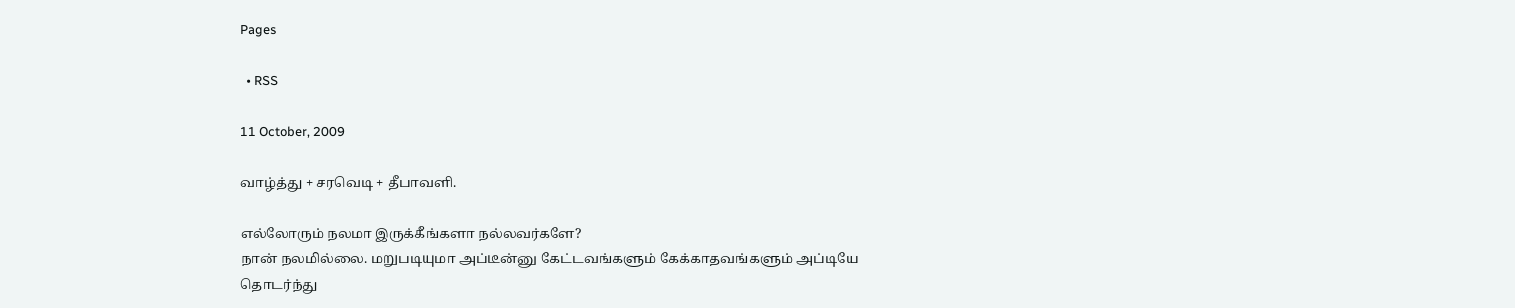Pages

  • RSS

11 October, 2009

வாழ்த்து + சரவெடி + தீபாவளி.

எல்லோரும் நலமா இருக்கீங்களா நல்லவர்களே?
நான் நலமில்லை. மறுபடியுமா அப்டீன்னு கேட்டவங்களும் கேக்காதவங்களும் அப்டியே தொடர்ந்து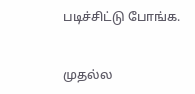படிச்சிட்டு போங்க.


முதல்ல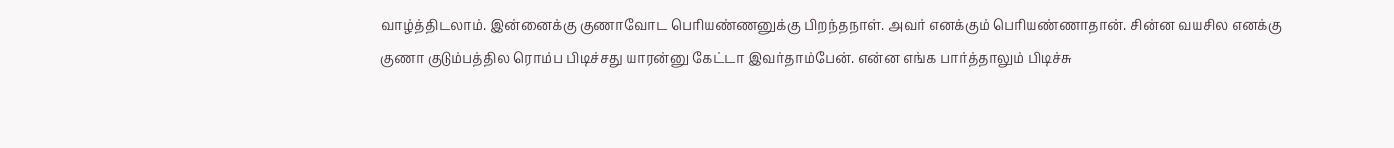வாழ்த்திடலாம். இன்னைக்கு குணாவோட பெரியண்ணனுக்கு பிறந்தநாள். அவர் எனக்கும் பெரியண்ணாதான். சின்ன வயசில எனக்கு குணா குடும்பத்தில ரொம்ப பிடிச்சது யாரன்னு கேட்டா இவர்தாம்பேன். என்ன எங்க பார்த்தாலும் பிடிச்சு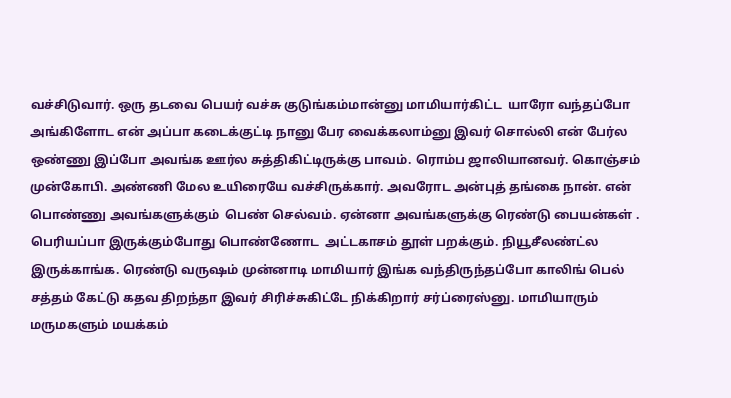வச்சிடுவார். ஒரு தடவை பெயர் வச்சு குடுங்கம்மான்னு மாமியார்கிட்ட  யாரோ வந்தப்போ அங்கிளோட என் அப்பா கடைக்குட்டி நானு பேர வைக்கலாம்னு இவர் சொல்லி என் பேர்ல ஒண்ணு இப்போ அவங்க ஊர்ல சுத்திகிட்டிருக்கு பாவம். ரொம்ப ஜாலியானவர். கொஞ்சம் முன்கோபி. அண்ணி மேல உயிரையே வச்சிருக்கார். அவரோட அன்புத் தங்கை நான். என் பொண்ணு அவங்களுக்கும்  பெண் செல்வம். ஏன்னா அவங்களுக்கு ரெண்டு பையன்கள் . பெரியப்பா இருக்கும்போது பொண்ணோட  அட்டகாசம் தூள் பறக்கும். நியூசீலண்ட்ல இருக்காங்க. ரெண்டு வருஷம் முன்னாடி மாமியார் இங்க வந்திருந்தப்போ காலிங் பெல் சத்தம் கேட்டு கதவ திறந்தா இவர் சிரிச்சுகிட்டே நிக்கிறார் சர்ப்ரைஸ்னு. மாமியாரும் மருமகளும் மயக்கம்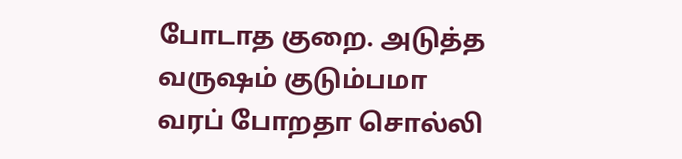போடாத குறை. அடுத்த வருஷம் குடும்பமா வரப் போறதா சொல்லி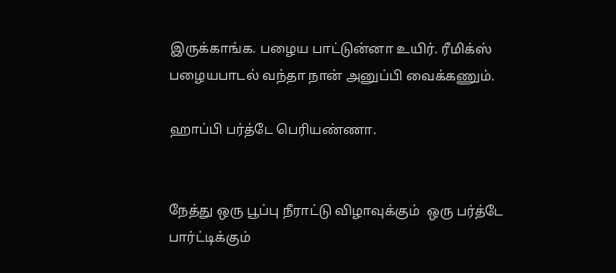இருக்காங்க. பழைய பாட்டுன்னா உயிர். ரீமிக்ஸ் பழையபாடல் வந்தா நான் அனுப்பி வைக்கணும்.

ஹாப்பி பர்த்டே பெரியண்ணா.


நேத்து ஒரு பூப்பு நீராட்டு விழாவுக்கும்  ஒரு பர்த்டே பார்ட்டிக்கும்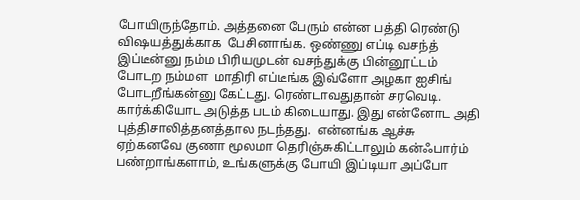போயிருந்தோம். அத்தனை பேரும் என்ன பத்தி ரெண்டு விஷயத்துக்காக  பேசினாங்க. ஒண்ணு எப்டி வசந்த் இப்டீன்னு நம்ம பிரியமுடன் வசந்துக்கு பின்னூட்டம் போடற நம்மள  மாதிரி எப்டீங்க இவ்ளோ அழகா ஐசிங் போடறீங்கன்னு கேட்டது. ரெண்டாவதுதான் சரவெடி. கார்க்கியோட அடுத்த படம் கிடையாது. இது என்னோட அதி புத்திசாலித்தனத்தால நடந்தது.  என்னங்க ஆச்சு ஏற்கனவே குணா மூலமா தெரிஞ்சுகிட்டாலும் கன்ஃபார்ம் பண்றாங்களாம், உங்களுக்கு போயி இப்டியா அப்போ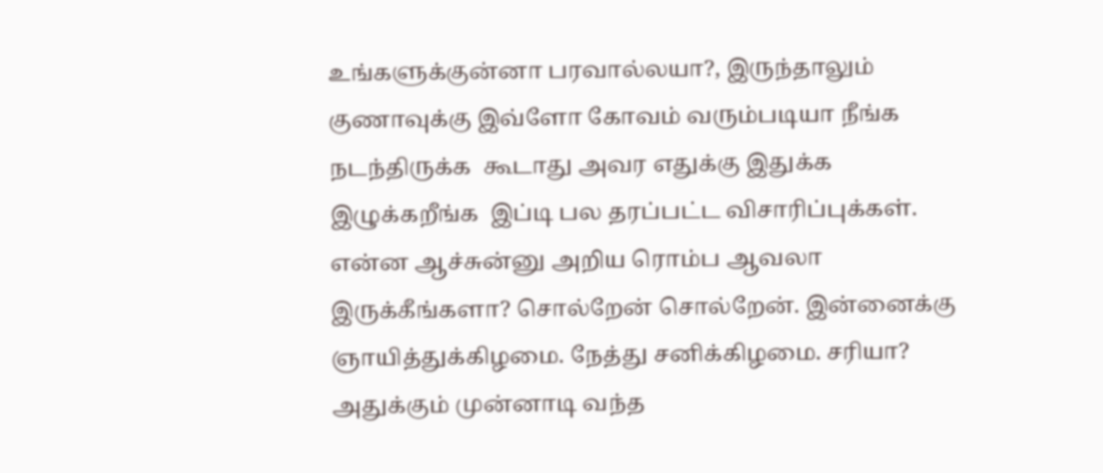உங்களுக்குன்னா பரவால்லயா?, இருந்தாலும் குணாவுக்கு இவ்ளோ கோவம் வரும்படியா நீங்க நடந்திருக்க  கூடாது அவர எதுக்கு இதுக்க இழுக்கறீங்க  இப்டி பல தரப்பட்ட விசாரிப்புக்கள். என்ன ஆச்சுன்னு அறிய ரொம்ப ஆவலா இருக்கீங்களா? சொல்றேன் சொல்றேன். இன்னைக்கு ஞாயித்துக்கிழமை. நேத்து சனிக்கிழமை. சரியா? அதுக்கும் முன்னாடி வந்த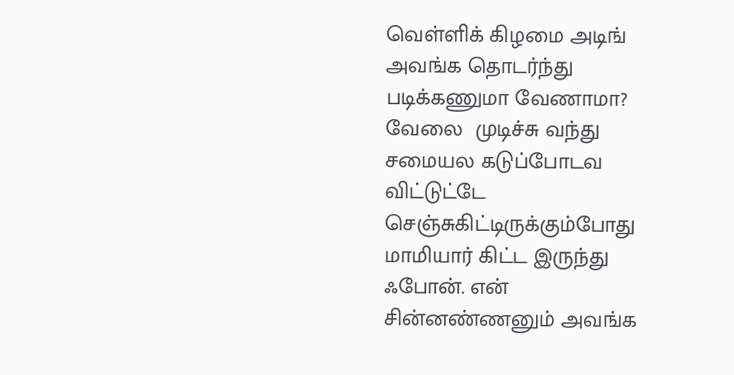வெள்ளிக் கிழமை அடிங் அவங்க தொடர்ந்து படிக்கணுமா வேணாமா?  வேலை  முடிச்சு வந்து சமையல கடுப்போடவ விட்டுட்டே  செஞ்சுகிட்டிருக்கும்போது மாமியார் கிட்ட இருந்து ஃபோன். என் சின்னண்ணனும் அவங்க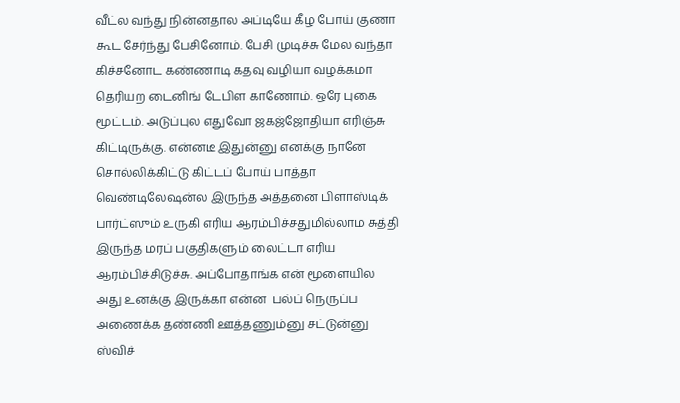வீட்ல வந்து நின்னதால அப்டியே கீழ போய் குணா கூட சேர்ந்து பேசினோம். பேசி முடிச்சு மேல வந்தா கிச்சனோட கண்ணாடி கதவு வழியா வழக்கமா தெரியற டைனிங் டேபிள காணோம். ஒரே புகை மூட்டம். அடுப்புல எதுவோ ஜகஜ்ஜோதியா எரிஞ்சு கிட்டிருக்கு. என்னடீ இதுன்னு எனக்கு நானே சொல்லிக்கிட்டு கிட்டப் போய் பாத்தா வெண்டிலேஷன்ல இருந்த அத்தனை பிளாஸ்டிக் பார்ட்ஸும் உருகி எரிய ஆரம்பிச்சதுமில்லாம சுத்தி இருந்த மரப் பகுதிகளும் லைட்டா எரிய ஆரம்பிச்சிடுச்சு. அப்போதாங்க என் மூளையில அது உனக்கு இருக்கா என்ன  பல்ப் நெருப்ப அணைக்க தண்ணி ஊத்தணும்னு சட்டுன்னு ஸ்விச்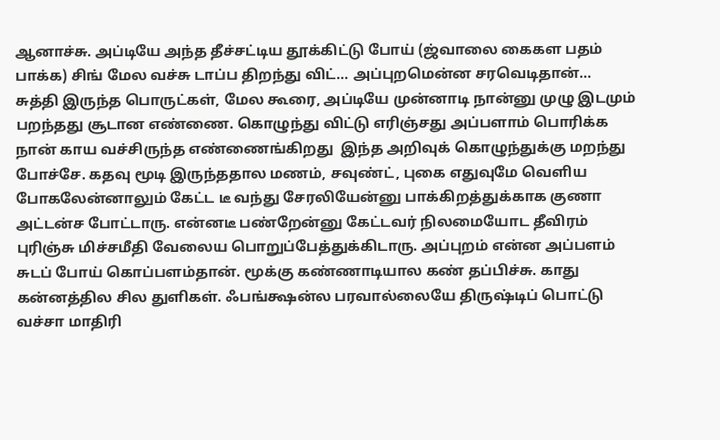ஆனாச்சு. அப்டியே அந்த தீச்சட்டிய தூக்கிட்டு போய் (ஜ்வாலை கைகள பதம் பாக்க) சிங் மேல வச்சு டாப்ப திறந்து விட்... அப்புறமென்ன சரவெடிதான்...  சுத்தி இருந்த பொருட்கள், மேல கூரை, அப்டியே முன்னாடி நான்னு முழு இடமும் பறந்தது சூடான எண்ணை. கொழுந்து விட்டு எரிஞ்சது அப்பளாம் பொரிக்க நான் காய வச்சிருந்த எண்ணைங்கிறது  இந்த அறிவுக் கொழுந்துக்கு மறந்து போச்சே. கதவு மூடி இருந்ததால மணம், சவுண்ட், புகை எதுவுமே வெளிய போகலேன்னாலும் கேட்ட டீ வந்து சேரலியேன்னு பாக்கிறத்துக்காக குணா அட்டன்ச போட்டாரு. என்னடீ பண்றேன்னு கேட்டவர் நிலமையோட தீவிரம் புரிஞ்சு மிச்சமீதி வேலைய பொறுப்பேத்துக்கிடாரு. அப்புறம் என்ன அப்பளம் சுடப் போய் கொப்பளம்தான். மூக்கு கண்ணாடியால கண் தப்பிச்சு. காது கன்னத்தில சில துளிகள். ஃபங்க்ஷன்ல பரவால்லையே திருஷ்டிப் பொட்டு வச்சா மாதிரி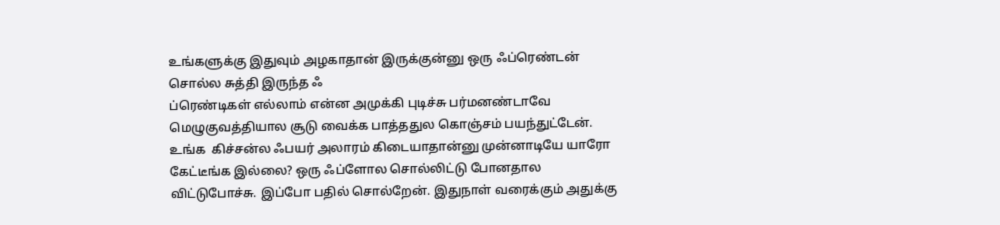உங்களுக்கு இதுவும் அழகாதான் இருக்குன்னு ஒரு ஃப்ரெண்டன்  சொல்ல சுத்தி இருந்த ஃ
ப்ரெண்டிகள் எல்லாம் என்ன அமுக்கி புடிச்சு பர்மனண்டாவே மெழுகுவத்தியால சூடு வைக்க பாத்ததுல கொஞ்சம் பயந்துட்டேன். உங்க  கிச்சன்ல ஃபயர் அலாரம் கிடையாதான்னு முன்னாடியே யாரோ கேட்டீங்க இல்லை? ஒரு ஃப்ளோல சொல்லிட்டு போனதால விட்டுபோச்சு. இப்போ பதில் சொல்றேன். இதுநாள் வரைக்கும் அதுக்கு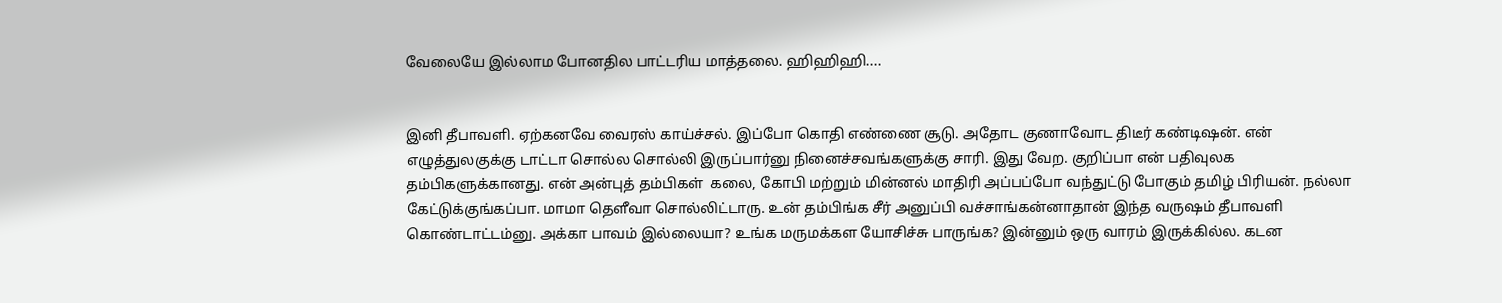வேலையே இல்லாம போனதில பாட்டரிய மாத்தலை. ஹிஹிஹி....


இனி தீபாவளி. ஏற்கனவே வைரஸ் காய்ச்சல். இப்போ கொதி எண்ணை சூடு. அதோட குணாவோட திடீர் கண்டிஷன். என் எழுத்துலகுக்கு டாட்டா சொல்ல சொல்லி இருப்பார்னு நினைச்சவங்களுக்கு சாரி. இது வேற. குறிப்பா என் பதிவுலக தம்பிகளுக்கானது. என் அன்புத் தம்பிகள்  கலை, கோபி மற்றும் மின்னல் மாதிரி அப்பப்போ வந்துட்டு போகும் தமிழ் பிரியன். நல்லா கேட்டுக்குங்கப்பா. மாமா தெளீவா சொல்லிட்டாரு. உன் தம்பிங்க சீர் அனுப்பி வச்சாங்கன்னாதான் இந்த வருஷம் தீபாவளி கொண்டாட்டம்னு. அக்கா பாவம் இல்லையா? உங்க மருமக்கள யோசிச்சு பாருங்க? இன்னும் ஒரு வாரம் இருக்கில்ல. கடன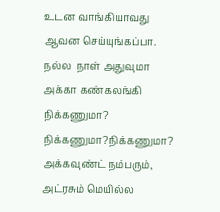உடன வாங்கியாவது ஆவன செய்யுங்கப்பா. நல்ல  நாள் அதுவுமா அக்கா கண்கலங்கி நிக்கணுமா? நிக்கணுமா?நிக்கணுமா? அக்கவுண்ட் நம்பரும், அட்ரசும் மெயில்ல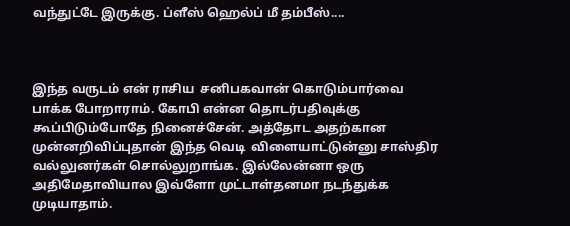வந்துட்டே இருக்கு. ப்ளீஸ் ஹெல்ப் மீ தம்பீஸ்....



இந்த வருடம் என் ராசிய  சனிபகவான் கொடும்பார்வை பாக்க போறாராம். கோபி என்ன தொடர்பதிவுக்கு கூப்பிடும்போதே நினைச்சேன். அத்தோட அதற்கான முன்னறிவிப்புதான் இந்த வெடி  விளையாட்டுன்னு சாஸ்திர வல்லுனர்கள் சொல்லுறாங்க. இல்லேன்னா ஒரு அதிமேதாவியால இவ்ளோ முட்டாள்தனமா நடந்துக்க முடியாதாம்.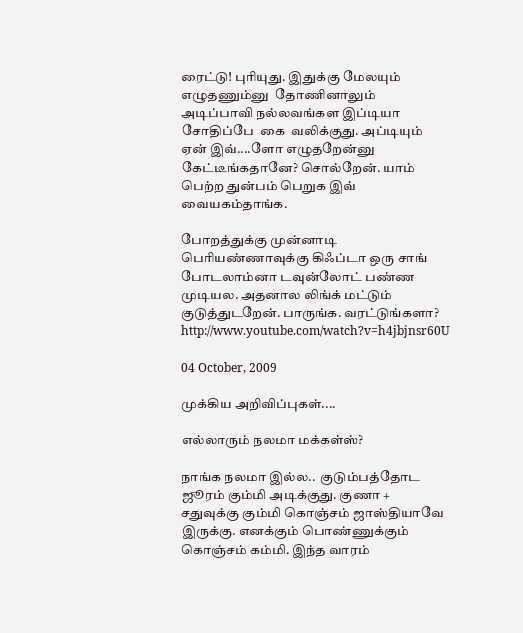ரைட்டு! புரியுது. இதுக்கு மேலயும் எழுதணும்னு  தோணினாலும் அடிப்பாவி நல்லவங்கள இப்டியா சோதிப்பே  கை  வலிக்குது. அப்டியும் ஏன் இவ்....ளோ எழுதறேன்னு கேட்டீங்கதானே? சொல்றேன். யாம் பெற்ற துன்பம் பெறுக இவ் வையகம்தாங்க.

போறத்துக்கு முன்னாடி பெரியண்ணாவுக்கு கிஃப்டா ஒரு சாங் போடலாம்னா டவுன்லோட் பண்ண முடியல. அதனால லிங்க் மட்டும் குடுத்துடறேன். பாருங்க. வரட்டுங்களா?
http://www.youtube.com/watch?v=h4jbjnsr60U

04 October, 2009

முக்கிய அறிவிப்புகள்....

எல்லாரும் நலமா மக்கள்ஸ்?

நாங்க நலமா இல்ல..  குடும்பத்தோட ஜூரம் கும்மி அடிக்குது. குணா + சதுவுக்கு கும்மி கொஞ்சம் ஜாஸ்தியாவே இருக்கு. எனக்கும் பொண்ணுக்கும் கொஞ்சம் கம்மி. இந்த வாரம்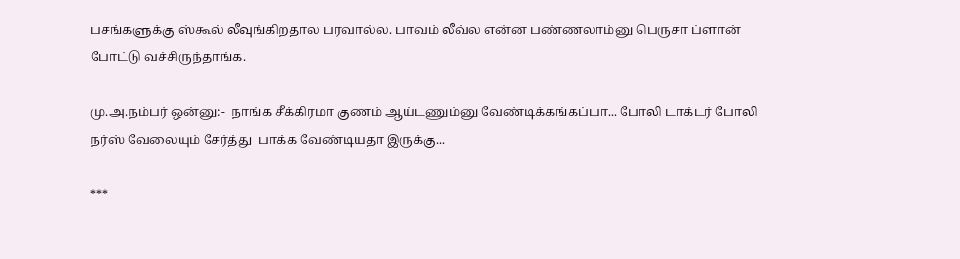பசங்களுக்கு ஸ்கூல் லீவுங்கிறதால பரவால்ல. பாவம் லீவ்ல என்ன பண்ணலாம்னு பெருசா ப்ளான் போட்டு வச்சிருந்தாங்க.

மு.அ.நம்பர் ஒன்னு:-  நாங்க சீக்கிரமா குணம் ஆய்டணும்னு வேண்டிக்கங்கப்பா... போலி டாக்டர் போலி நர்ஸ் வேலையும் சேர்த்து  பாக்க வேண்டியதா இருக்கு...

***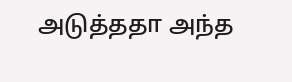அடுத்ததா அந்த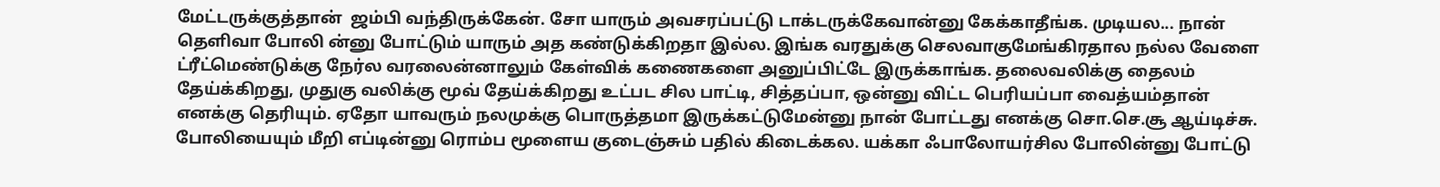மேட்டருக்குத்தான்  ஜம்பி வந்திருக்கேன். சோ யாரும் அவசரப்பட்டு டாக்டருக்கேவான்னு கேக்காதீங்க. முடியல... நான் தெளிவா போலி ன்னு போட்டும் யாரும் அத கண்டுக்கிறதா இல்ல. இங்க வரதுக்கு செலவாகுமேங்கிரதால நல்ல வேளை   ட்ரீட்மெண்டுக்கு நேர்ல வரலைன்னாலும் கேள்விக் கணைகளை அனுப்பிட்டே இருக்காங்க. தலைவலிக்கு தைலம் தேய்க்கிறது, முதுகு வலிக்கு மூவ் தேய்க்கிறது உட்பட சில பாட்டி, சித்தப்பா, ஒன்னு விட்ட பெரியப்பா வைத்யம்தான் எனக்கு தெரியும். ஏதோ யாவரும் நலமுக்கு பொருத்தமா இருக்கட்டுமேன்னு நான் போட்டது எனக்கு சொ.செ.சூ ஆய்டிச்சு. போலியையும் மீறி எப்டின்னு ரொம்ப மூளைய குடைஞ்சும் பதில் கிடைக்கல. யக்கா ஃபாலோயர்சில போலின்னு போட்டு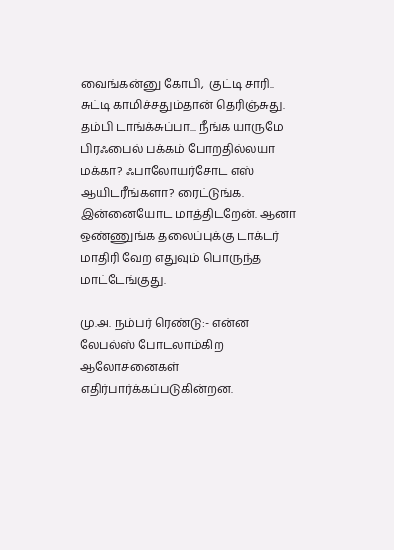வைங்கன்னு கோபி,  குட்டி சாரி.. சுட்டி காமிச்சதும்தான் தெரிஞ்சுது. தம்பி டாங்க்சுப்பா... நீங்க யாருமே பிரஃபைல் பக்கம் போறதில்லயா மக்கா? ஃபாலோயர்சோட எஸ் ஆயிடரீங்களா? ரைட்டுங்க. இன்னையோட மாத்திடறேன். ஆனா ஒண்ணுங்க தலைப்புக்கு டாக்டர் மாதிரி வேற எதுவும் பொருந்த மாட்டேங்குது.

மு.அ. நம்பர் ரெண்டு:- என்ன லேபல்ஸ் போடலாம்கிற ஆலோசனைகள் எதிர்பார்க்கப்படுகின்றன.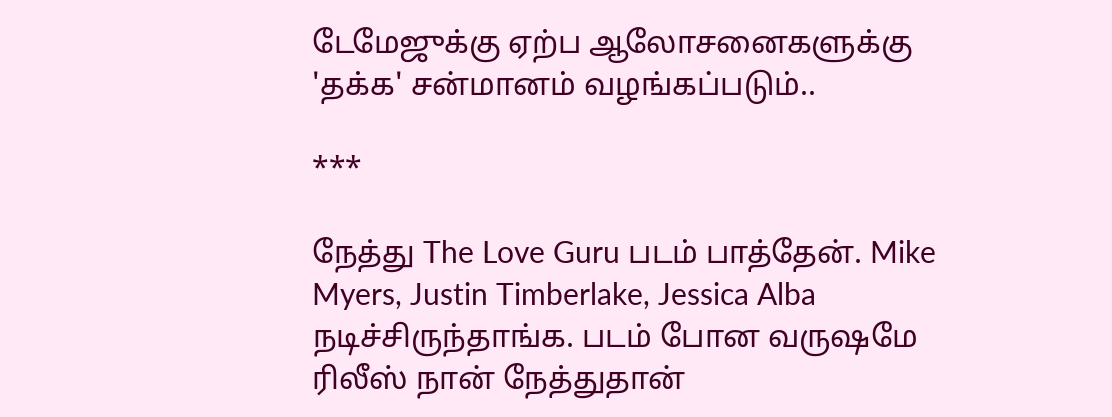டேமேஜுக்கு ஏற்ப ஆலோசனைகளுக்கு 'தக்க' சன்மானம் வழங்கப்படும்..

***

நேத்து The Love Guru படம் பாத்தேன். Mike Myers, Justin Timberlake, Jessica Alba நடிச்சிருந்தாங்க. படம் போன வருஷமே ரிலீஸ் நான் நேத்துதான்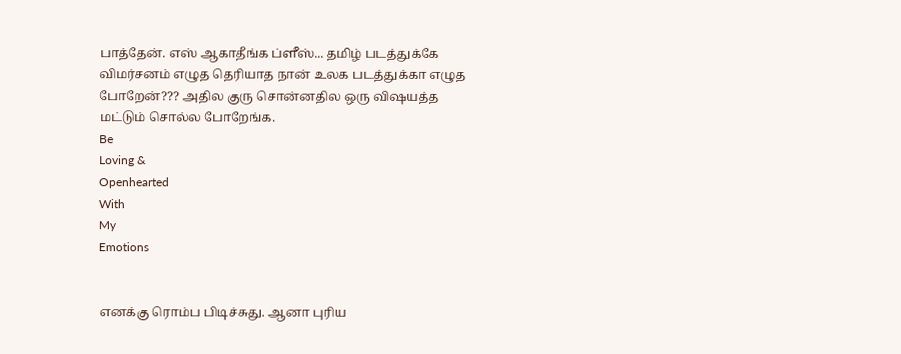பாத்தேன். எஸ் ஆகாதீங்க ப்ளீஸ்... தமிழ் படத்துக்கே விமர்சனம் எழுத தெரியாத நான் உலக படத்துக்கா எழுத போறேன்??? அதில குரு சொன்னதில ஒரு விஷயத்த மட்டும் சொல்ல போறேங்க.
Be
Loving &
Openhearted
With
My
Emotions


எனக்கு ரொம்ப பிடிச்சுது. ஆனா புரிய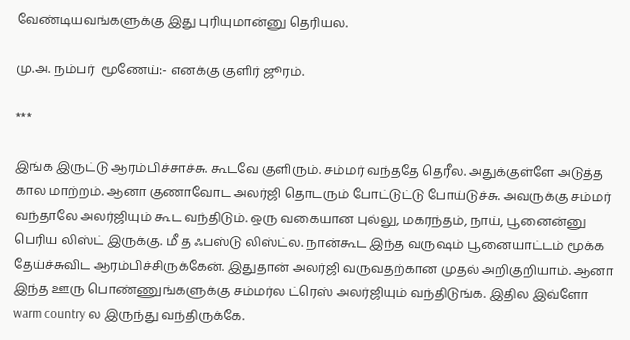வேண்டியவங்களுக்கு இது புரியுமான்னு தெரியல.

மு.அ. நம்பர்  மூணேய்:- எனக்கு குளிர் ஜூரம்.

***

இங்க இருட்டு ஆரம்பிச்சாச்சு. கூடவே குளிரும். சம்மர் வந்ததே தெரீல. அதுக்குள்ளே அடுத்த கால மாற்றம். ஆனா குணாவோட அலர்ஜி தொடரும் போட்டுட்டு போய்டுச்சு. அவருக்கு சம்மர் வந்தாலே அலர்ஜியும் கூட வந்திடும். ஒரு வகையான புல்லு, மகரந்தம், நாய், பூனைன்னு பெரிய லிஸ்ட் இருக்கு. மீ த ஃபஸ்டு லிஸ்ட்ல. நான்கூட இந்த வருஷம் பூனையாட்டம் மூக்க தேய்ச்சுவிட ஆரம்பிச்சிருக்கேன். இதுதான் அலர்ஜி வருவதற்கான முதல் அறிகுறியாம். ஆனா இந்த ஊரு பொண்ணுங்களுக்கு சம்மர்ல ட்ரெஸ் அலர்ஜியும் வந்திடுங்க. இதில இவ்ளோ warm country ல இருந்து வந்திருக்கே.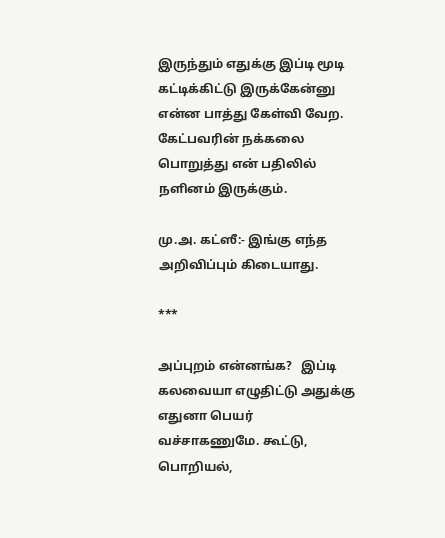இருந்தும் எதுக்கு இப்டி மூடி கட்டிக்கிட்டு இருக்கேன்னு என்ன பாத்து கேள்வி வேற. கேட்பவரின் நக்கலை பொறுத்து என் பதிலில் நளினம் இருக்கும்.

மு.அ. கட்ஸீ:- இங்கு எந்த அறிவிப்பும் கிடையாது.

***

அப்புறம் என்னங்க?   இப்டி கலவையா எழுதிட்டு அதுக்கு  எதுனா பெயர் வச்சாகணுமே. கூட்டு, பொறியல்,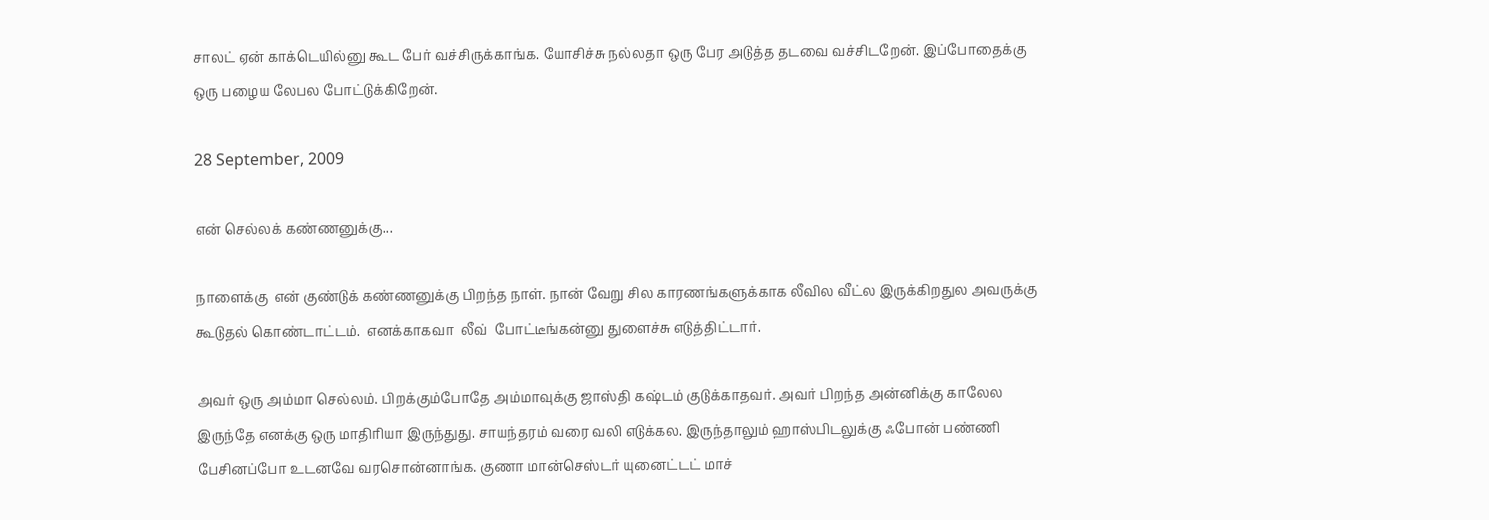சாலட் ஏன் காக்டெயில்னு கூட பேர் வச்சிருக்காங்க. யோசிச்சு நல்லதா ஒரு பேர அடுத்த தடவை வச்சிடறேன். இப்போதைக்கு ஒரு பழைய லேபல போட்டுக்கிறேன்.

28 September, 2009

என் செல்லக் கண்ணனுக்கு...

நாளைக்கு  என் குண்டுக் கண்ணனுக்கு பிறந்த நாள். நான் வேறு சில காரணங்களுக்காக லீவில வீட்ல இருக்கிறதுல அவருக்கு கூடுதல் கொண்டாட்டம்.  எனக்காகவா  லீவ்  போட்டீங்கன்னு துளைச்சு எடுத்திட்டார்.

அவர் ஒரு அம்மா செல்லம். பிறக்கும்போதே அம்மாவுக்கு ஜாஸ்தி கஷ்டம் குடுக்காதவர். அவர் பிறந்த அன்னிக்கு காலேல இருந்தே எனக்கு ஒரு மாதிரியா இருந்துது. சாயந்தரம் வரை வலி எடுக்கல. இருந்தாலும் ஹாஸ்பிடலுக்கு ஃபோன் பண்ணி பேசினப்போ உடனவே வரசொன்னாங்க. குணா மான்செஸ்டர் யுனைட்டட் மாச்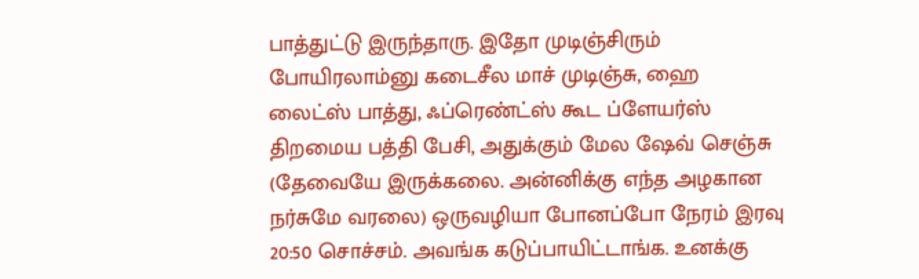பாத்துட்டு இருந்தாரு. இதோ முடிஞ்சிரும் போயிரலாம்னு கடைசீல மாச் முடிஞ்சு, ஹை லைட்ஸ் பாத்து, ஃப்ரெண்ட்ஸ் கூட ப்ளேயர்ஸ்  திறமைய பத்தி பேசி, அதுக்கும் மேல ஷேவ் செஞ்சு (தேவையே இருக்கலை. அன்னிக்கு எந்த அழகான நர்சுமே வரலை) ஒருவழியா போனப்போ நேரம் இரவு 20:50 சொச்சம். அவங்க கடுப்பாயிட்டாங்க. உனக்கு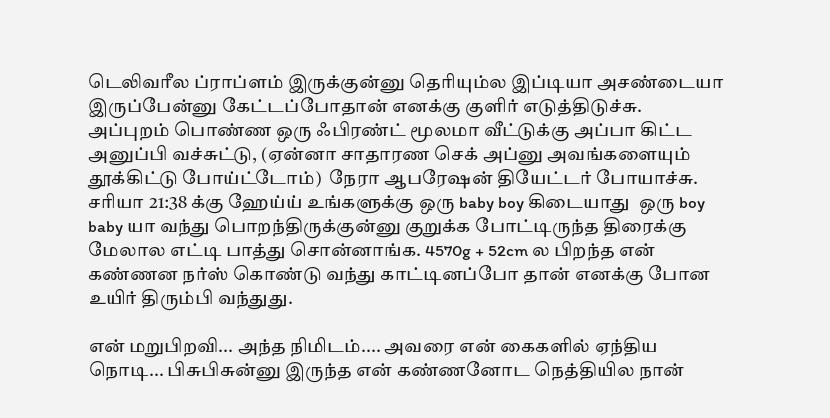டெலிவரீல ப்ராப்ளம் இருக்குன்னு தெரியும்ல இப்டியா அசண்டையா இருப்பேன்னு கேட்டப்போதான் எனக்கு குளிர் எடுத்திடுச்சு. அப்புறம் பொண்ண ஒரு ஃபிரண்ட் மூலமா வீட்டுக்கு அப்பா கிட்ட அனுப்பி வச்சுட்டு, (ஏன்னா சாதாரண செக் அப்னு அவங்களையும் தூக்கிட்டு போய்ட்டோம்)  நேரா ஆபரேஷன் தியேட்டர் போயாச்சு. சரியா 21:38 க்கு ஹேய்ய் உங்களுக்கு ஒரு baby boy கிடையாது  ஒரு boy baby யா வந்து பொறந்திருக்குன்னு குறுக்க போட்டிருந்த திரைக்கு மேலால எட்டி பாத்து சொன்னாங்க. 4570g + 52cm ல பிறந்த என் கண்ணன நர்ஸ் கொண்டு வந்து காட்டினப்போ தான் எனக்கு போன உயிர் திரும்பி வந்துது.

என் மறுபிறவி... அந்த நிமிடம்.... அவரை என் கைகளில் ஏந்திய நொடி... பிசுபிசுன்னு இருந்த என் கண்ணனோட நெத்தியில நான்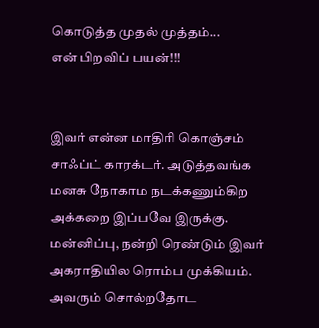கொடுத்த முதல் முத்தம்...
என் பிறவிப் பயன்!!!


இவர் என்ன மாதிரி கொஞ்சம் சாஃப்ட் காரக்டர். அடுத்தவங்க மனசு நோகாம நடக்கணும்கிற அக்கறை இப்பவே இருக்கு. மன்னிப்பு, நன்றி ரெண்டும் இவர் அகராதியில ரொம்ப முக்கியம். அவரும் சொல்றதோட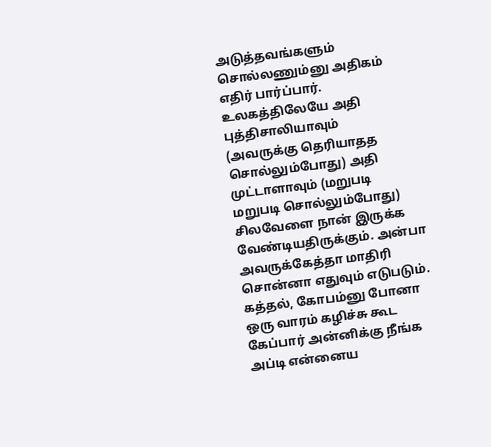அடுத்தவங்களும் சொல்லணும்னு அதிகம் எதிர் பார்ப்பார். உலகத்திலேயே அதி புத்திசாலியாவும்  (அவருக்கு தெரியாதத சொல்லும்போது) அதி முட்டாளாவும் (மறுபடி மறுபடி சொல்லும்போது)  சிலவேளை நான் இருக்க வேண்டியதிருக்கும். அன்பா அவருக்கேத்தா மாதிரி சொன்னா எதுவும் எடுபடும். கத்தல், கோபம்னு போனா ஒரு வாரம் கழிச்சு கூட கேப்பார் அன்னிக்கு நீங்க அப்டி என்னைய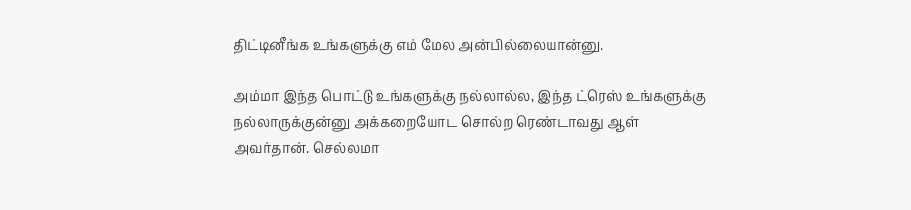திட்டினீங்க உங்களுக்கு எம் மேல அன்பில்லையான்னு.

அம்மா இந்த பொட்டு உங்களுக்கு நல்லால்ல, இந்த ட்ரெஸ் உங்களுக்கு நல்லாருக்குன்னு அக்கறையோட சொல்ற ரெண்டாவது ஆள் அவர்தான். செல்லமா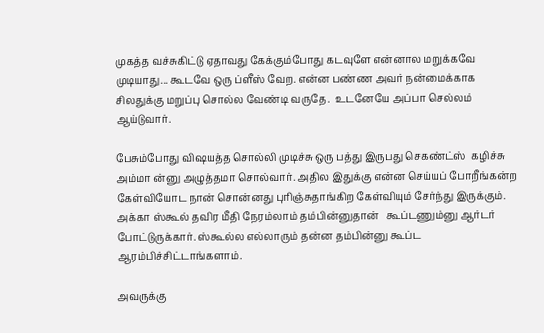முகத்த வச்சுகிட்டு ஏதாவது கேக்கும்போது கடவுளே என்னால மறுக்கவே முடியாது... கூடவே ஒரு ப்ளீஸ் வேற. என்ன பண்ண அவர் நன்மைக்காக சிலதுக்கு மறுப்பு சொல்ல வேண்டி வருதே.  உடனேயே அப்பா செல்லம் ஆய்டுவார்.

பேசும்போது விஷயத்த சொல்லி முடிச்சு ஒரு பத்து இருபது செகண்ட்ஸ்  கழிச்சு அம்மா ன்னு அழுத்தமா சொல்வார். அதில இதுக்கு என்ன செய்யப் போறீங்கன்ற கேள்வியோட நான் சொன்னது புரிஞ்சுதாங்கிற கேள்வியும் சேர்ந்து இருக்கும். அக்கா ஸ்கூல் தவிர மீதி நேரம்லாம் தம்பின்னுதான்   கூப்டணும்னு ஆர்டர் போட்டுருக்கார். ஸ்கூல்ல எல்லாரும் தன்ன தம்பின்னு கூப்ட ஆரம்பிச்சிட்டாங்களாம்.

அவருக்கு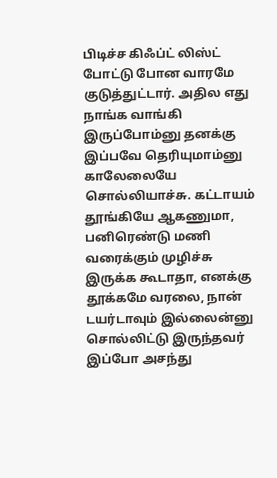பிடிச்ச கிஃப்ட் லிஸ்ட் போட்டு போன வாரமே குடுத்துட்டார். அதில எது நாங்க வாங்கி இருப்போம்னு தனக்கு இப்பவே தெரியுமாம்னு  காலேலையே  சொல்லியாச்சு. கட்டாயம் தூங்கியே ஆகணுமா, பனிரெண்டு மணி வரைக்கும் முழிச்சு இருக்க கூடாதா, எனக்கு தூக்கமே வரலை, நான் டயர்டாவும் இல்லைன்னு சொல்லிட்டு இருந்தவர் இப்போ அசந்து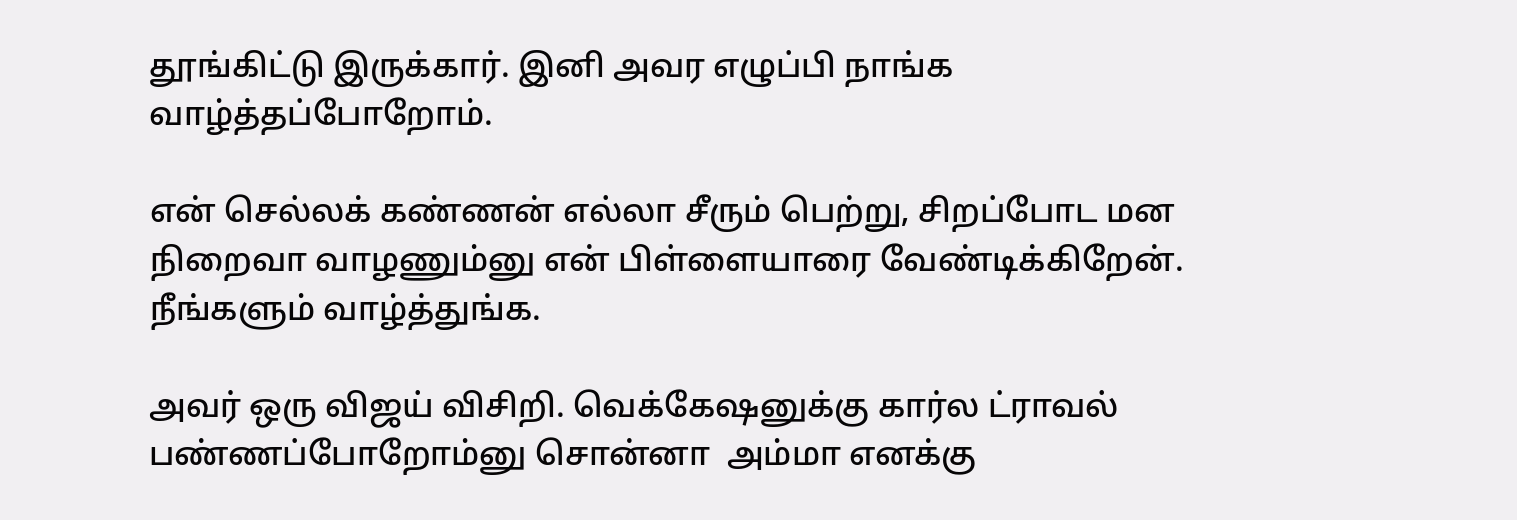தூங்கிட்டு இருக்கார். இனி அவர எழுப்பி நாங்க வாழ்த்தப்போறோம்.

என் செல்லக் கண்ணன் எல்லா சீரும் பெற்று, சிறப்போட மன நிறைவா வாழணும்னு என் பிள்ளையாரை வேண்டிக்கிறேன். நீங்களும் வாழ்த்துங்க.

அவர் ஒரு விஜய் விசிறி. வெக்கேஷனுக்கு கார்ல ட்ராவல் பண்ணப்போறோம்னு சொன்னா  அம்மா எனக்கு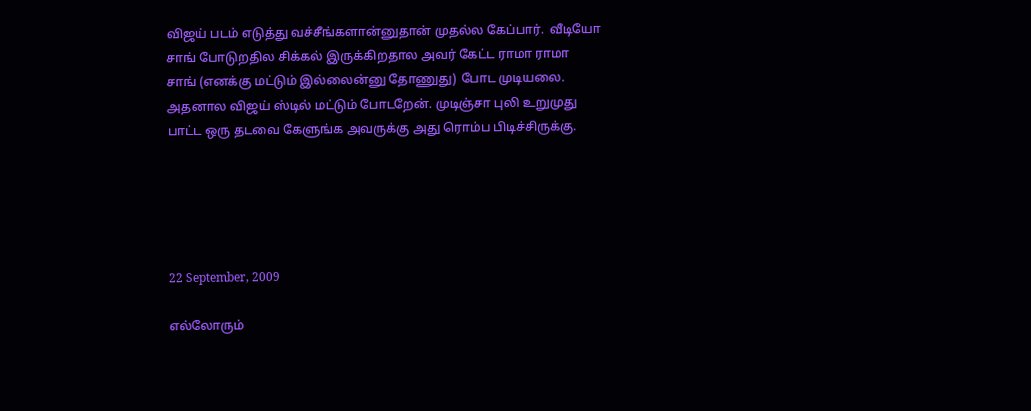விஜய் படம் எடுத்து வச்சீங்களான்னுதான் முதல்ல கேப்பார்.  வீடியோ சாங் போடுறதில சிக்கல் இருக்கிறதால அவர் கேட்ட ராமா ராமா சாங் (எனக்கு மட்டும் இல்லைன்னு தோணுது) போட முடியலை. அதனால விஜய் ஸ்டில் மட்டும் போடறேன். முடிஞ்சா புலி உறுமுது பாட்ட ஒரு தடவை கேளுங்க அவருக்கு அது ரொம்ப பிடிச்சிருக்கு.





22 September, 2009

எல்லோரும்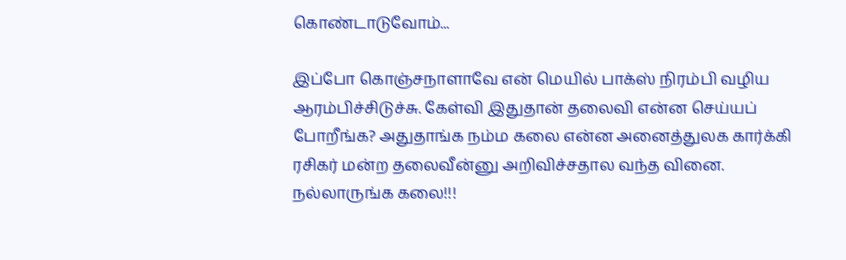கொண்டாடுவோம்...

இப்போ கொஞ்சநாளாவே என் மெயில் பாக்ஸ் நிரம்பி வழிய ஆரம்பிச்சிடுச்சு. கேள்வி இதுதான் தலைவி என்ன செய்யப் போறீங்க? அதுதாங்க நம்ம கலை என்ன அனைத்துலக கார்க்கி ரசிகர் மன்ற தலைவீன்னு அறிவிச்சதால வந்த வினை. நல்லாருங்க கலை!!!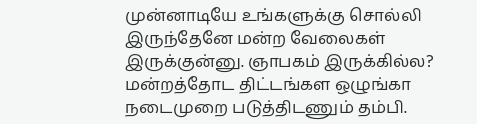முன்னாடியே உங்களுக்கு சொல்லி இருந்தேனே மன்ற வேலைகள் இருக்குன்னு. ஞாபகம் இருக்கில்ல? மன்றத்தோட திட்டங்கள ஒழுங்கா நடைமுறை படுத்திடணும் தம்பி.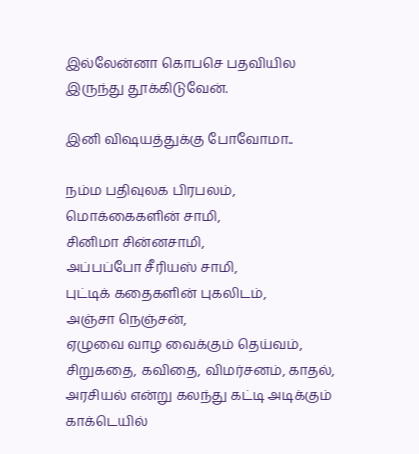இல்லேன்னா கொபசெ பதவியில இருந்து தூக்கிடுவேன்.

இனி விஷயத்துக்கு போவோமா..

நம்ம பதிவுலக பிரபலம்,
மொக்கைகளின் சாமி,
சினிமா சின்னசாமி,
அப்பப்போ சீரியஸ் சாமி,
புட்டிக் கதைகளின் புகலிடம்,
அஞ்சா நெஞ்சன்,
ஏழுவை வாழ வைக்கும் தெய்வம்,
சிறுகதை, கவிதை, விமர்சனம், காதல், அரசியல் என்று கலந்து கட்டி அடிக்கும்
காக்டெயில்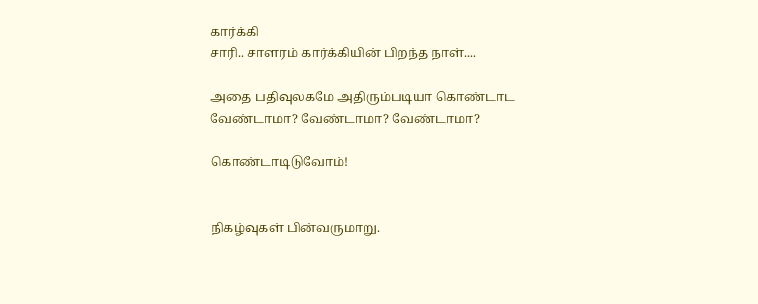கார்க்கி
சாரி.. சாளரம் கார்க்கியின் பிறந்த நாள்....

அதை பதிவுலகமே அதிரும்படியா கொண்டாட
வேண்டாமா? வேண்டாமா? வேண்டாமா?

கொண்டாடிடுவோம்!


நிகழ்வுகள் பின்வருமாறு.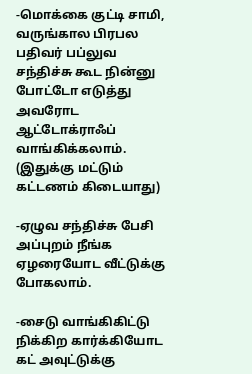-மொக்கை குட்டி சாமி, வருங்கால பிரபல பதிவர் பப்லுவ சந்திச்சு கூட நின்னு போட்டோ எடுத்து அவரோட ஆட்டோக்ராஃப் வாங்கிக்கலாம். (இதுக்கு மட்டும் கட்டணம் கிடையாது)

-ஏழுவ சந்திச்சு பேசி அப்புறம் நீங்க ஏழரையோட வீட்டுக்கு போகலாம்.

-சைடு வாங்கிகிட்டு நிக்கிற கார்க்கியோட கட் அவுட்டுக்கு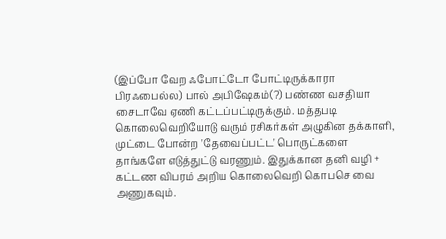(இப்போ வேற ஃபோட்டோ போட்டிருக்காரா பிரஃபைல்ல) பால் அபிஷேகம்(?) பண்ண வசதியா சைடாவே ஏணி கட்டப்பட்டிருக்கும். மத்தபடி கொலைவெறியோடு வரும் ரசிகர்கள் அழுகின தக்காளி, முட்டை போன்ற 'தேவைப்பட்ட' பொருட்களை தாங்களே எடுத்துட்டு வரணும். இதுக்கான தனி வழி + கட்டண விபரம் அறிய கொலைவெறி கொபசெ வை அணுகவும்.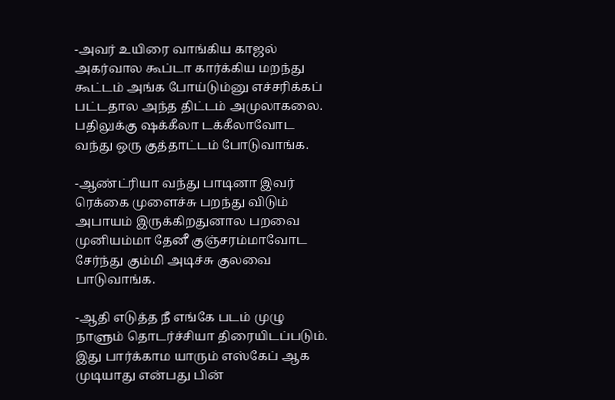-அவர் உயிரை வாங்கிய காஜல் அகர்வால கூப்டா கார்க்கிய மறந்து கூட்டம் அங்க போய்டும்னு எச்சரிக்கப் பட்டதால அந்த திட்டம் அமுலாகலை. பதிலுக்கு ஷக்கீலா டக்கீலாவோட வந்து ஒரு குத்தாட்டம் போடுவாங்க.

-ஆண்ட்ரியா வந்து பாடினா இவர் ரெக்கை முளைச்சு பறந்து விடும் அபாயம் இருக்கிறதுனால பறவை முனியம்மா தேனீ குஞ்சரம்மாவோட சேர்ந்து கும்மி அடிச்சு குலவை பாடுவாங்க.

-ஆதி எடுத்த நீ எங்கே படம் முழு நாளும் தொடர்ச்சியா திரையிடப்படும். இது பார்க்காம யாரும் எஸ்கேப் ஆக முடியாது என்பது பின்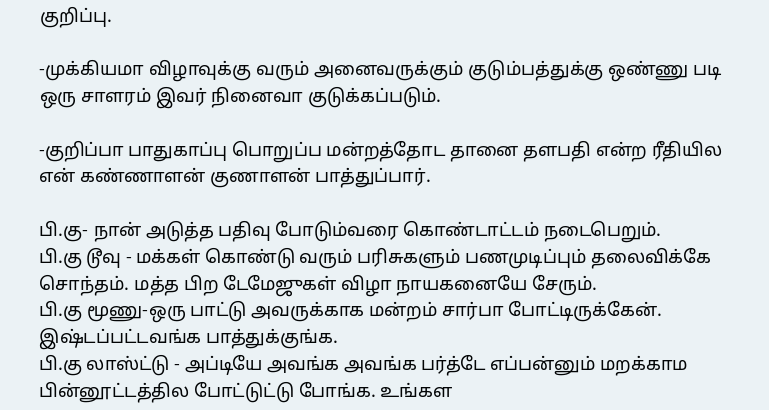குறிப்பு.

-முக்கியமா விழாவுக்கு வரும் அனைவருக்கும் குடும்பத்துக்கு ஒண்ணு படி ஒரு சாளரம் இவர் நினைவா குடுக்கப்படும்.

-குறிப்பா பாதுகாப்பு பொறுப்ப மன்றத்தோட தானை தளபதி என்ற ரீதியில என் கண்ணாளன் குணாளன் பாத்துப்பார்.

பி.கு- நான் அடுத்த பதிவு போடும்வரை கொண்டாட்டம் நடைபெறும்.
பி.கு டூவு - மக்கள் கொண்டு வரும் பரிசுகளும் பணமுடிப்பும் தலைவிக்கே சொந்தம். மத்த பிற டேமேஜுகள் விழா நாயகனையே சேரும்.
பி.கு மூணு-ஒரு பாட்டு அவருக்காக மன்றம் சார்பா போட்டிருக்கேன். இஷ்டப்பட்டவங்க பாத்துக்குங்க.
பி.கு லாஸ்ட்டு - அப்டியே அவங்க அவங்க பர்த்டே எப்பன்னும் மறக்காம பின்னூட்டத்தில போட்டுட்டு போங்க. உங்கள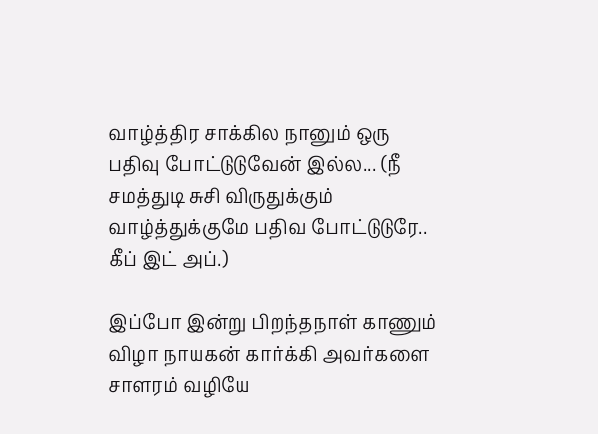வாழ்த்திர சாக்கில நானும் ஒரு பதிவு போட்டுடுவேன் இல்ல... (நீ சமத்துடி சுசி விருதுக்கும் வாழ்த்துக்குமே பதிவ போட்டுடுரே.. கீப் இட் அப்.)

இப்போ இன்று பிறந்தநாள் காணும் விழா நாயகன் கார்க்கி அவர்களை சாளரம் வழியே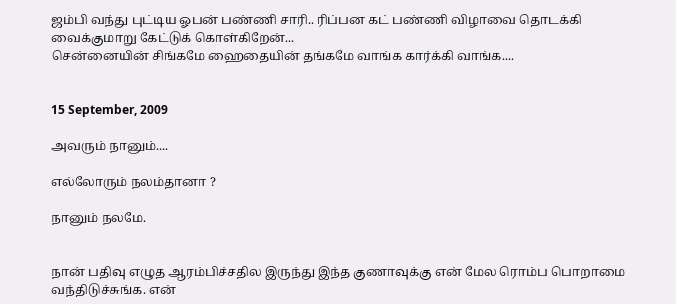ஜம்பி வந்து புட்டிய ஓபன் பண்ணி சாரி.. ரிப்பன கட் பண்ணி விழாவை தொடக்கி வைக்குமாறு கேட்டுக் கொள்கிறேன்...
சென்னையின் சிங்கமே ஹைதையின் தங்கமே வாங்க கார்க்கி வாங்க....


15 September, 2009

அவரும் நானும்....

எல்லோரும் நலம்தானா ?

நானும் நலமே.


நான் பதிவு எழுத ஆரம்பிச்சதில இருந்து இந்த குணாவுக்கு என் மேல ரொம்ப பொறாமை வந்திடுச்சுங்க. என்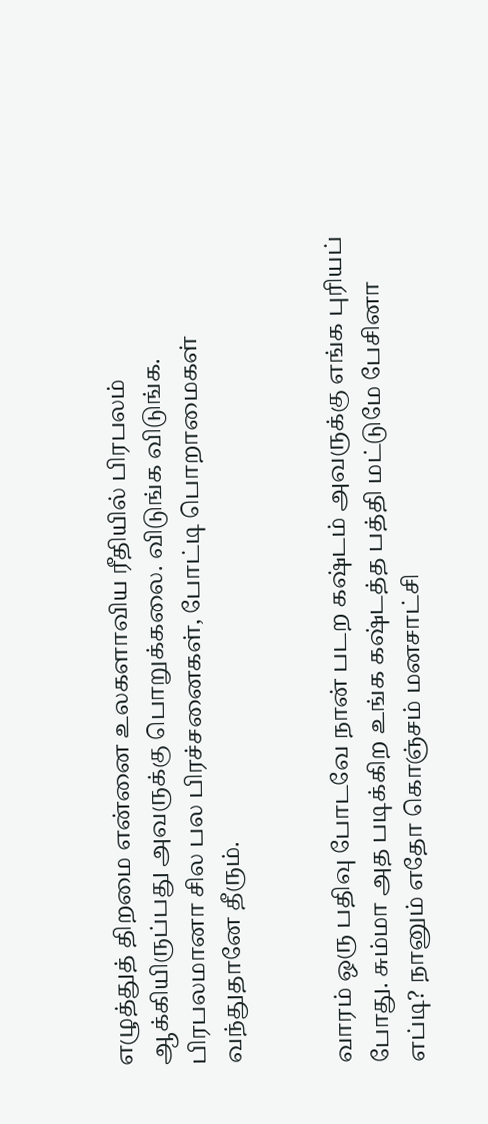எழுத்துத் திறமை என்னை உலகளாவிய ரீதியில் பிரபலம் ஆக்கியிருப்பது அவருக்கு பொறுக்கலை. விடுங்க விடுங்க. பிரபலமானா சில பல பிரச்சனைகள், போட்டி பொறாமைகள் வந்துதானே தீரும்.


வாரம் ஒரு பதிவு போடவே நான் படற கஷ்டம் அவருக்கு எங்க புரியப் போது. சும்மா அத படிக்கிற உங்க கஷ்டத்த பத்தி மட்டுமே பேசினா எப்டி? நானும் எதோ கொஞ்சம் மனசாட்சி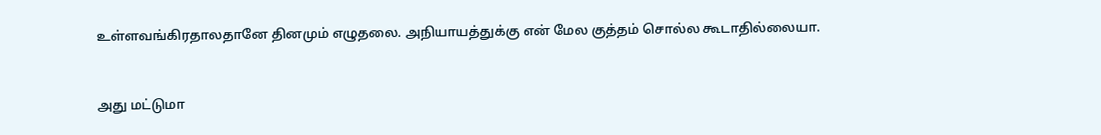உள்ளவங்கிரதாலதானே தினமும் எழுதலை. அநியாயத்துக்கு என் மேல குத்தம் சொல்ல கூடாதில்லையா.


அது மட்டுமா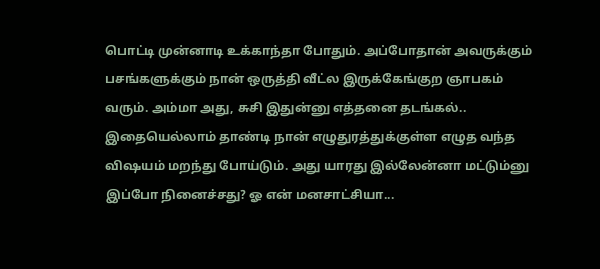பொட்டி முன்னாடி உக்காந்தா போதும். அப்போதான் அவருக்கும் பசங்களுக்கும் நான் ஒருத்தி வீட்ல இருக்கேங்குற ஞாபகம் வரும். அம்மா அது, சுசி இதுன்னு எத்தனை தடங்கல்.. இதையெல்லாம் தாண்டி நான் எழுதுரத்துக்குள்ள எழுத வந்த விஷயம் மறந்து போய்டும். அது யாரது இல்லேன்னா மட்டும்னு இப்போ நினைச்சது? ஓ என் மனசாட்சியா...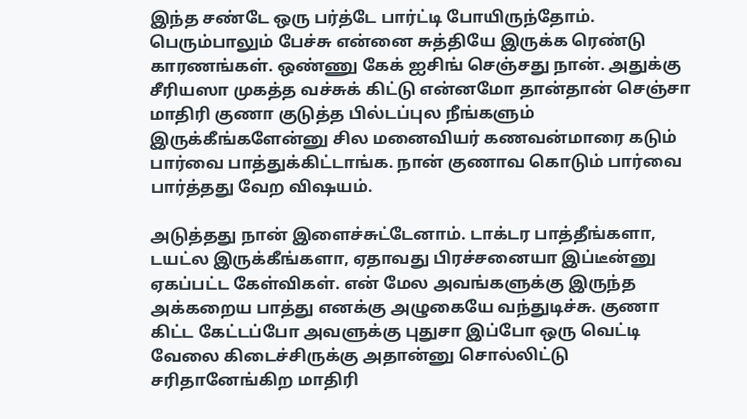இந்த சண்டே ஒரு பர்த்டே பார்ட்டி போயிருந்தோம். பெரும்பாலும் பேச்சு என்னை சுத்தியே இருக்க ரெண்டு காரணங்கள். ஒண்ணு கேக் ஐசிங் செஞ்சது நான். அதுக்கு சீரியஸா முகத்த வச்சுக் கிட்டு என்னமோ தான்தான் செஞ்சா மாதிரி குணா குடுத்த பில்டப்புல நீங்களும் இருக்கீங்களேன்னு சில மனைவியர் கணவன்மாரை கடும் பார்வை பாத்துக்கிட்டாங்க. நான் குணாவ கொடும் பார்வை பார்த்தது வேற விஷயம்.

அடுத்தது நான் இளைச்சுட்டேனாம். டாக்டர பாத்தீங்களா, டயட்ல இருக்கீங்களா, ஏதாவது பிரச்சனையா இப்டீன்னு ஏகப்பட்ட கேள்விகள். என் மேல அவங்களுக்கு இருந்த அக்கறைய பாத்து எனக்கு அழுகையே வந்துடிச்சு. குணா கிட்ட கேட்டப்போ அவளுக்கு புதுசா இப்போ ஒரு வெட்டி வேலை கிடைச்சிருக்கு அதான்னு சொல்லிட்டு சரிதானேங்கிற மாதிரி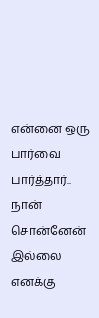என்னை ஒரு பார்வை பார்த்தார்.. நான் சொன்னேன் இல்லை எனக்கு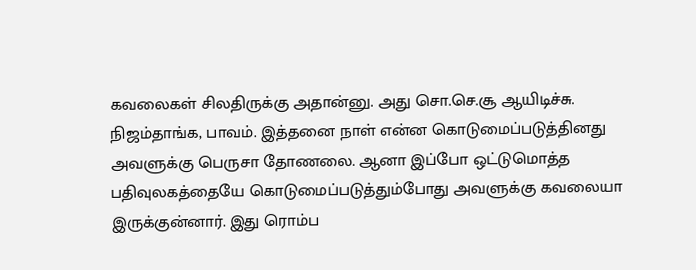கவலைகள் சிலதிருக்கு அதான்னு. அது சொ.செ.சூ ஆயிடிச்சு. நிஜம்தாங்க, பாவம். இத்தனை நாள் என்ன கொடுமைப்படுத்தினது அவளுக்கு பெருசா தோணலை. ஆனா இப்போ ஒட்டுமொத்த பதிவுலகத்தையே கொடுமைப்படுத்தும்போது அவளுக்கு கவலையா இருக்குன்னார். இது ரொம்ப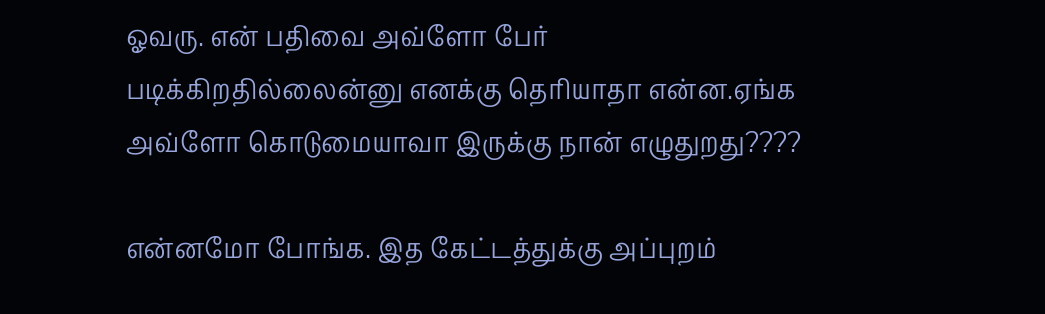ஓவரு. என் பதிவை அவ்ளோ பேர் படிக்கிறதில்லைன்னு எனக்கு தெரியாதா என்ன.ஏங்க அவ்ளோ கொடுமையாவா இருக்கு நான் எழுதுறது????

என்னமோ போங்க. இத கேட்டத்துக்கு அப்புறம்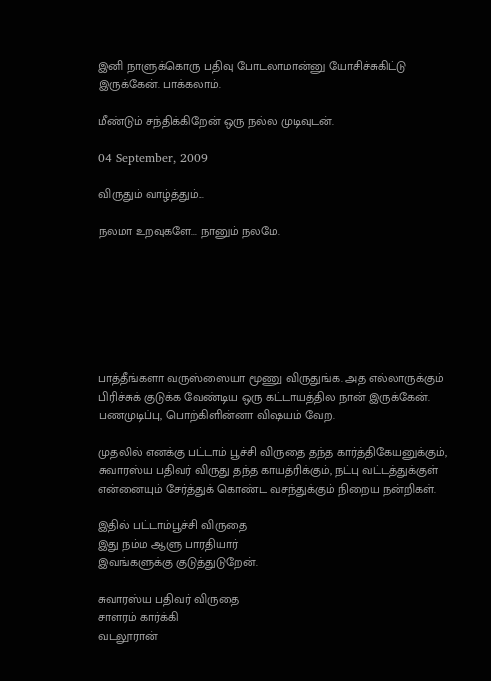இனி நாளுக்கொரு பதிவு போடலாமான்னு யோசிச்சுகிட்டு இருக்கேன். பாக்கலாம்.

மீண்டும் சந்திக்கிறேன் ஒரு நல்ல முடிவுடன்.

04 September, 2009

விருதும் வாழ்த்தும்...

நலமா உறவுகளே... நானும் நலமே.







பாத்தீங்களா வருஸ்ஸையா மூணு விருதுங்க. அத எல்லாருக்கும் பிரிச்சுக் குடுக்க வேண்டிய ஒரு கட்டாயத்தில நான் இருக்கேன். பணமுடிப்பு, பொற்கிளின்னா விஷயம் வேற.

முதலில் எனக்கு பட்டாம் பூச்சி விருதை தந்த கார்த்திகேயனுக்கும், சுவாரஸ்ய பதிவர் விருது தந்த காயத்ரிக்கும், நட்பு வட்டத்துக்குள் என்னையும் சேர்த்துக் கொண்ட வசந்துக்கும் நிறைய நன்றிகள்.

இதில் பட்டாம்பூச்சி விருதை
இது நம்ம ஆளு பாரதியார்
இவங்களுக்கு குடுத்துடுறேன்.

சுவாரஸ்ய பதிவர் விருதை
சாளரம் கார்க்கி
வடலூரான்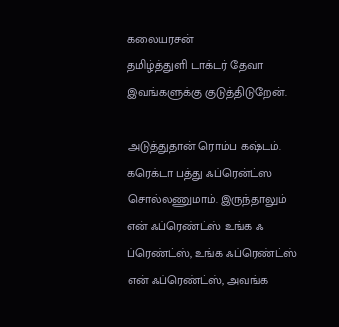கலையரசன்
தமிழ்த்துளி டாக்டர் தேவா
இவங்களுக்கு குடுத்திடுறேன்.

அடுத்துதான் ரொம்ப கஷ்டம். கரெக்டா பத்து ஃப்ரென்ட்ஸ சொல்லணுமாம். இருந்தாலும் என் ஃப்ரெண்ட்ஸ் உங்க ஃ ப்ரெண்ட்ஸ், உங்க ஃப்ரெண்ட்ஸ் என் ஃப்ரெண்ட்ஸ், அவங்க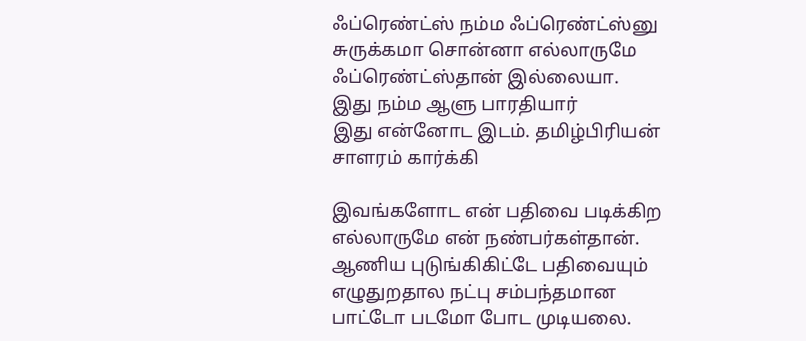ஃப்ரெண்ட்ஸ் நம்ம ஃப்ரெண்ட்ஸ்னு சுருக்கமா சொன்னா எல்லாருமே ஃப்ரெண்ட்ஸ்தான் இல்லையா.
இது நம்ம ஆளு பாரதியார்
இது என்னோட இடம். தமிழ்பிரியன்
சாளரம் கார்க்கி

இவங்களோட என் பதிவை படிக்கிற எல்லாருமே என் நண்பர்கள்தான்.
ஆணிய புடுங்கிகிட்டே பதிவையும் எழுதுறதால நட்பு சம்பந்தமான பாட்டோ படமோ போட முடியலை.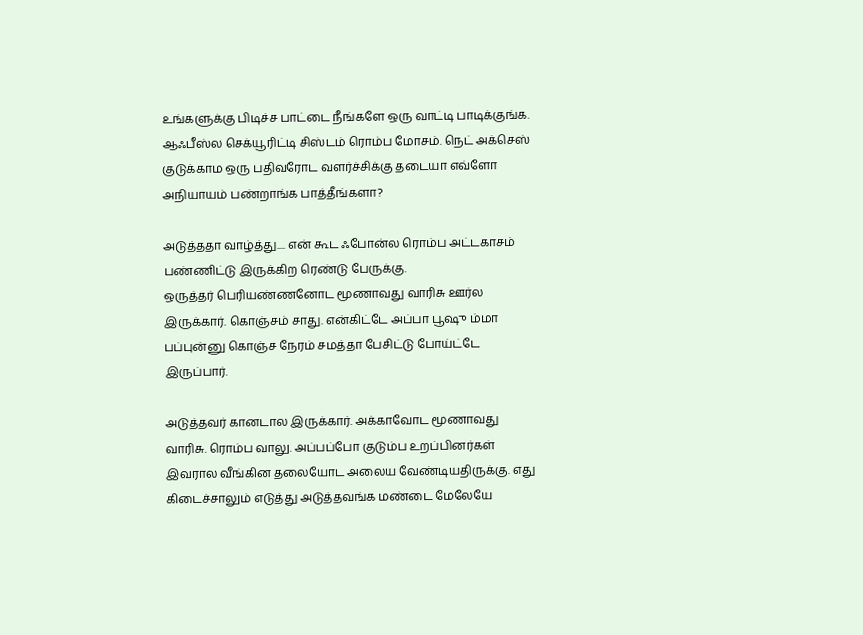உங்களுக்கு பிடிச்ச பாட்டை நீங்களே ஒரு வாட்டி பாடிக்குங்க. ஆஃபீஸ்ல செக்யூரிட்டி சிஸ்டம் ரொம்ப மோசம். நெட் அக்செஸ் குடுக்காம ஒரு பதிவரோட வளர்ச்சிக்கு தடையா எவ்ளோ அநியாயம் பண்றாங்க பாத்தீங்களா?

அடுத்ததா வாழ்த்து.... என் கூட ஃபோன்ல ரொம்ப அட்டகாசம் பண்ணிட்டு இருக்கிற ரெண்டு பேருக்கு.
ஒருத்தர் பெரியண்ணனோட மூணாவது வாரிசு ஊர்ல இருக்கார். கொஞ்சம் சாது. என்கிட்டே அப்பா பூஷு ம்மா பப்புன்னு கொஞ்ச நேரம் சமத்தா பேசிட்டு போய்ட்டே இருப்பார்.

அடுத்தவர் கானடால இருக்கார். அக்காவோட மூணாவது வாரிசு. ரொம்ப வாலு. அப்பப்போ குடும்ப உறப்பினர்கள் இவரால வீங்கின தலையோட அலைய வேண்டியதிருக்கு. எது கிடைச்சாலும் எடுத்து அடுத்தவங்க மண்டை மேலேயே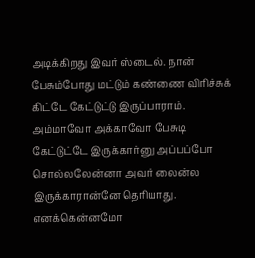அடிக்கிறது இவர் ஸ்டைல். நான் பேசும்போது மட்டும் கண்ணை விரிச்சுக் கிட்டே கேட்டுட்டு இருப்பாராம். அம்மாவோ அக்காவோ பேசுடி கேட்டுட்டே இருக்கார்னு அப்பப்போ சொல்லலேன்னா அவர் லைன்ல இருக்காரான்னே தெரியாது. எனக்கென்னமோ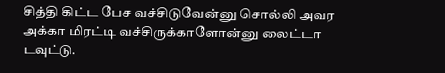சித்தி கிட்ட பேச வச்சிடுவேன்னு சொல்லி அவர அக்கா மிரட்டி வச்சிருக்காளோன்னு லைட்டா டவுட்டு.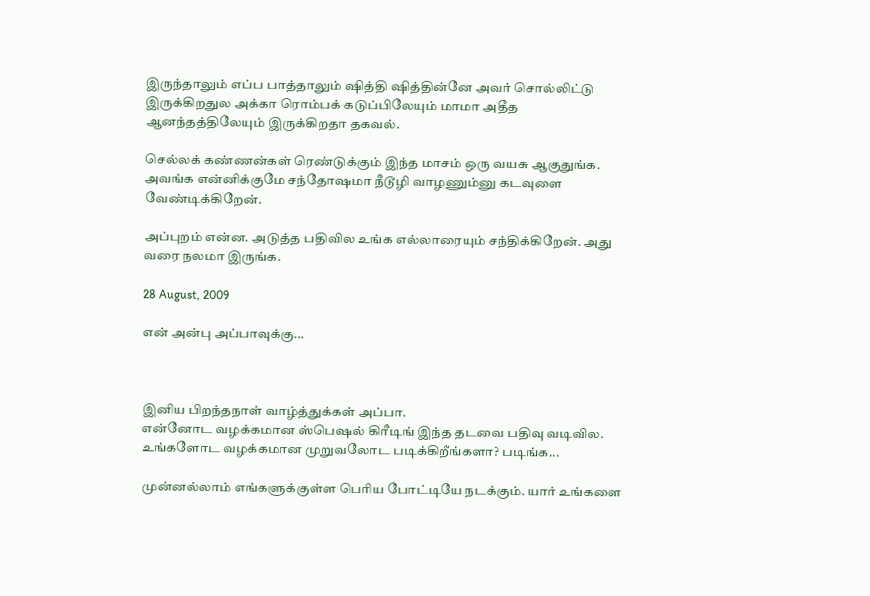இருந்தாலும் எப்ப பாத்தாலும் ஷித்தி ஷித்தின்னே அவர் சொல்லிட்டு இருக்கிறதுல அக்கா ரொம்பக் கடுப்பிலேயும் மாமா அதீத ஆனந்தத்திலேயும் இருக்கிறதா தகவல்.

செல்லக் கண்ணன்கள் ரெண்டுக்கும் இந்த மாசம் ஒரு வயசு ஆகுதுங்க. அவங்க என்னிக்குமே சந்தோஷமா நீடூழி வாழணும்னு கடவுளை வேண்டிக்கிறேன்.

அப்புறம் என்ன. அடுத்த பதிவில உங்க எல்லாரையும் சந்திக்கிறேன். அது வரை நலமா இருங்க.

28 August, 2009

என் அன்பு அப்பாவுக்கு...



இனிய பிறந்தநாள் வாழ்த்துக்கள் அப்பா.
என்னோட வழக்கமான ஸ்பெஷல் கிரீடிங் இந்த தடவை பதிவு வடிவில. உங்களோட வழக்கமான முறுவலோட படிக்கிறீங்களா? படிங்க...

முன்னல்லாம் எங்களுக்குள்ள பெரிய போட்டியே நடக்கும். யார் உங்களை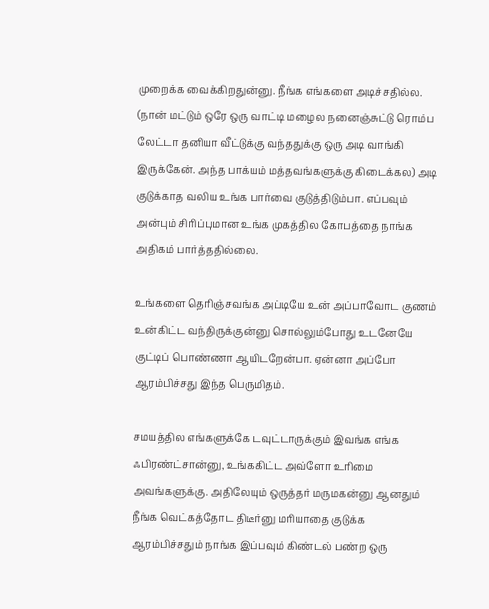முறைக்க வைக்கிறதுன்னு. நீங்க எங்களை அடிச்சதில்ல. (நான் மட்டும் ஒரே ஒரு வாட்டி மழைல நனைஞ்சுட்டு ரொம்ப லேட்டா தனியா வீட்டுக்கு வந்ததுக்கு ஒரு அடி வாங்கி இருக்கேன். அந்த பாக்யம் மத்தவங்களுக்கு கிடைக்கல) அடி குடுக்காத வலிய உங்க பார்வை குடுத்திடும்பா. எப்பவும் அன்பும் சிரிப்புமான உங்க முகத்தில கோபத்தை நாங்க அதிகம் பார்த்ததில்லை.

உங்களை தெரிஞ்சவங்க அப்டியே உன் அப்பாவோட குணம் உன்கிட்ட வந்திருக்குன்னு சொல்லும்போது உடனேயே குட்டிப் பொண்ணா ஆயிடறேன்பா. ஏன்னா அப்போ ஆரம்பிச்சது இந்த பெருமிதம்.

சமயத்தில எங்களுக்கே டவுட்டாருக்கும் இவங்க எங்க ஃபிரண்ட்சான்னு, உங்ககிட்ட அவ்ளோ உரிமை அவங்களுக்கு. அதிலேயும் ஒருத்தர் மருமகன்னு ஆனதும் நீங்க வெட்கத்தோட திடீர்னு மரியாதை குடுக்க ஆரம்பிச்சதும் நாங்க இப்பவும் கிண்டல் பண்ற ஒரு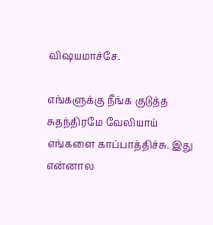விஷயமாச்சே.

எங்களுக்கு நீங்க குடுத்த சுதந்திரமே வேலியாய் எங்களை காப்பாத்திச்சு. இது என்னால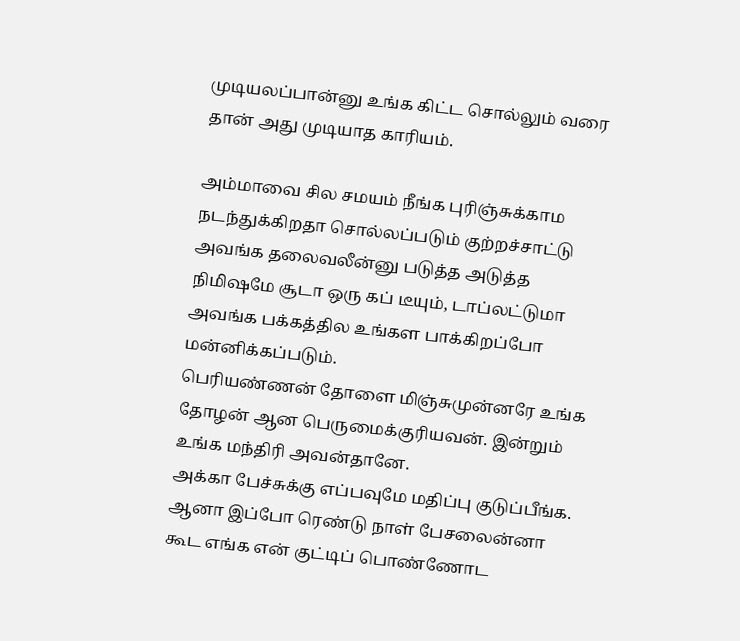முடியலப்பான்னு உங்க கிட்ட சொல்லும் வரை தான் அது முடியாத காரியம்.

அம்மாவை சில சமயம் நீங்க புரிஞ்சுக்காம நடந்துக்கிறதா சொல்லப்படும் குற்றச்சாட்டு அவங்க தலைவலீன்னு படுத்த அடுத்த நிமிஷமே சூடா ஒரு கப் டீயும், டாப்லட்டுமா அவங்க பக்கத்தில உங்கள பாக்கிறப்போ மன்னிக்கப்படும்.
பெரியண்ணன் தோளை மிஞ்சுமுன்னரே உங்க தோழன் ஆன பெருமைக்குரியவன். இன்றும் உங்க மந்திரி அவன்தானே.
அக்கா பேச்சுக்கு எப்பவுமே மதிப்பு குடுப்பீங்க. ஆனா இப்போ ரெண்டு நாள் பேசலைன்னா கூட எங்க என் குட்டிப் பொண்ணோட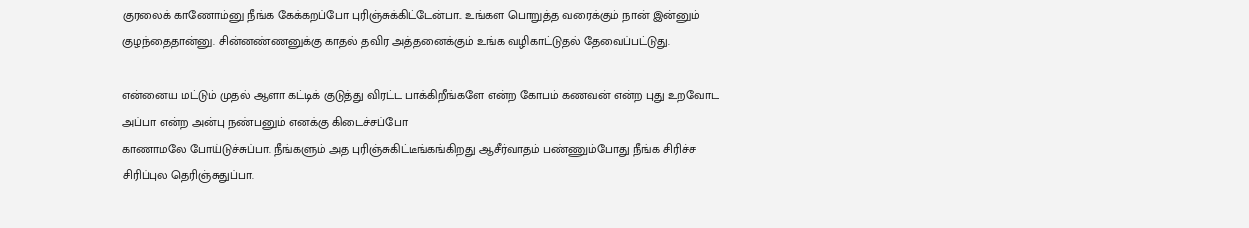குரலைக் காணோம்னு நீங்க கேக்கறப்போ புரிஞ்சுக்கிட்டேன்பா.. உங்கள பொறுத்த வரைக்கும் நான் இன்னும் குழந்தைதான்னு. சின்னண்ணனுக்கு காதல் தவிர அத்தனைக்கும் உங்க வழிகாட்டுதல் தேவைப்பட்டுது.

என்னைய மட்டும் முதல் ஆளா கட்டிக் குடுத்து விரட்ட பாக்கிறீங்களே என்ற கோபம் கணவன் என்ற புது உறவோட அப்பா என்ற அன்பு நண்பனும் எனக்கு கிடைச்சப்போ
காணாமலே போய்டுச்சுப்பா. நீங்களும் அத புரிஞ்சுகிட்டீங்கங்கிறது ஆசீர்வாதம் பண்ணும்போது நீங்க சிரிச்ச சிரிப்புல தெரிஞ்சுதுப்பா.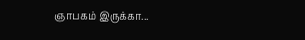ஞாபகம் இருக்கா...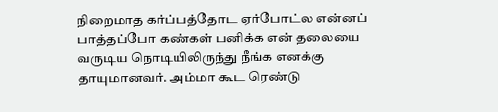நிறைமாத கர்ப்பத்தோட ஏர்போட்ல என்னப் பாத்தப்போ கண்கள் பனிக்க என் தலையை வருடிய நொடியிலிருந்து நீங்க எனக்கு தாயுமானவர். அம்மா கூட ரெண்டு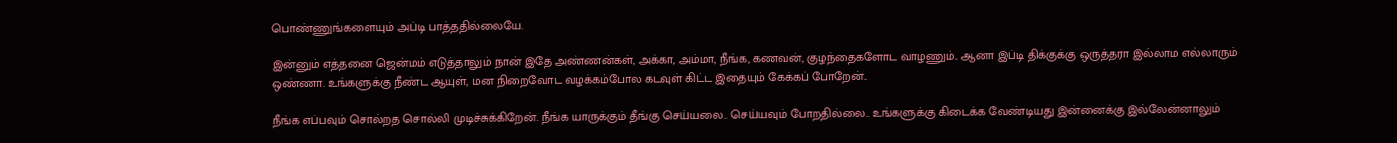பொண்ணுங்களையும் அப்டி பாத்ததில்லையே.

இன்னும் எத்தனை ஜென்மம் எடுத்தாலும் நான் இதே அண்ணன்கள், அக்கா, அம்மா, நீங்க, கணவன், குழந்தைகளோட வாழணும்.. ஆனா இப்டி திக்குக்கு ஒருத்தரா இல்லாம எல்லாரும் ஒண்ணா. உங்களுக்கு நீண்ட ஆயுள், மன நிறைவோட வழக்கம்போல கடவுள் கிட்ட இதையும் கேக்கப் போறேன்..

நீங்க எப்பவும் சொல்றத சொல்லி முடிச்சுக்கிறேன். நீங்க யாருக்கும் தீங்கு செய்யலை.. செய்யவும் போறதில்லை.. உங்களுக்கு கிடைக்க வேண்டியது இன்னைக்கு இல்லேன்னாலும்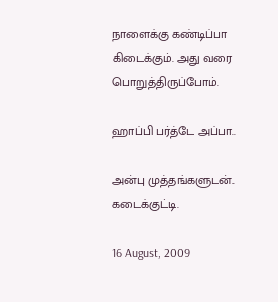நாளைக்கு கண்டிப்பா கிடைக்கும். அது வரை பொறுத்திருப்போம்.

ஹாப்பி பர்த்டே அப்பா..

அன்பு முத்தங்களுடன்..
கடைக்குட்டி.

16 August, 2009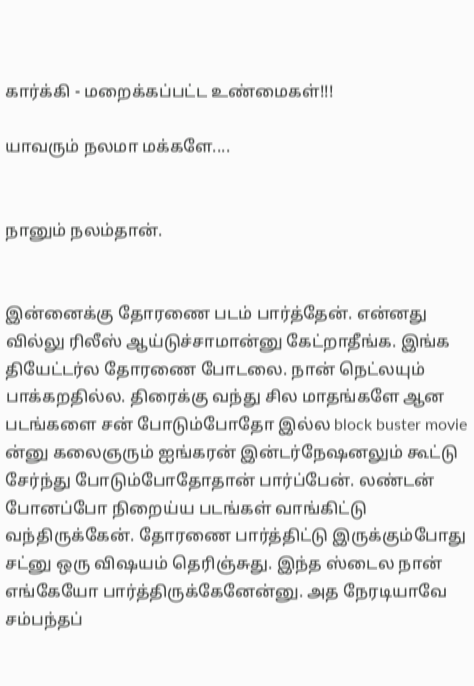கார்க்கி - மறைக்கப்பட்ட உண்மைகள்!!!

யாவரும் நலமா மக்களே....


நானும் நலம்தான்.


இன்னைக்கு தோரணை படம் பார்த்தேன். என்னது வில்லு ரிலீஸ் ஆய்டுச்சாமான்னு கேட்றாதீங்க. இங்க தியேட்டர்ல தோரணை போடலை. நான் நெட்லயும் பாக்கறதில்ல. திரைக்கு வந்து சில மாதங்களே ஆன படங்களை சன் போடும்போதோ இல்ல block buster movie ன்னு கலைஞரும் ஐங்கரன் இன்டர்நேஷனலும் கூட்டு சேர்ந்து போடும்போதோதான் பார்ப்பேன். லண்டன் போனப்போ நிறைய்ய படங்கள் வாங்கிட்டு வந்திருக்கேன். தோரணை பார்த்திட்டு இருக்கும்போது சட்னு ஒரு விஷயம் தெரிஞ்சுது. இந்த ஸ்டைல நான் எங்கேயோ பார்த்திருக்கேனேன்னு. அத நேரடியாவே சம்பந்தப்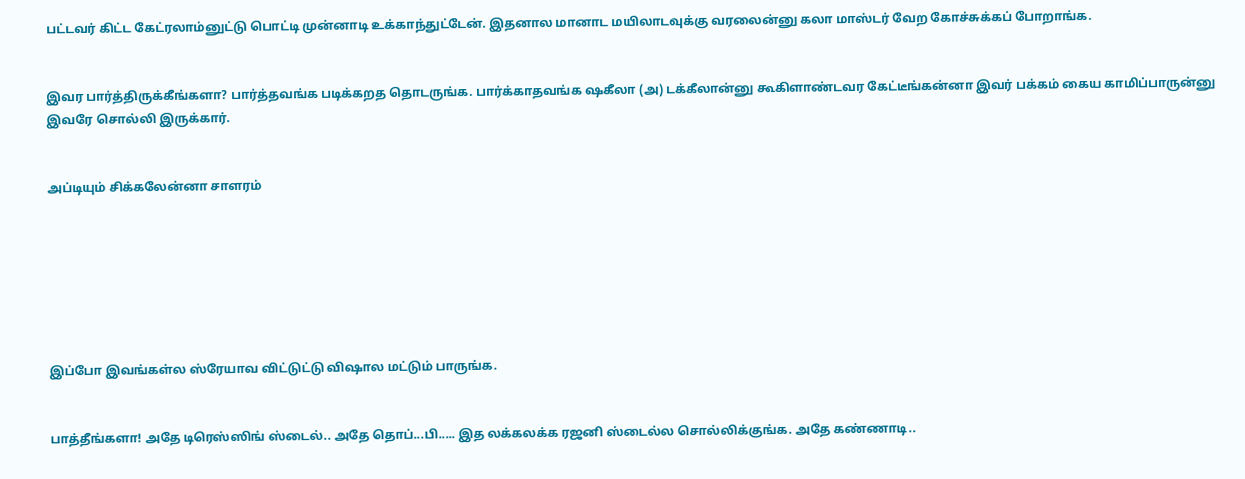பட்டவர் கிட்ட கேட்ரலாம்னுட்டு பொட்டி முன்னாடி உக்காந்துட்டேன். இதனால மானாட மயிலாடவுக்கு வரலைன்னு கலா மாஸ்டர் வேற கோச்சுக்கப் போறாங்க.


இவர பார்த்திருக்கீங்களா? பார்த்தவங்க படிக்கறத தொடருங்க. பார்க்காதவங்க ஷகீலா (அ) டக்கீலான்னு கூகிளாண்டவர கேட்டீங்கன்னா இவர் பக்கம் கைய காமிப்பாருன்னு இவரே சொல்லி இருக்கார்.


அப்டியும் சிக்கலேன்னா சாளரம்







இப்போ இவங்கள்ல ஸ்ரேயாவ விட்டுட்டு விஷால மட்டும் பாருங்க.


பாத்தீங்களா! அதே டிரெஸ்ஸிங் ஸ்டைல்.. அதே தொப்...பி..... இத லக்கலக்க ரஜனி ஸ்டைல்ல சொல்லிக்குங்க. அதே கண்ணாடி..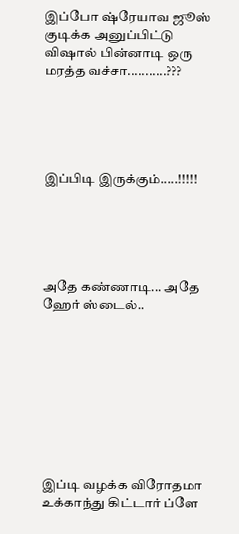இப்போ ஷ்ரேயாவ ஜூஸ் குடிக்க அனுப்பிட்டு விஷால் பின்னாடி ஒரு மரத்த வச்சா...........???





இப்பிடி இருக்கும்.....!!!!!





அதே கண்ணாடி... அதே ஹேர் ஸ்டைல்..









இப்டி வழக்க விரோதமா உக்காந்து கிட்டார் ப்ளே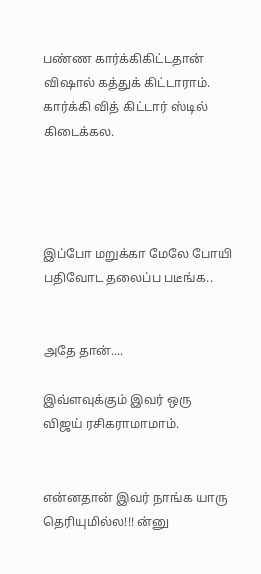பண்ண கார்க்கிகிட்டதான் விஷால் கத்துக் கிட்டாராம். கார்க்கி வித் கிட்டார் ஸ்டில் கிடைக்கல.




இப்போ மறுக்கா மேலே போயி பதிவோட தலைப்ப படீங்க..


அதே தான்....

இவ்ளவுக்கும் இவர் ஒரு விஜய் ரசிகராமாமாம்.


என்னதான் இவர் நாங்க யாரு தெரியுமில்ல!!! ன்னு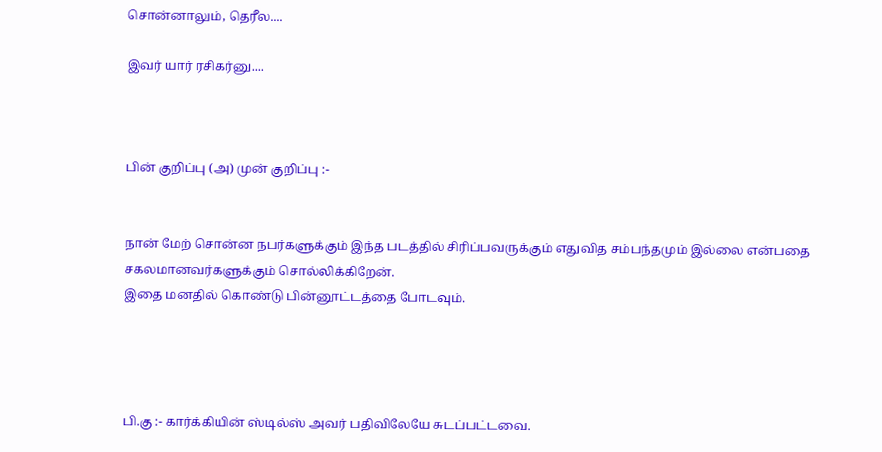சொன்னாலும், தெரீல....

இவர் யார் ரசிகர்னு....



பின் குறிப்பு (அ) முன் குறிப்பு :-


நான் மேற் சொன்ன நபர்களுக்கும் இந்த படத்தில் சிரிப்பவருக்கும் எதுவித சம்பந்தமும் இல்லை என்பதை சகலமானவர்களுக்கும் சொல்லிக்கிறேன்.
இதை மனதில் கொண்டு பின்னூட்டத்தை போடவும்.




பி.கு :- கார்க்கியின் ஸ்டில்ஸ் அவர் பதிவிலேயே சுடப்பட்டவை.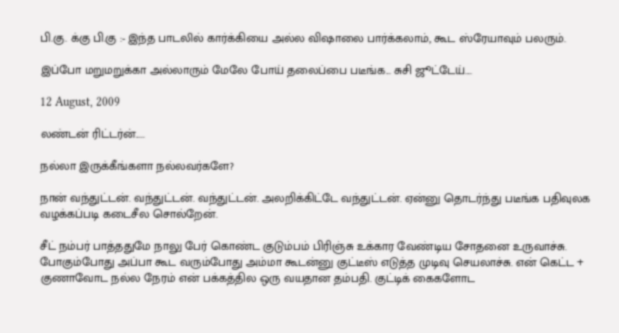பி.கு. க்கு பி.கு :- இந்த பாடலில் கார்க்கியை அல்ல விஷாலை பார்க்கலாம், கூட ஸ்ரேயாவும் பலரும்.

இப்போ மறுமறுக்கா அல்லாரும் மேலே போய் தலைப்பை படீங்க... சுசி ஜூட்டேய்....

12 August, 2009

லண்டன் ரிட்டர்ன்.....

நல்லா இருக்கீங்களா நல்லவர்களே?

நான் வந்துட்டன். வந்துட்டன். வந்துட்டன். அலறிக்கிட்டே வந்துட்டன். ஏன்னு தொடர்ந்து படீங்க பதிவுலக வழக்கப்படி கடைசீல சொல்றேன்.

சீட் நம்பர் பாத்ததுமே நாலு பேர் கொண்ட குடும்பம் பிரிஞ்சு உக்கார வேண்டிய சோதனை உருவாச்சு. போகும்போது அப்பா கூட வரும்போது அம்மா கூடன்னு குட்டீஸ் எடுத்த முடிவு செயலாச்சு. என் கெட்ட + குணாவோட நல்ல நேரம் என் பக்கத்தில ஒரு வயதான தம்பதி. குட்டிக் கைகளோட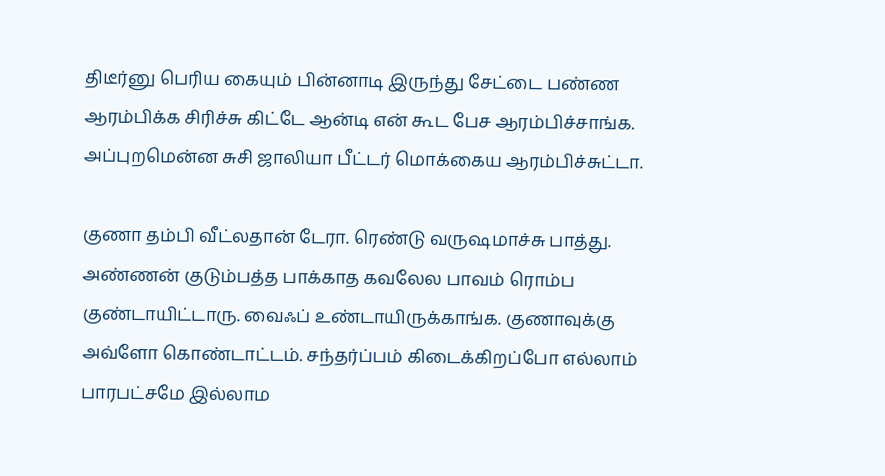திடீர்னு பெரிய கையும் பின்னாடி இருந்து சேட்டை பண்ண ஆரம்பிக்க சிரிச்சு கிட்டே ஆன்டி என் கூட பேச ஆரம்பிச்சாங்க. அப்புறமென்ன சுசி ஜாலியா பீட்டர் மொக்கைய ஆரம்பிச்சுட்டா.

குணா தம்பி வீட்லதான் டேரா. ரெண்டு வருஷமாச்சு பாத்து. அண்ணன் குடும்பத்த பாக்காத கவலேல பாவம் ரொம்ப குண்டாயிட்டாரு. வைஃப் உண்டாயிருக்காங்க. குணாவுக்கு அவ்ளோ கொண்டாட்டம். சந்தர்ப்பம் கிடைக்கிறப்போ எல்லாம் பாரபட்சமே இல்லாம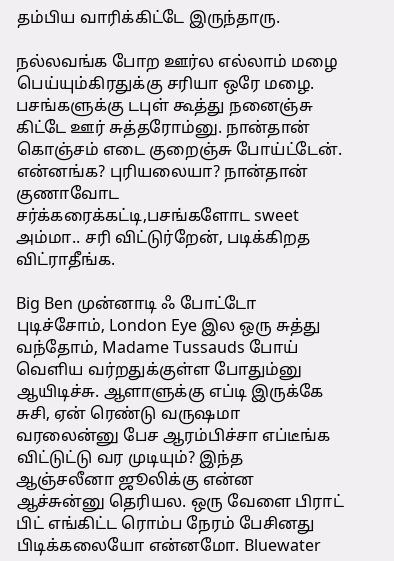தம்பிய வாரிக்கிட்டே இருந்தாரு.

நல்லவங்க போற ஊர்ல எல்லாம் மழை பெய்யும்கிரதுக்கு சரியா ஒரே மழை. பசங்களுக்கு டபுள் கூத்து நனைஞ்சு கிட்டே ஊர் சுத்தரோம்னு. நான்தான் கொஞ்சம் எடை குறைஞ்சு போய்ட்டேன். என்னங்க? புரியலையா? நான்தான் குணாவோட சர்க்கரைக்கட்டி,பசங்களோட sweet அம்மா.. சரி விட்டுர்றேன், படிக்கிறத விட்ராதீங்க.

Big Ben முன்னாடி ஃ போட்டோ புடிச்சோம், London Eye இல ஒரு சுத்து வந்தோம், Madame Tussauds போய் வெளிய வர்றதுக்குள்ள போதும்னு ஆயிடிச்சு. ஆளாளுக்கு எப்டி இருக்கே சுசி, ஏன் ரெண்டு வருஷமா வரலைன்னு பேச ஆரம்பிச்சா எப்டீங்க விட்டுட்டு வர முடியும்? இந்த ஆஞ்சலீனா ஜூலிக்கு என்ன ஆச்சுன்னு தெரியல. ஒரு வேளை பிராட் பிட் எங்கிட்ட ரொம்ப நேரம் பேசினது பிடிக்கலையோ என்னமோ. Bluewater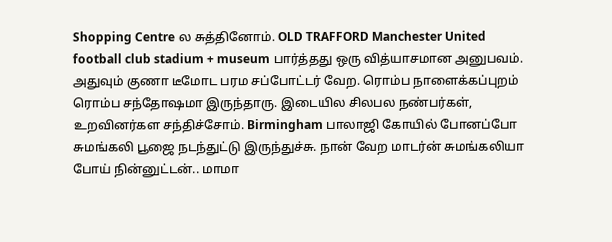Shopping Centre ல சுத்தினோம். OLD TRAFFORD Manchester United football club stadium + museum பார்த்தது ஒரு வித்யாசமான அனுபவம். அதுவும் குணா டீமோட பரம சப்போட்டர் வேற. ரொம்ப நாளைக்கப்புறம் ரொம்ப சந்தோஷமா இருந்தாரு. இடையில சிலபல நண்பர்கள், உறவினர்கள சந்திச்சோம். Birmingham பாலாஜி கோயில் போனப்போ சுமங்கலி பூஜை நடந்துட்டு இருந்துச்சு. நான் வேற மாடர்ன் சுமங்கலியா போய் நின்னுட்டன்.. மாமா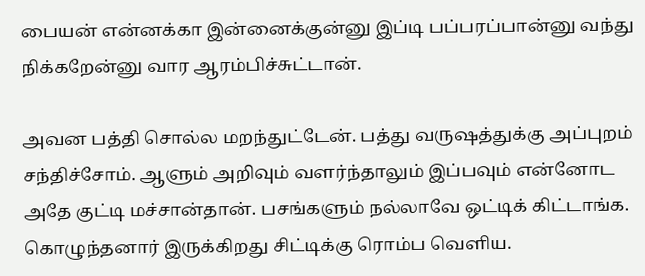பையன் என்னக்கா இன்னைக்குன்னு இப்டி பப்பரப்பான்னு வந்து நிக்கறேன்னு வார ஆரம்பிச்சுட்டான்.

அவன பத்தி சொல்ல மறந்துட்டேன். பத்து வருஷத்துக்கு அப்புறம் சந்திச்சோம். ஆளும் அறிவும் வளர்ந்தாலும் இப்பவும் என்னோட அதே குட்டி மச்சான்தான். பசங்களும் நல்லாவே ஒட்டிக் கிட்டாங்க. கொழுந்தனார் இருக்கிறது சிட்டிக்கு ரொம்ப வெளிய.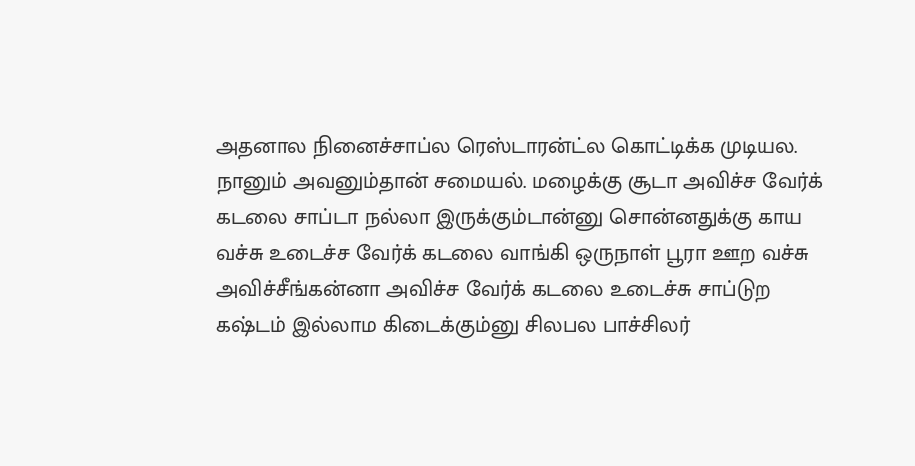அதனால நினைச்சாப்ல ரெஸ்டாரன்ட்ல கொட்டிக்க முடியல. நானும் அவனும்தான் சமையல். மழைக்கு சூடா அவிச்ச வேர்க் கடலை சாப்டா நல்லா இருக்கும்டான்னு சொன்னதுக்கு காய வச்சு உடைச்ச வேர்க் கடலை வாங்கி ஒருநாள் பூரா ஊற வச்சு அவிச்சீங்கன்னா அவிச்ச வேர்க் கடலை உடைச்சு சாப்டுற கஷ்டம் இல்லாம கிடைக்கும்னு சிலபல பாச்சிலர்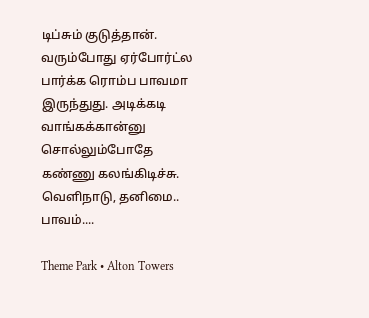டிப்சும் குடுத்தான். வரும்போது ஏர்போர்ட்ல பார்க்க ரொம்ப பாவமா இருந்துது. அடிக்கடி வாங்கக்கான்னு சொல்லும்போதே கண்ணு கலங்கிடிச்சு. வெளிநாடு, தனிமை.. பாவம்....

Theme Park • Alton Towers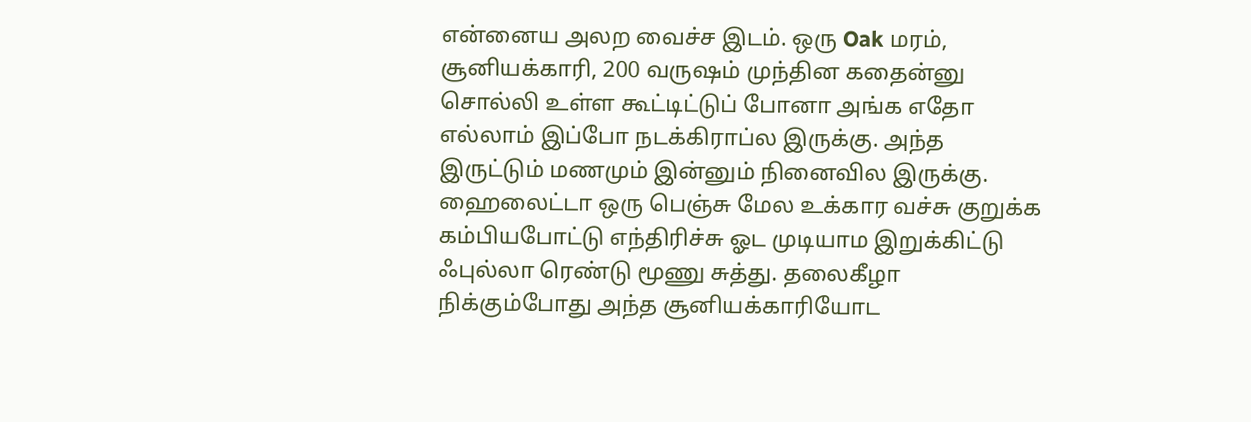என்னைய அலற வைச்ச இடம். ஒரு Oak மரம், சூனியக்காரி, 200 வருஷம் முந்தின கதைன்னு சொல்லி உள்ள கூட்டிட்டுப் போனா அங்க எதோ எல்லாம் இப்போ நடக்கிராப்ல இருக்கு. அந்த இருட்டும் மணமும் இன்னும் நினைவில இருக்கு. ஹைலைட்டா ஒரு பெஞ்சு மேல உக்கார வச்சு குறுக்க கம்பியபோட்டு எந்திரிச்சு ஓட முடியாம இறுக்கிட்டு ஃபுல்லா ரெண்டு மூணு சுத்து. தலைகீழா நிக்கும்போது அந்த சூனியக்காரியோட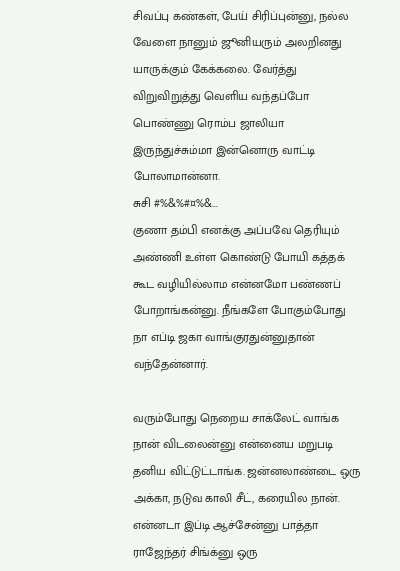சிவப்பு கண்கள், பேய் சிரிப்புன்னு, நல்ல வேளை நானும் ஜூனியரும் அலறினது யாருக்கும் கேக்கலை. வேர்த்து விறுவிறுத்து வெளிய வந்தப்போ பொண்ணு ரொம்ப ஜாலியா இருந்துச்சும்மா இன்னொரு வாட்டி போலாமான்னா.
சுசி #%&%#¤%&...
குணா தம்பி எனக்கு அப்பவே தெரியும் அண்ணி உள்ள கொண்டு போயி கத்தக் கூட வழியில்லாம என்னமோ பண்ணப் போறாங்கன்னு. நீங்களே போகும்போது நா எப்டி ஜகா வாங்குரதுன்னுதான் வந்தேன்னார்.

வரும்போது நெறைய சாக்லேட் வாங்க நான் விடலைன்னு என்னைய மறுபடி தனிய விட்டுட்டாங்க. ஜன்னலாண்டை ஒரு அக்கா, நடுவ காலி சீட், கரையில நான். என்னடா இப்டி ஆச்சேன்னு பாத்தா ராஜேந்தர் சிங்க்னு ஒரு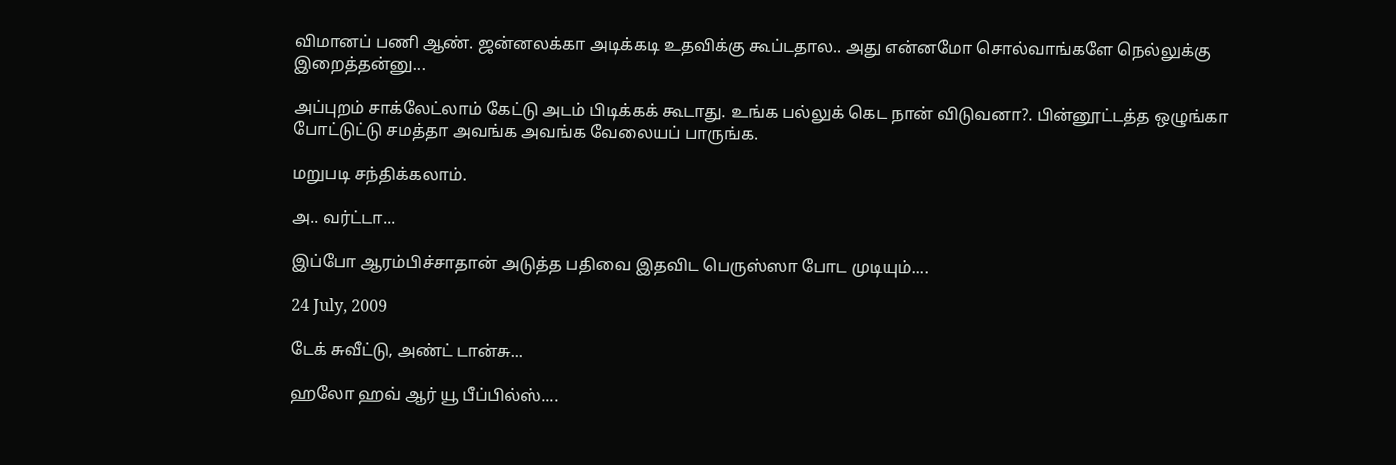விமானப் பணி ஆண். ஜன்னலக்கா அடிக்கடி உதவிக்கு கூப்டதால.. அது என்னமோ சொல்வாங்களே நெல்லுக்கு இறைத்தன்னு...

அப்புறம் சாக்லேட்லாம் கேட்டு அடம் பிடிக்கக் கூடாது. உங்க பல்லுக் கெட நான் விடுவனா?. பின்னூட்டத்த ஒழுங்கா போட்டுட்டு சமத்தா அவங்க அவங்க வேலையப் பாருங்க.

மறுபடி சந்திக்கலாம்.

அ.. வர்ட்டா...

இப்போ ஆரம்பிச்சாதான் அடுத்த பதிவை இதவிட பெருஸ்ஸா போட முடியும்....

24 July, 2009

டேக் சுவீட்டு, அண்ட் டான்சு...

ஹலோ ஹவ் ஆர் யூ பீப்பில்ஸ்....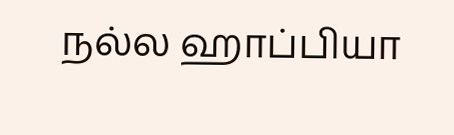நல்ல ஹாப்பியா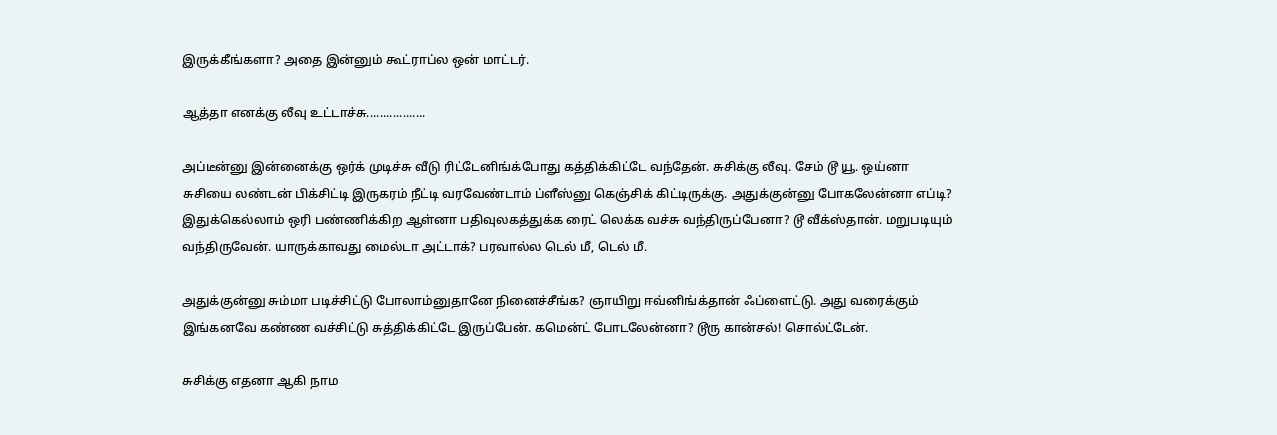இருக்கீங்களா? அதை இன்னும் கூட்ராப்ல ஒன் மாட்டர்.

ஆத்தா எனக்கு லீவு உட்டாச்சு..................

அப்டீன்னு இன்னைக்கு ஒர்க் முடிச்சு வீடு ரிட்டேனிங்க்போது கத்திக்கிட்டே வந்தேன். சுசிக்கு லீவு. சேம் டூ யூ. ஒய்னா சுசியை லண்டன் பிக்சிட்டி இருகரம் நீட்டி வரவேண்டாம் ப்ளீஸ்னு கெஞ்சிக் கிட்டிருக்கு. அதுக்குன்னு போகலேன்னா எப்டி? இதுக்கெல்லாம் ஒரி பண்ணிக்கிற ஆள்னா பதிவுலகத்துக்க ரைட் லெக்க வச்சு வந்திருப்பேனா? டூ வீக்ஸ்தான். மறுபடியும் வந்திருவேன். யாருக்காவது மைல்டா அட்டாக்? பரவால்ல டெல் மீ, டெல் மீ.

அதுக்குன்னு சும்மா படிச்சிட்டு போலாம்னுதானே நினைச்சீங்க? ஞாயிறு ஈவ்னிங்க்தான் ஃப்ளைட்டு. அது வரைக்கும் இங்கனவே கண்ண வச்சிட்டு சுத்திக்கிட்டே இருப்பேன். கமென்ட் போடலேன்னா? டூரு கான்சல்! சொல்ட்டேன்.

சுசிக்கு எதனா ஆகி நாம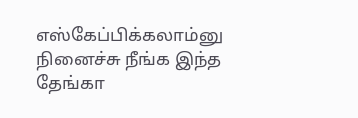எஸ்கேப்பிக்கலாம்னு நினைச்சு நீங்க இந்த தேங்கா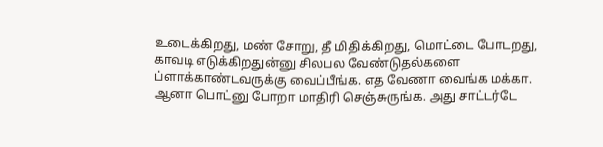உடைக்கிறது, மண் சோறு, தீ மிதிக்கிறது, மொட்டை போடறது, காவடி எடுக்கிறதுன்னு சிலபல வேண்டுதல்களை ப்ளாக்காண்டவருக்கு வைப்பீங்க. எத வேணா வைங்க மக்கா. ஆனா பொட்னு போறா மாதிரி செஞ்சுருங்க. அது சாட்டர்டே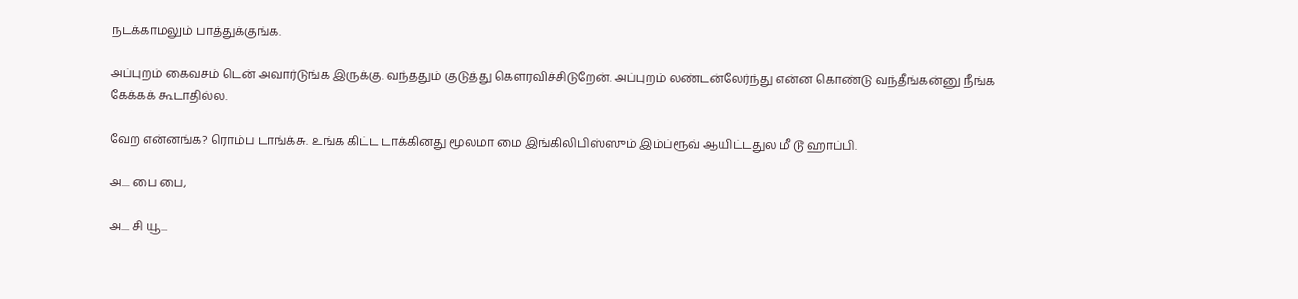நடக்காமலும் பாத்துக்குங்க.

அப்புறம் கைவசம் டென் அவார்டுங்க இருக்கு. வந்ததும் குடுத்து கௌரவிச்சிடுறேன். அப்புறம் லண்டன்லேர்ந்து என்ன கொண்டு வந்தீங்கன்னு நீங்க கேக்கக் கூடாதில்ல.

வேற என்னங்க? ரொம்ப டாங்க்சு. உங்க கிட்ட டாக்கினது மூலமா மை இங்கிலிபிஸ்ஸும் இம்ப்ரூவ் ஆயிட்டதுல மீ டூ ஹாப்பி.

அ.... பை பை,

அ.... சி யூ...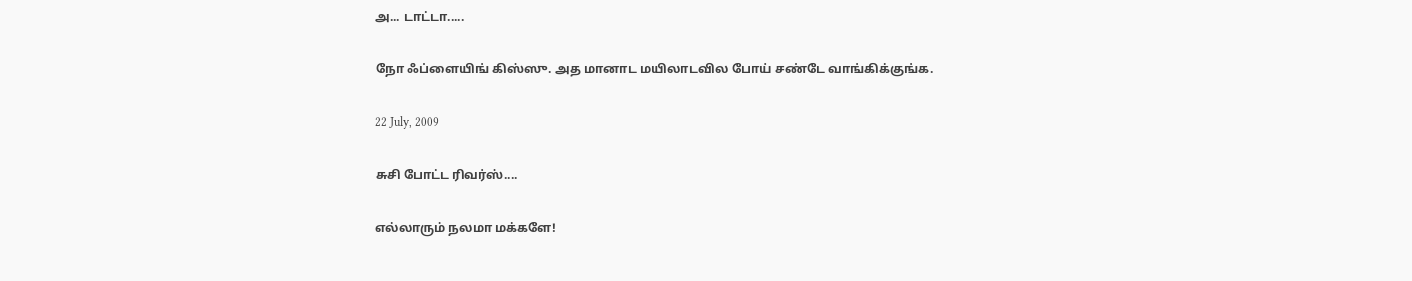அ... டாட்டா.....

நோ ஃப்ளையிங் கிஸ்ஸு. அத மானாட மயிலாடவில போய் சண்டே வாங்கிக்குங்க.

22 July, 2009

சுசி போட்ட ரிவர்ஸ்....

எல்லாரும் நலமா மக்களே!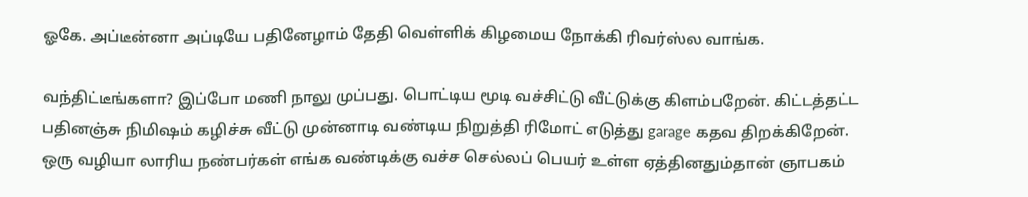ஓகே. அப்டீன்னா அப்டியே பதினேழாம் தேதி வெள்ளிக் கிழமைய நோக்கி ரிவர்ஸ்ல வாங்க.

வந்திட்டீங்களா? இப்போ மணி நாலு முப்பது. பொட்டிய மூடி வச்சிட்டு வீட்டுக்கு கிளம்பறேன். கிட்டத்தட்ட பதினஞ்சு நிமிஷம் கழிச்சு வீட்டு முன்னாடி வண்டிய நிறுத்தி ரிமோட் எடுத்து garage கதவ திறக்கிறேன். ஒரு வழியா லாரிய நண்பர்கள் எங்க வண்டிக்கு வச்ச செல்லப் பெயர் உள்ள ஏத்தினதும்தான் ஞாபகம்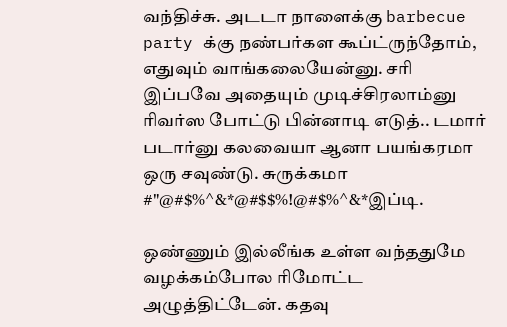வந்திச்சு. அடடா நாளைக்கு barbecue party க்கு நண்பர்கள கூப்ட்ருந்தோம், எதுவும் வாங்கலையேன்னு. சரி இப்பவே அதையும் முடிச்சிரலாம்னு ரிவர்ஸ போட்டு பின்னாடி எடுத்.. டமார் படார்னு கலவையா ஆனா பயங்கரமா ஒரு சவுண்டு. சுருக்கமா #"@#$%^&*@#$$%!@#$%^&*இப்டி.

ஒண்ணும் இல்லீங்க உள்ள வந்ததுமே வழக்கம்போல ரிமோட்ட அழுத்திட்டேன். கதவு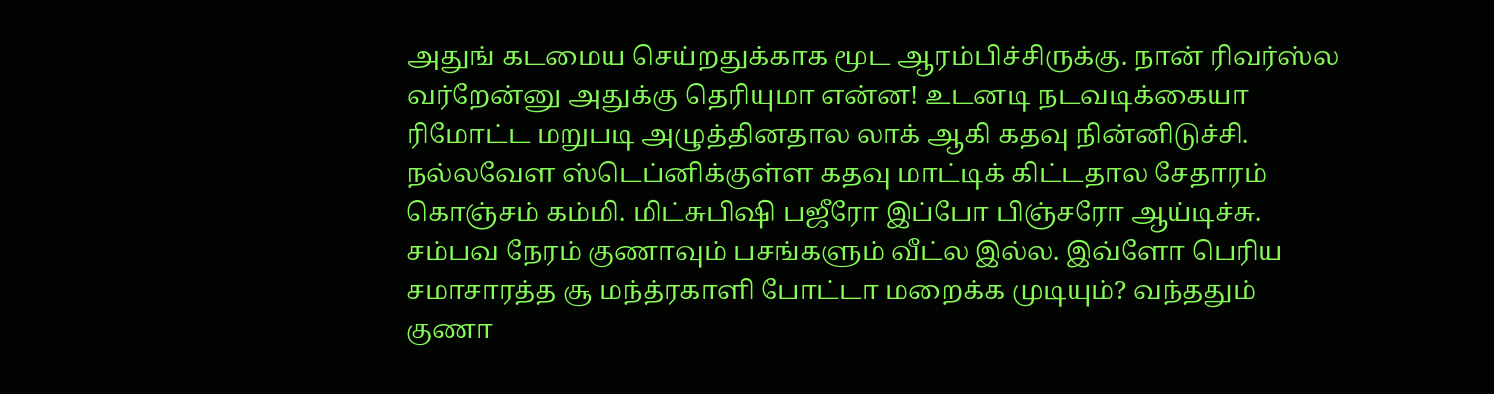அதுங் கடமைய செய்றதுக்காக மூட ஆரம்பிச்சிருக்கு. நான் ரிவர்ஸ்ல வர்றேன்னு அதுக்கு தெரியுமா என்ன! உடனடி நடவடிக்கையா ரிமோட்ட மறுபடி அழுத்தினதால லாக் ஆகி கதவு நின்னிடுச்சி. நல்லவேள ஸ்டெப்னிக்குள்ள கதவு மாட்டிக் கிட்டதால சேதாரம் கொஞ்சம் கம்மி. மிட்சுபிஷி பஜீரோ இப்போ பிஞ்சரோ ஆய்டிச்சு. சம்பவ நேரம் குணாவும் பசங்களும் வீட்ல இல்ல. இவ்ளோ பெரிய சமாசாரத்த சூ மந்த்ரகாளி போட்டா மறைக்க முடியும்? வந்ததும் குணா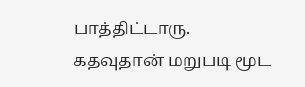பாத்திட்டாரு. கதவுதான் மறுபடி மூட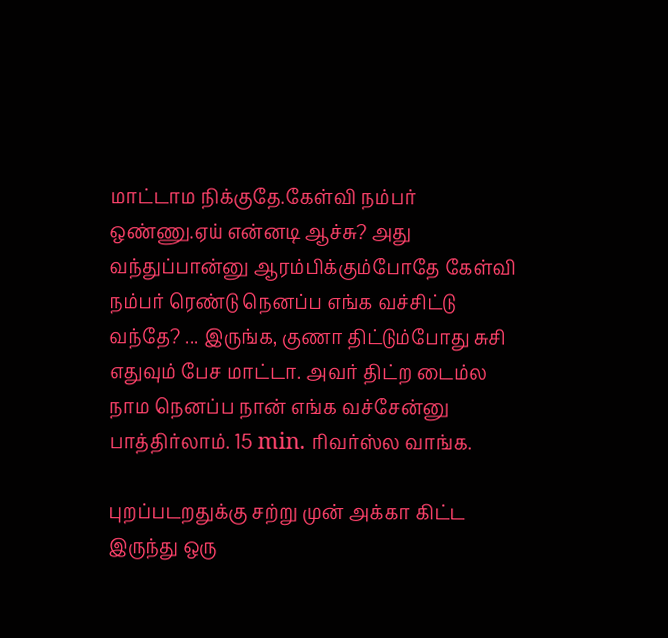மாட்டாம நிக்குதே.கேள்வி நம்பர் ஒண்ணு.ஏய் என்னடி ஆச்சு? அது வந்துப்பான்னு ஆரம்பிக்கும்போதே கேள்வி நம்பர் ரெண்டு நெனப்ப எங்க வச்சிட்டு வந்தே? ... இருங்க, குணா திட்டும்போது சுசி எதுவும் பேச மாட்டா. அவர் திட்ற டைம்ல நாம நெனப்ப நான் எங்க வச்சேன்னு பாத்திர்லாம். 15 min. ரிவர்ஸ்ல வாங்க.

புறப்படறதுக்கு சற்று முன் அக்கா கிட்ட இருந்து ஒரு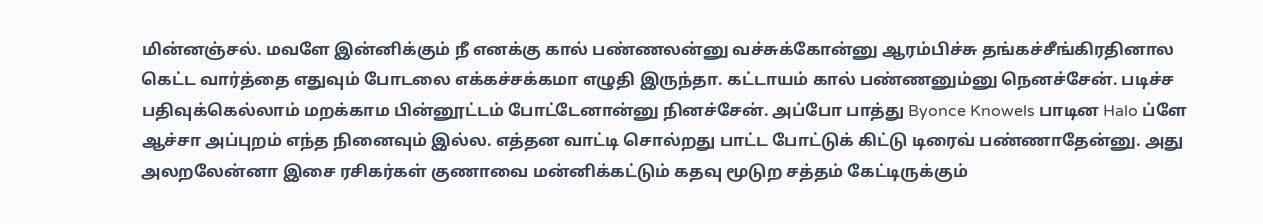மின்னஞ்சல். மவளே இன்னிக்கும் நீ எனக்கு கால் பண்ணலன்னு வச்சுக்கோன்னு ஆரம்பிச்சு தங்கச்சீங்கிரதினால கெட்ட வார்த்தை எதுவும் போடலை எக்கச்சக்கமா எழுதி இருந்தா. கட்டாயம் கால் பண்ணனும்னு நெனச்சேன். படிச்ச பதிவுக்கெல்லாம் மறக்காம பின்னூட்டம் போட்டேனான்னு நினச்சேன். அப்போ பாத்து Byonce Knowels பாடின Halo ப்ளே ஆச்சா அப்புறம் எந்த நினைவும் இல்ல. எத்தன வாட்டி சொல்றது பாட்ட போட்டுக் கிட்டு டிரைவ் பண்ணாதேன்னு. அது அலறலேன்னா இசை ரசிகர்கள் குணாவை மன்னிக்கட்டும் கதவு மூடுற சத்தம் கேட்டிருக்கும்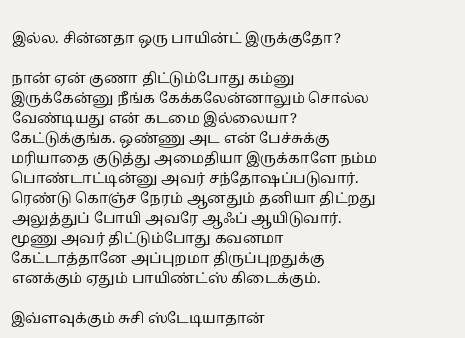இல்ல. சின்னதா ஒரு பாயின்ட் இருக்குதோ?

நான் ஏன் குணா திட்டும்போது கம்னு இருக்கேன்னு நீங்க கேக்கலேன்னாலும் சொல்ல வேண்டியது என் கடமை இல்லையா?
கேட்டுக்குங்க. ஒண்ணு அட என் பேச்சுக்கு மரியாதை குடுத்து அமைதியா இருக்காளே நம்ம பொண்டாட்டின்னு அவர் சந்தோஷப்படுவார். ரெண்டு கொஞ்ச நேரம் ஆனதும் தனியா திட்றது அலுத்துப் போயி அவரே ஆஃப் ஆயிடுவார். மூணு அவர் திட்டும்போது கவனமா கேட்டாத்தானே அப்புறமா திருப்புறதுக்கு எனக்கும் ஏதும் பாயிண்ட்ஸ் கிடைக்கும்.

இவ்ளவுக்கும் சுசி ஸ்டேடியாதான்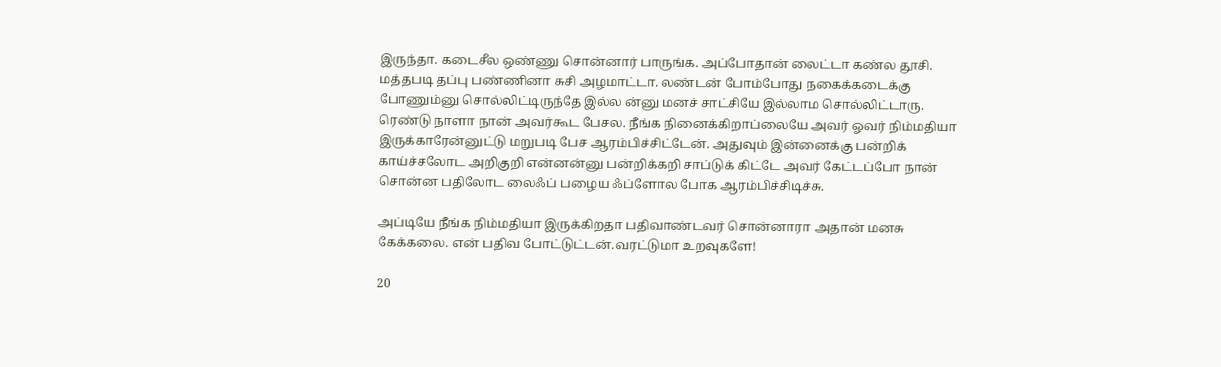இருந்தா. கடைசீல ஒண்ணு சொன்னார் பாருங்க. அப்போதான் லைட்டா கண்ல தூசி. மத்தபடி தப்பு பண்ணினா சுசி அழமாட்டா. லண்டன் போம்போது நகைக்கடைக்கு போணும்னு சொல்லிட்டிருந்தே இல்ல ன்னு மனச் சாட்சியே இல்லாம சொல்லிட்டாரு. ரெண்டு நாளா நான் அவர்கூட பேசல. நீங்க நினைக்கிறாப்லையே அவர் ஓவர் நிம்மதியா இருக்காரேன்னுட்டு மறுபடி பேச ஆரம்பிச்சிட்டேன். அதுவும் இன்னைக்கு பன்றிக் காய்ச்சலோட அறிகுறி என்னன்னு பன்றிக்கறி சாப்டுக் கிட்டே அவர் கேட்டப்போ நான் சொன்ன பதிலோட லைஃப் பழைய ஃப்ளோல போக ஆரம்பிச்சிடிச்சு.

அப்டியே நீங்க நிம்மதியா இருக்கிறதா பதிவாண்டவர் சொன்னாரா அதான் மனசு கேக்கலை. என் பதிவ போட்டுட்டன்.வரட்டுமா உறவுகளே!

20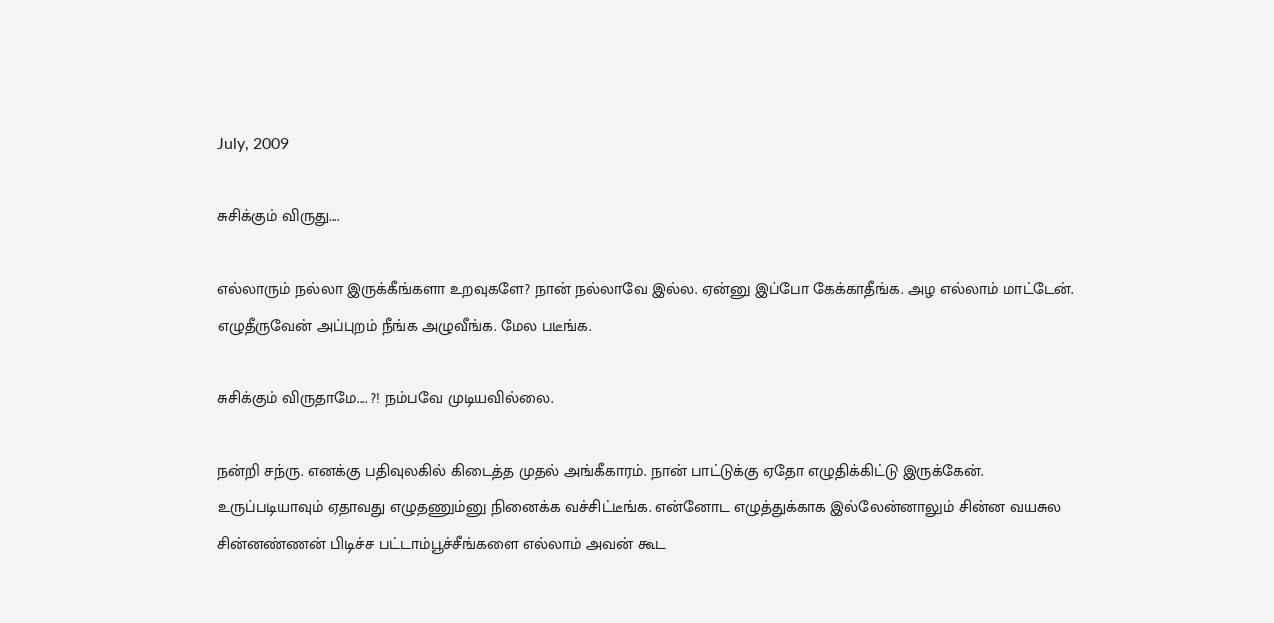July, 2009

சுசிக்கும் விருது....

எல்லாரும் நல்லா இருக்கீங்களா உறவுகளே? நான் நல்லாவே இல்ல. ஏன்னு இப்போ கேக்காதீங்க. அழ எல்லாம் மாட்டேன். எழுதீருவேன் அப்புறம் நீங்க அழுவீங்க. மேல படீங்க.

சுசிக்கும் விருதாமே.... ?! நம்பவே முடியவில்லை.

நன்றி சந்ரு. எனக்கு பதிவுலகில் கிடைத்த முதல் அங்கீகாரம். நான் பாட்டுக்கு ஏதோ எழுதிக்கிட்டு இருக்கேன். உருப்படியாவும் ஏதாவது எழுதணும்னு நினைக்க வச்சிட்டீங்க. என்னோட எழுத்துக்காக இல்லேன்னாலும் சின்ன வயசுல சின்னண்ணன் பிடிச்ச பட்டாம்பூச்சீங்களை எல்லாம் அவன் கூட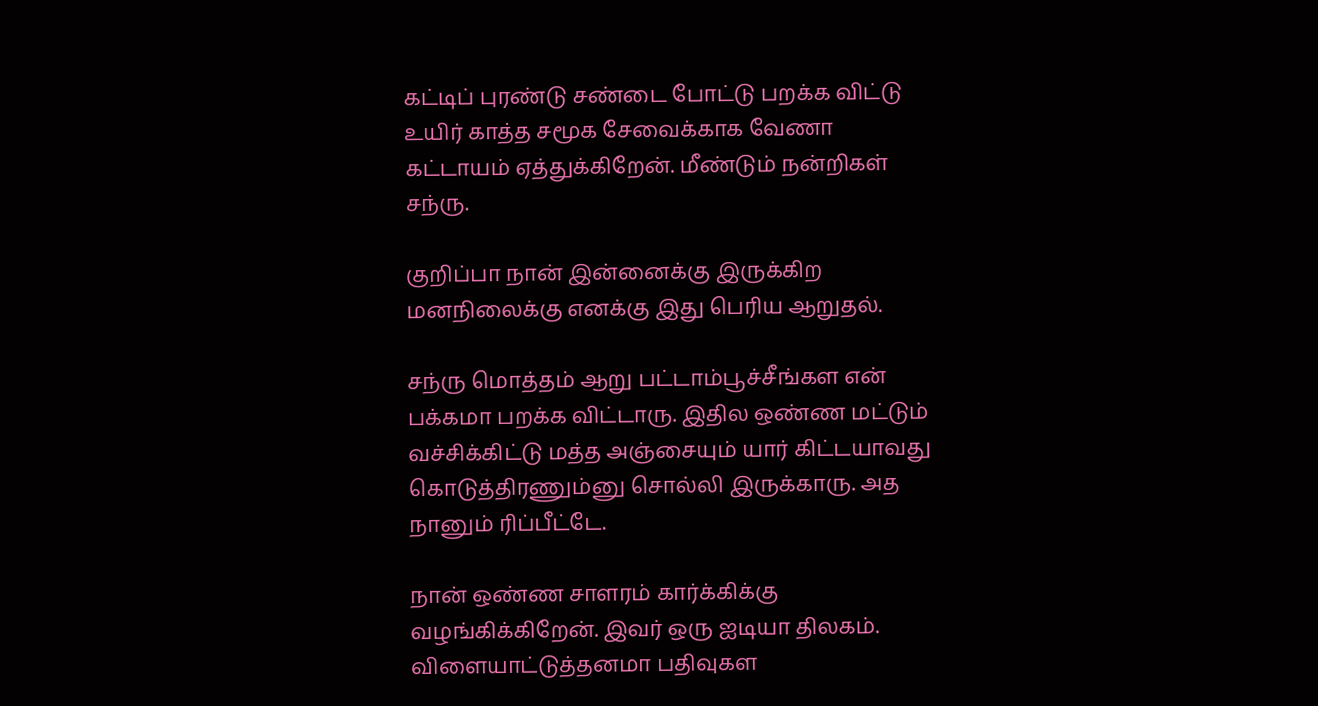கட்டிப் புரண்டு சண்டை போட்டு பறக்க விட்டு உயிர் காத்த சமூக சேவைக்காக வேணா கட்டாயம் ஏத்துக்கிறேன். மீண்டும் நன்றிகள் சந்ரு.

குறிப்பா நான் இன்னைக்கு இருக்கிற மனநிலைக்கு எனக்கு இது பெரிய ஆறுதல்.

சந்ரு மொத்தம் ஆறு பட்டாம்பூச்சீங்கள என் பக்கமா பறக்க விட்டாரு. இதில ஒண்ண மட்டும் வச்சிக்கிட்டு மத்த அஞ்சையும் யார் கிட்டயாவது கொடுத்திரணும்னு சொல்லி இருக்காரு. அத நானும் ரிப்பீட்டே.

நான் ஒண்ண சாளரம் கார்க்கிக்கு வழங்கிக்கிறேன். இவர் ஒரு ஐடியா திலகம். விளையாட்டுத்தனமா பதிவுகள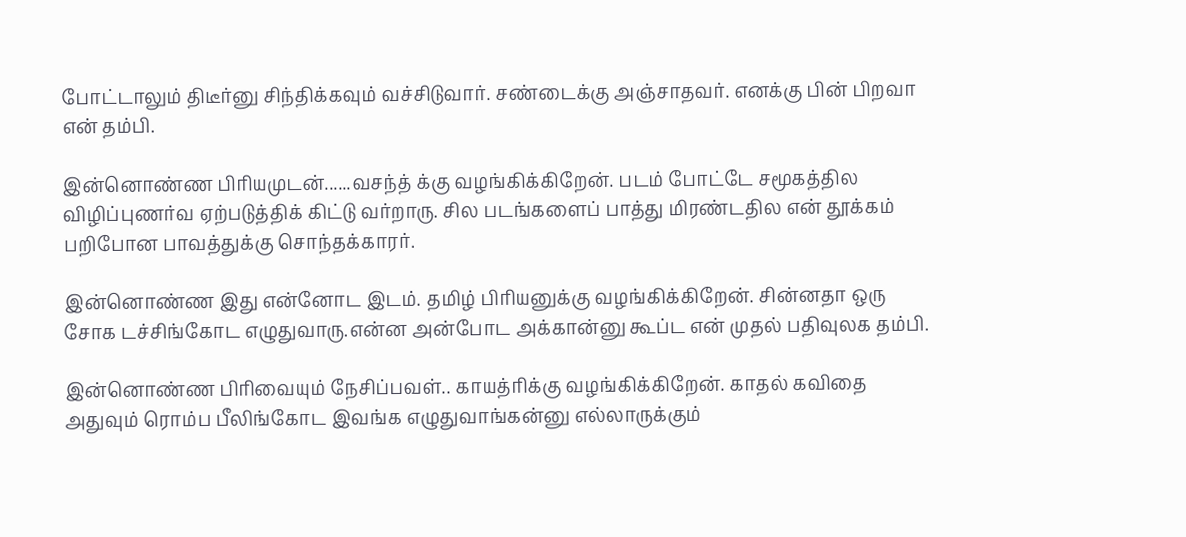போட்டாலும் திடீர்னு சிந்திக்கவும் வச்சிடுவார். சண்டைக்கு அஞ்சாதவர். எனக்கு பின் பிறவா என் தம்பி.

இன்னொண்ண பிரியமுடன்......வசந்த் க்கு வழங்கிக்கிறேன். படம் போட்டே சமூகத்தில விழிப்புணர்வ ஏற்படுத்திக் கிட்டு வர்றாரு. சில படங்களைப் பாத்து மிரண்டதில என் தூக்கம் பறிபோன பாவத்துக்கு சொந்தக்காரர்.

இன்னொண்ண இது என்னோட இடம். தமிழ் பிரியனுக்கு வழங்கிக்கிறேன். சின்னதா ஒரு சோக டச்சிங்கோட எழுதுவாரு.என்ன அன்போட அக்கான்னு கூப்ட என் முதல் பதிவுலக தம்பி.

இன்னொண்ண பிரிவையும் நேசிப்பவள்.. காயத்ரிக்கு வழங்கிக்கிறேன். காதல் கவிதை அதுவும் ரொம்ப பீலிங்கோட இவங்க எழுதுவாங்கன்னு எல்லாருக்கும்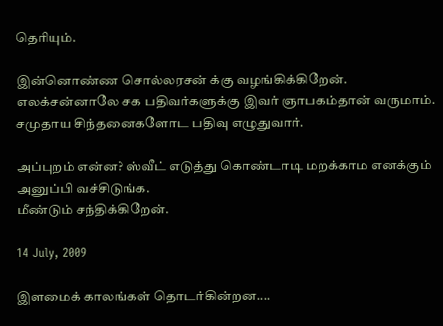தெரியும்.

இன்னொண்ண சொல்லரசன் க்கு வழங்கிக்கிறேன். எலக்சன்னாலே சக பதிவர்களுக்கு இவர் ஞாபகம்தான் வருமாம். சமுதாய சிந்தனைகளோட பதிவு எழுதுவார்.

அப்புறம் என்ன? ஸ்வீட் எடுத்து கொண்டாடி மறக்காம எனக்கும் அனுப்பி வச்சிடுங்க.
மீண்டும் சந்திக்கிறேன்.

14 July, 2009

இளமைக் காலங்கள் தொடர்கின்றன....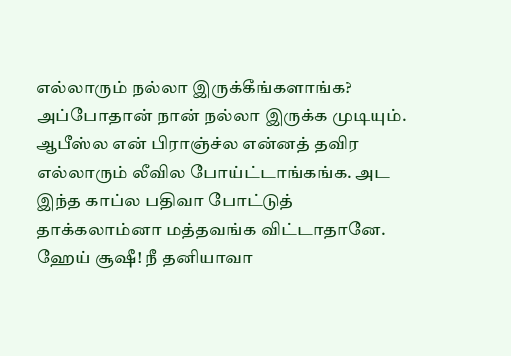எல்லாரும் நல்லா இருக்கீங்களாங்க? அப்போதான் நான் நல்லா இருக்க முடியும். ஆபீஸ்ல என் பிராஞ்ச்ல என்னத் தவிர எல்லாரும் லீவில போய்ட்டாங்கங்க. அட இந்த காப்ல பதிவா போட்டுத் தாக்கலாம்னா மத்தவங்க விட்டாதானே. ஹேய் சூஷீ! நீ தனியாவா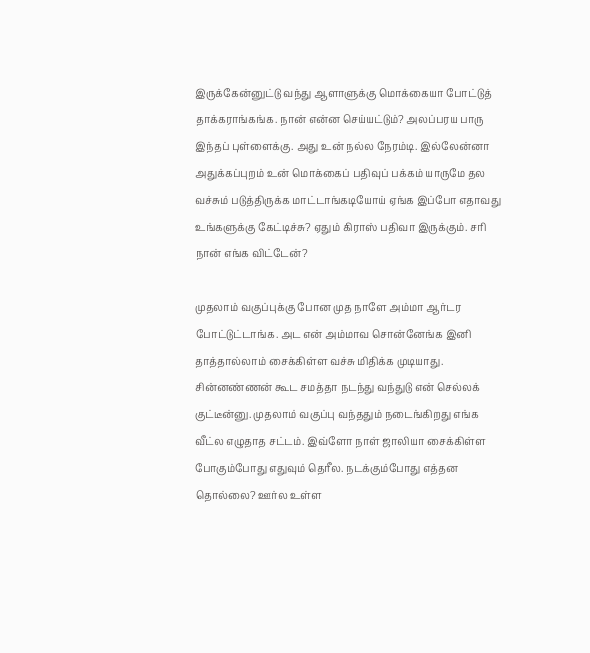இருக்கேன்னுட்டு வந்து ஆளாளுக்கு மொக்கையா போட்டுத் தாக்கராங்கங்க. நான் என்ன செய்யட்டும்? அலப்பரய பாரு இந்தப் புள்ளைக்கு. அது உன் நல்ல நேரம்டி. இல்லேன்னா அதுக்கப்புறம் உன் மொக்கைப் பதிவுப் பக்கம் யாருமே தல வச்சும் படுத்திருக்க மாட்டாங்கடியோய் ஏங்க இப்போ எதாவது உங்களுக்கு கேட்டிச்சு? ஏதும் கிராஸ் பதிவா இருக்கும். சரி நான் எங்க விட்டேன்?

முதலாம் வகுப்புக்கு போன முத நாளே அம்மா ஆர்டர போட்டுட்டாங்க. அட என் அம்மாவ சொன்னேங்க இனி தாத்தால்லாம் சைக்கிள்ள வச்சு மிதிக்க முடியாது. சின்னண்ணன் கூட சமத்தா நடந்து வந்துடு என் செல்லக் குட்டீன்னு. முதலாம் வகுப்பு வந்ததும் நடைங்கிறது எங்க வீட்ல எழுதாத சட்டம். இவ்ளோ நாள் ஜாலியா சைக்கிள்ள போகும்போது எதுவும் தெரீல. நடக்கும்போது எத்தன தொல்லை? ஊர்ல உள்ள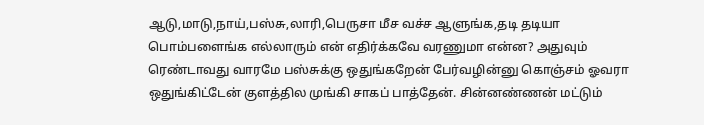ஆடு,மாடு,நாய்,பஸ்சு,லாரி,பெருசா மீச வச்ச ஆளுங்க,தடி தடியா பொம்பளைங்க எல்லாரும் என் எதிர்க்கவே வரணுமா என்ன? அதுவும் ரெண்டாவது வாரமே பஸ்சுக்கு ஒதுங்கறேன் பேர்வழின்னு கொஞ்சம் ஓவரா ஒதுங்கிட்டேன் குளத்தில முங்கி சாகப் பாத்தேன். சின்னண்ணன் மட்டும்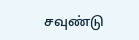சவுண்டு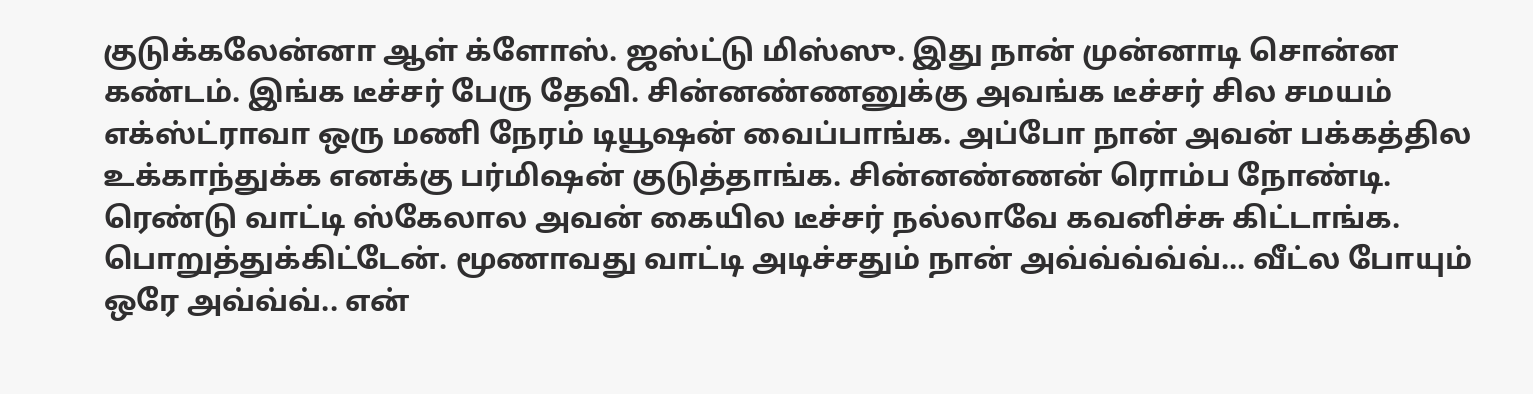குடுக்கலேன்னா ஆள் க்ளோஸ். ஜஸ்ட்டு மிஸ்ஸு. இது நான் முன்னாடி சொன்ன கண்டம். இங்க டீச்சர் பேரு தேவி. சின்னண்ணனுக்கு அவங்க டீச்சர் சில சமயம் எக்ஸ்ட்ராவா ஒரு மணி நேரம் டியூஷன் வைப்பாங்க. அப்போ நான் அவன் பக்கத்தில உக்காந்துக்க எனக்கு பர்மிஷன் குடுத்தாங்க. சின்னண்ணன் ரொம்ப நோண்டி. ரெண்டு வாட்டி ஸ்கேலால அவன் கையில டீச்சர் நல்லாவே கவனிச்சு கிட்டாங்க. பொறுத்துக்கிட்டேன். மூணாவது வாட்டி அடிச்சதும் நான் அவ்வ்வ்வ்வ்... வீட்ல போயும் ஒரே அவ்வ்வ்.. என்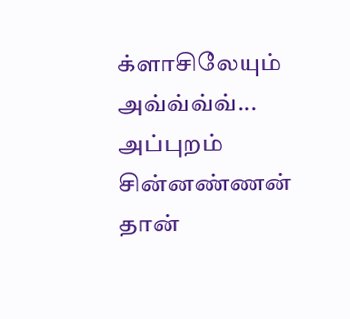க்ளாசிலேயும் அவ்வ்வ்வ்... அப்புறம் சின்னண்ணன் தான்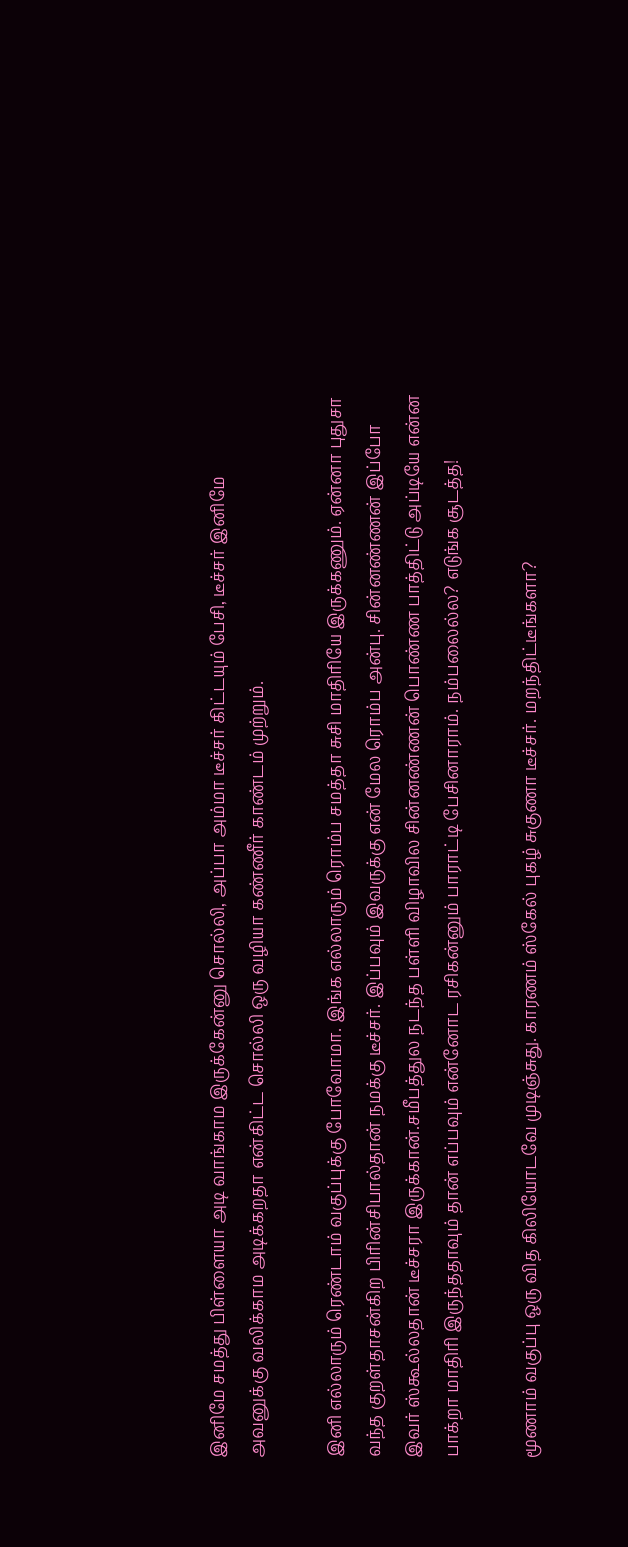இனிமே சமத்து பிள்ளையா அடி வாங்காம இருக்கேன்னு சொல்லி, அப்பா அம்மா டீச்சர் கிட்டயும் பேசி, டீச்சர் இனிமே அவனுக்கு வலிக்காம அடிக்கறதா என்கிட்ட சொல்லி ஒரு வழியா கண்ணீர் காண்டம் முற்றும்.

இனி எல்லாரும் ரெண்டாம் வகுப்புக்கு போவோமா. இங்க எல்லாரும் ரொம்ப சமத்தா சுசி மாதிரியே இருக்கணும். ஏன்னா புதுசா வந்த குறள்தாசன்கிற பிரின்சிபால்தான் நமக்கு டீச்சர். இப்பவும் இவருக்கு என் மேல ரொம்ப அன்பு. சின்னண்ணன் இப்போ இவர் ஸ்கூல்லதான் டீச்சரா இருக்கான்.சமீபத்துல நடந்த பள்ளி விழாவில சின்னண்ணன் பொண்ண பாத்திட்டு அப்டியே என்ன பாக்றா மாதிரி இருந்ததாவும் தான் எப்பவும் என்னோட ரசிகன்னும் பாராட்டி பேசினாராம். நம்பலைல்ல? எடுங்க சூடத்த!

மூணாம் வகுப்பு ஒரு வித கிலியோடவே முடிஞ்சுது. காரணம் ஸ்கேல் புகழ் சுகுணா டீச்சர். மறந்திட்டீங்களா?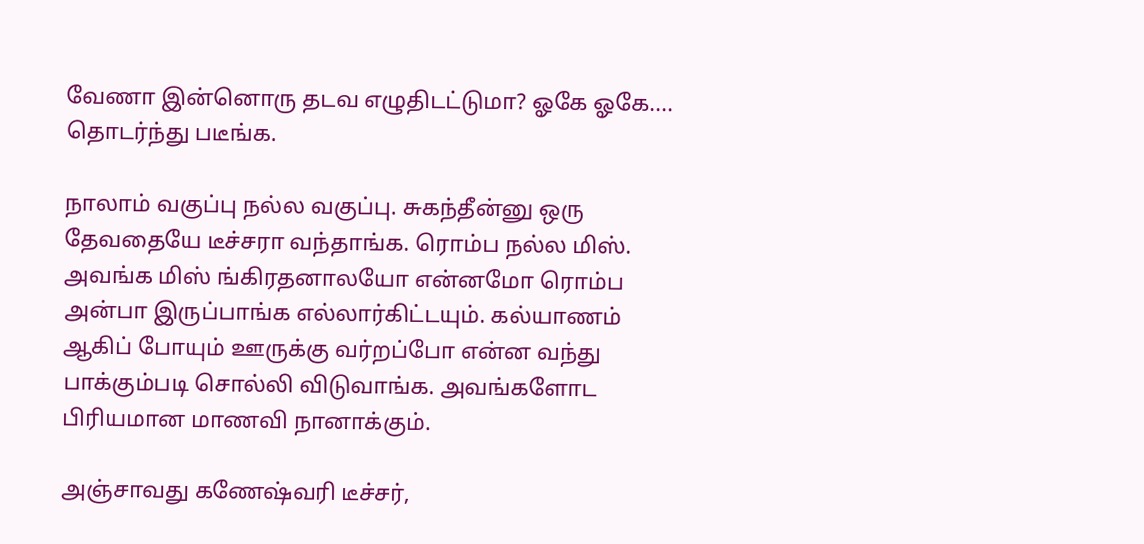வேணா இன்னொரு தடவ எழுதிடட்டுமா? ஓகே ஓகே.... தொடர்ந்து படீங்க.

நாலாம் வகுப்பு நல்ல வகுப்பு. சுகந்தீன்னு ஒரு தேவதையே டீச்சரா வந்தாங்க. ரொம்ப நல்ல மிஸ். அவங்க மிஸ் ங்கிரதனாலயோ என்னமோ ரொம்ப அன்பா இருப்பாங்க எல்லார்கிட்டயும். கல்யாணம் ஆகிப் போயும் ஊருக்கு வர்றப்போ என்ன வந்து பாக்கும்படி சொல்லி விடுவாங்க. அவங்களோட பிரியமான மாணவி நானாக்கும்.

அஞ்சாவது கணேஷ்வரி டீச்சர்,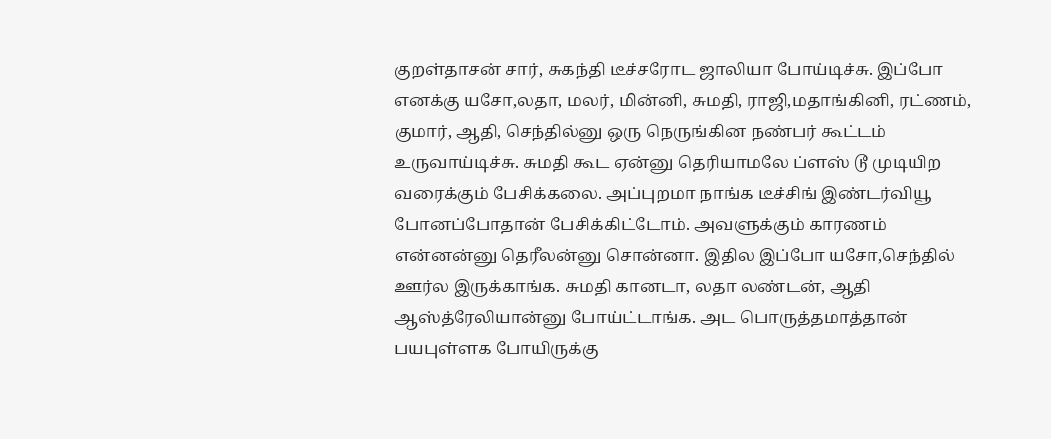குறள்தாசன் சார், சுகந்தி டீச்சரோட ஜாலியா போய்டிச்சு. இப்போ எனக்கு யசோ,லதா, மலர், மின்னி, சுமதி, ராஜி,மதாங்கினி, ரட்ணம், குமார், ஆதி, செந்தில்னு ஒரு நெருங்கின நண்பர் கூட்டம் உருவாய்டிச்சு. சுமதி கூட ஏன்னு தெரியாமலே ப்ளஸ் டூ முடியிற வரைக்கும் பேசிக்கலை. அப்புறமா நாங்க டீச்சிங் இண்டர்வியூ போனப்போதான் பேசிக்கிட்டோம். அவளுக்கும் காரணம் என்னன்னு தெரீலன்னு சொன்னா. இதில இப்போ யசோ,செந்தில் ஊர்ல இருக்காங்க. சுமதி கானடா, லதா லண்டன், ஆதி ஆஸ்த்ரேலியான்னு போய்ட்டாங்க. அட பொருத்தமாத்தான் பயபுள்ளக போயிருக்கு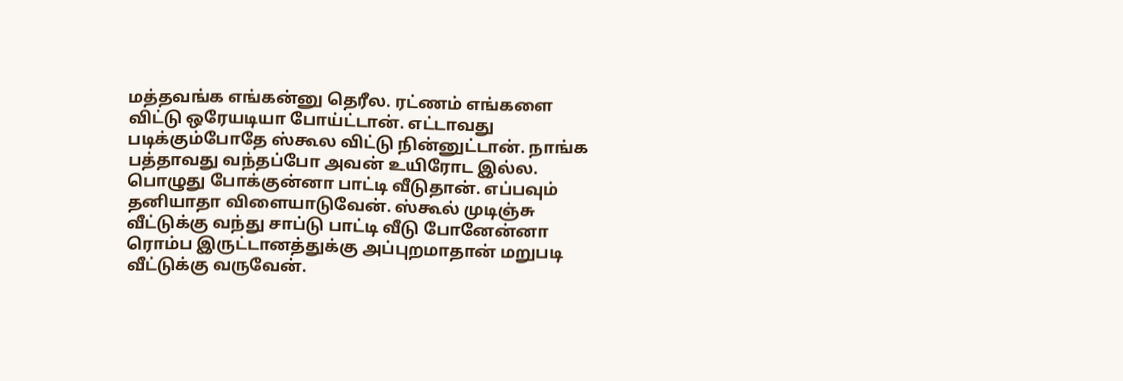மத்தவங்க எங்கன்னு தெரீல. ரட்ணம் எங்களை விட்டு ஒரேயடியா போய்ட்டான். எட்டாவது படிக்கும்போதே ஸ்கூல விட்டு நின்னுட்டான். நாங்க பத்தாவது வந்தப்போ அவன் உயிரோட இல்ல.
பொழுது போக்குன்னா பாட்டி வீடுதான். எப்பவும் தனியாதா விளையாடுவேன். ஸ்கூல் முடிஞ்சு வீட்டுக்கு வந்து சாப்டு பாட்டி வீடு போனேன்னா ரொம்ப இருட்டானத்துக்கு அப்புறமாதான் மறுபடி வீட்டுக்கு வருவேன்.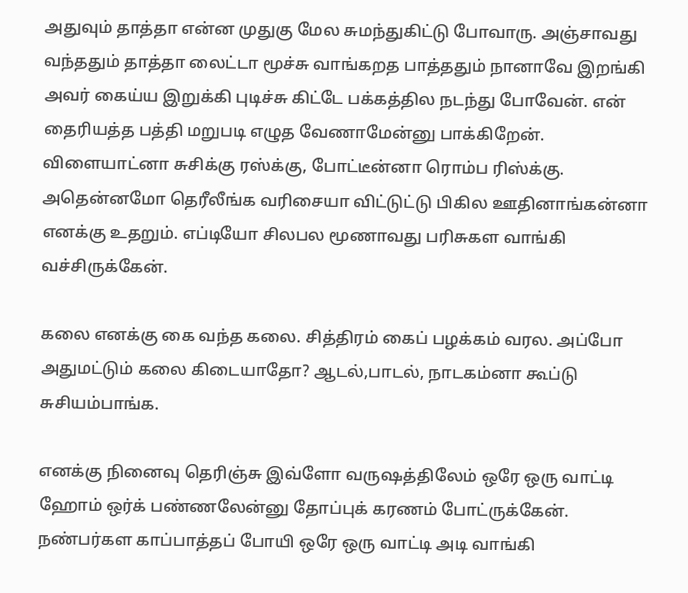அதுவும் தாத்தா என்ன முதுகு மேல சுமந்துகிட்டு போவாரு. அஞ்சாவது வந்ததும் தாத்தா லைட்டா மூச்சு வாங்கறத பாத்ததும் நானாவே இறங்கி அவர் கைய்ய இறுக்கி புடிச்சு கிட்டே பக்கத்தில நடந்து போவேன். என் தைரியத்த பத்தி மறுபடி எழுத வேணாமேன்னு பாக்கிறேன்.
விளையாட்னா சுசிக்கு ரஸ்க்கு, போட்டீன்னா ரொம்ப ரிஸ்க்கு. அதென்னமோ தெரீலீங்க வரிசையா விட்டுட்டு பிகில ஊதினாங்கன்னா எனக்கு உதறும். எப்டியோ சிலபல மூணாவது பரிசுகள வாங்கி வச்சிருக்கேன்.

கலை எனக்கு கை வந்த கலை. சித்திரம் கைப் பழக்கம் வரல. அப்போ அதுமட்டும் கலை கிடையாதோ? ஆடல்,பாடல், நாடகம்னா கூப்டு சுசியம்பாங்க.

எனக்கு நினைவு தெரிஞ்சு இவ்ளோ வருஷத்திலேம் ஒரே ஒரு வாட்டி ஹோம் ஒர்க் பண்ணலேன்னு தோப்புக் கரணம் போட்ருக்கேன். நண்பர்கள காப்பாத்தப் போயி ஒரே ஒரு வாட்டி அடி வாங்கி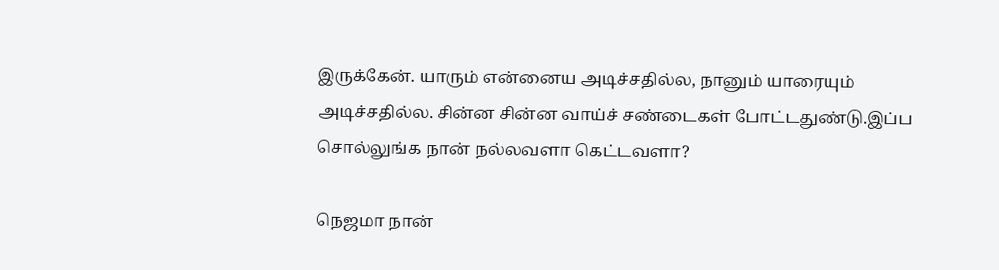இருக்கேன். யாரும் என்னைய அடிச்சதில்ல, நானும் யாரையும் அடிச்சதில்ல. சின்ன சின்ன வாய்ச் சண்டைகள் போட்டதுண்டு.இப்ப சொல்லுங்க நான் நல்லவளா கெட்டவளா?

நெஜமா நான்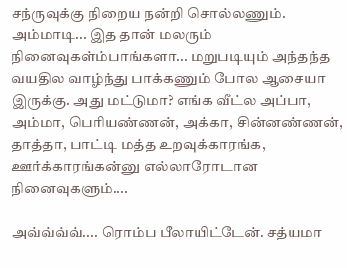சந்ருவுக்கு நிறைய நன்றி சொல்லணும். அம்மாடி... இத தான் மலரும் நினைவுகள்ம்பாங்களா... மறுபடியும் அந்தந்த வயதில வாழ்ந்து பாக்கணும் போல ஆசையா இருக்கு. அது மட்டுமா? எங்க வீட்ல அப்பா, அம்மா, பெரியண்ணன், அக்கா, சின்னண்ணன், தாத்தா, பாட்டி மத்த உறவுக்காரங்க, ஊர்க்காரங்கன்னு எல்லாரோடான நினைவுகளும்....

அவ்வ்வ்வ்.... ரொம்ப பீலாயிட்டேன். சத்யமா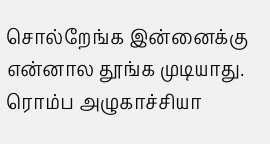சொல்றேங்க இன்னைக்கு என்னால தூங்க முடியாது. ரொம்ப அழுகாச்சியா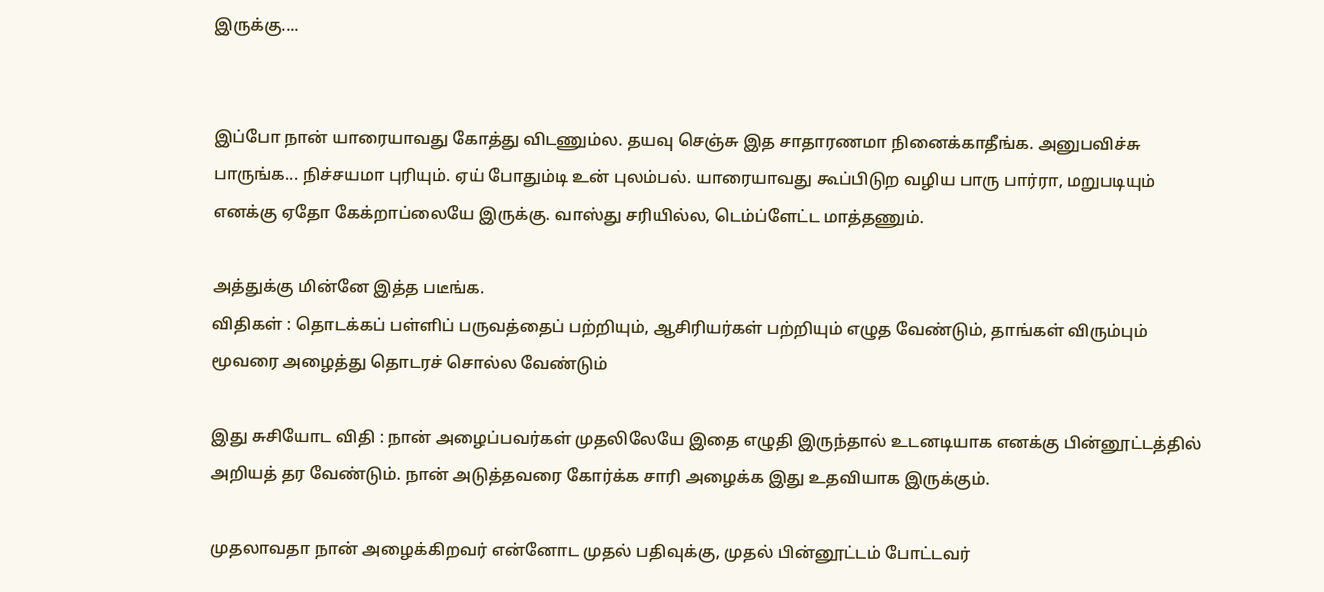இருக்கு....


இப்போ நான் யாரையாவது கோத்து விடணும்ல. தயவு செஞ்சு இத சாதாரணமா நினைக்காதீங்க. அனுபவிச்சு பாருங்க... நிச்சயமா புரியும். ஏய் போதும்டி உன் புலம்பல். யாரையாவது கூப்பிடுற வழிய பாரு பார்ரா, மறுபடியும் எனக்கு ஏதோ கேக்றாப்லையே இருக்கு. வாஸ்து சரியில்ல, டெம்ப்ளேட்ட மாத்தணும்.

அத்துக்கு மின்னே இத்த படீங்க.
விதிகள் : தொடக்கப் பள்ளிப் பருவத்தைப் பற்றியும், ஆசிரியர்கள் பற்றியும் எழுத வேண்டும், தாங்கள் விரும்பும் மூவரை அழைத்து தொடரச் சொல்ல வேண்டும்

இது சுசியோட விதி : நான் அழைப்பவர்கள் முதலிலேயே இதை எழுதி இருந்தால் உடனடியாக எனக்கு பின்னூட்டத்தில் அறியத் தர வேண்டும். நான் அடுத்தவரை கோர்க்க சாரி அழைக்க இது உதவியாக இருக்கும்.

முதலாவதா நான் அழைக்கிறவர் என்னோட முதல் பதிவுக்கு, முதல் பின்னூட்டம் போட்டவர்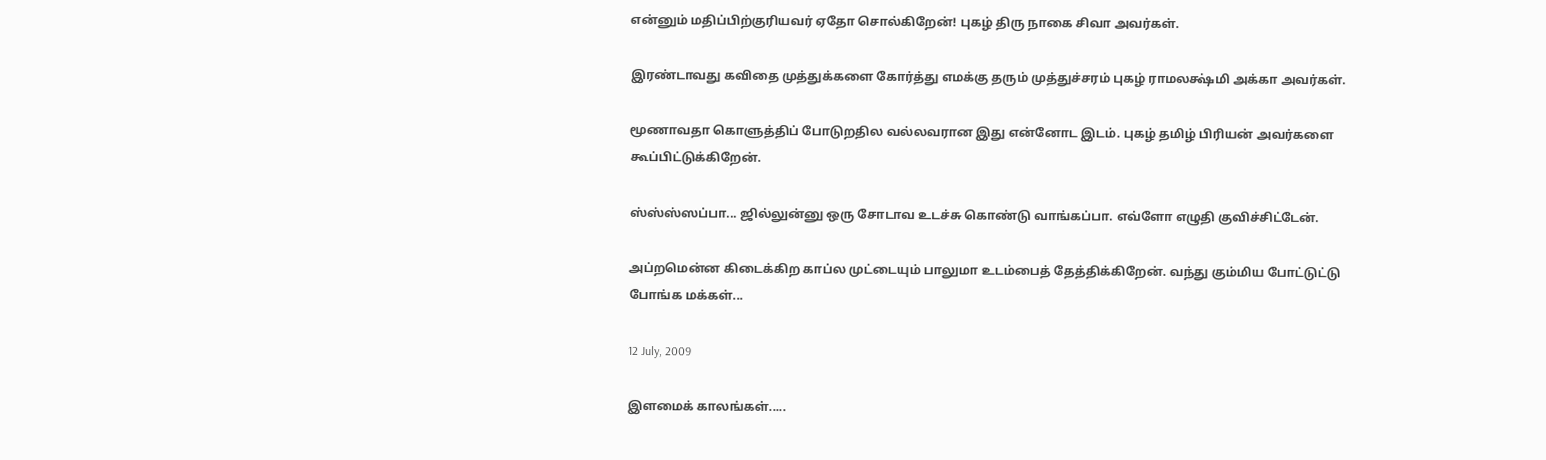என்னும் மதிப்பிற்குரியவர் ஏதோ சொல்கிறேன்! புகழ் திரு நாகை சிவா அவர்கள்.

இரண்டாவது கவிதை முத்துக்களை கோர்த்து எமக்கு தரும் முத்துச்சரம் புகழ் ராமலக்ஷ்மி அக்கா அவர்கள்.

மூணாவதா கொளுத்திப் போடுறதில வல்லவரான இது என்னோட இடம். புகழ் தமிழ் பிரியன் அவர்களை கூப்பிட்டுக்கிறேன்.

ஸ்ஸ்ஸ்ஸப்பா... ஜில்லுன்னு ஒரு சோடாவ உடச்சு கொண்டு வாங்கப்பா. எவ்ளோ எழுதி குவிச்சிட்டேன்.

அப்றமென்ன கிடைக்கிற காப்ல முட்டையும் பாலுமா உடம்பைத் தேத்திக்கிறேன். வந்து கும்மிய போட்டுட்டு போங்க மக்கள்...

12 July, 2009

இளமைக் காலங்கள்.....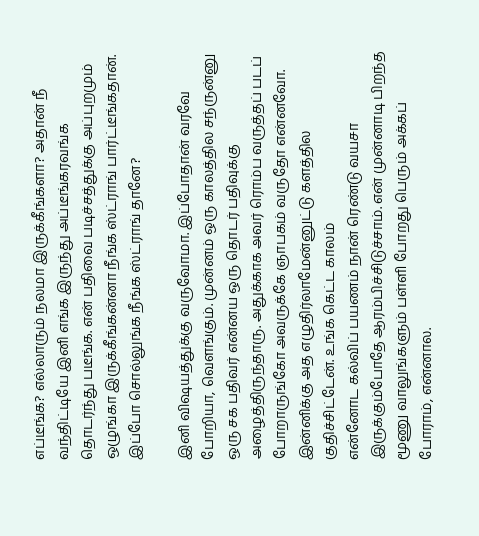எப்டீங்க? எல்லாரும் நலமா இருக்கீங்களா? அதான் நீ வந்திட்டியே இனி எங்க இருந்து அப்டீங்கரவங்க தொடர்ந்து படீங்க. என் பதிவை படிச்சத்துக்கு அப்புறமும் ஒழுங்கா இருக்கீங்கன்னா நீங்க ஸ்ட்ராங் பார்ட்டீங்கதான். இப்போ சொல்லுங்க நீங்க ஸ்ட்ராங் தானே?

இனி விஷயத்துக்கு வருவோமா. இப்போதான் வரவே போறியா, வெளங்கும். முன்னம் ஒரு காலத்தில சந்ருன்னு ஒரு சக பதிவர் என்னய ஒரு தொடர் பதிவுக்கு அழைத்திருந்தாரு. அதுக்காக அவர் ரொம்ப வருத்தப் படப் போறாருங்கோ அவருக்கே ஞாபகம் வருதோ என்னவோ. இன்னிக்கு அத எழுதிர்லாமேன்னுட்டு களத்தில குதிச்சிட்டேன். உங்க கெட்ட காலம்
என்னோட கல்விப் பயணம் நான் ரெண்டு வயசா இருக்கும்போதே ஆரம்பிச்சிடுச்சாம். என் முன்னாடி பிறந்த மூணு வாலுங்களும் பள்ளி போறது பெரும் அக்கப் போராம், என்னால.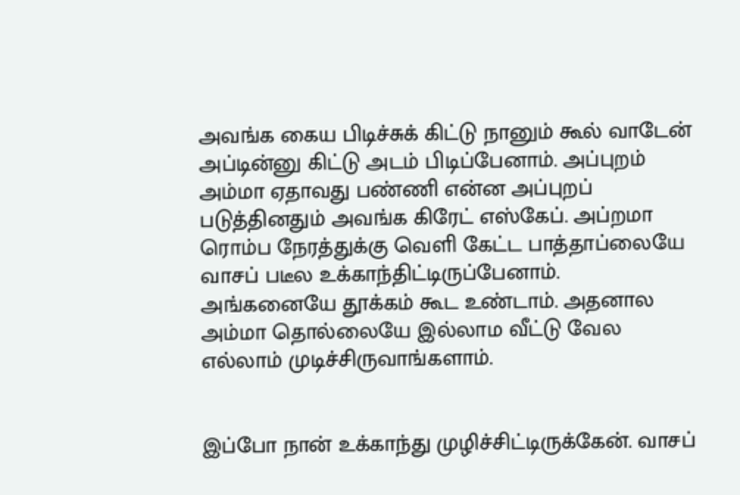அவங்க கைய பிடிச்சுக் கிட்டு நானும் கூல் வாடேன் அப்டின்னு கிட்டு அடம் பிடிப்பேனாம். அப்புறம் அம்மா ஏதாவது பண்ணி என்ன அப்புறப் படுத்தினதும் அவங்க கிரேட் எஸ்கேப். அப்றமா ரொம்ப நேரத்துக்கு வெளி கேட்ட பாத்தாப்லையே வாசப் படீல உக்காந்திட்டிருப்பேனாம். அங்கனையே தூக்கம் கூட உண்டாம். அதனால அம்மா தொல்லையே இல்லாம வீட்டு வேல எல்லாம் முடிச்சிருவாங்களாம்.


இப்போ நான் உக்காந்து முழிச்சிட்டிருக்கேன். வாசப்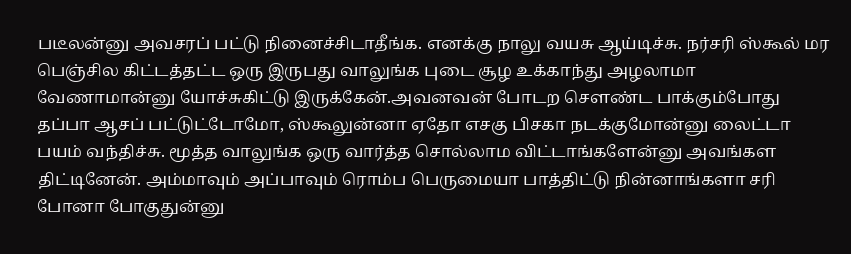படீலன்னு அவசரப் பட்டு நினைச்சிடாதீங்க. எனக்கு நாலு வயசு ஆய்டிச்சு. நர்சரி ஸ்கூல் மர பெஞ்சில கிட்டத்தட்ட ஒரு இருபது வாலுங்க புடை சூழ உக்காந்து அழலாமா வேணாமான்னு யோச்சுகிட்டு இருக்கேன்.அவனவன் போடற சௌண்ட பாக்கும்போது தப்பா ஆசப் பட்டுட்டோமோ, ஸ்கூலுன்னா ஏதோ எசகு பிசகா நடக்குமோன்னு லைட்டா பயம் வந்திச்சு. மூத்த வாலுங்க ஒரு வார்த்த சொல்லாம விட்டாங்களேன்னு அவங்கள திட்டினேன். அம்மாவும் அப்பாவும் ரொம்ப பெருமையா பாத்திட்டு நின்னாங்களா சரி போனா போகுதுன்னு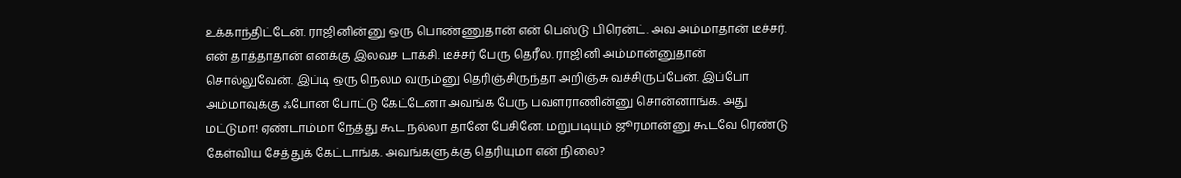உக்காந்திட்டேன். ராஜினின்னு ஒரு பொண்ணுதான் என் பெஸ்டு பிரென்ட். அவ அம்மாதான் டீச்சர். என் தாத்தாதான் எனக்கு இலவச டாக்சி. டீச்சர் பேரு தெரீல. ராஜினி அம்மான்னுதான் சொல்லுவேன். இப்டி ஒரு நெலம வரும்னு தெரிஞ்சிருந்தா அறிஞ்சு வச்சிருப்பேன். இப்போ அம்மாவுக்கு ஃபோன போட்டு கேட்டேனா அவங்க பேரு பவளராணின்னு சொன்னாங்க. அது மட்டுமா! ஏண்டாம்மா நேத்து கூட நல்லா தானே பேசினே. மறுபடியும் ஜூரமான்னு கூடவே ரெண்டு கேள்விய சேத்துக் கேட்டாங்க. அவங்களுக்கு தெரியுமா என் நிலை?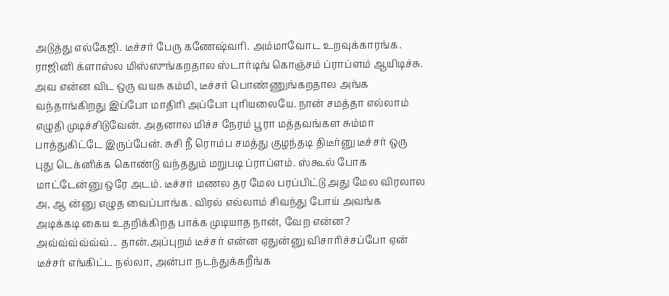அடுத்து எல்கேஜி. டீச்சர் பேரு கணேஷ்வரி. அம்மாவோட உறவுக்காரங்க. ராஜினி க்ளாஸ்ல மிஸ்ஸுங்கறதால ஸ்டார்டிங் கொஞ்சம் ப்ராப்ளம் ஆயிடிச்சு. அவ என்ன விட ஒரு வயசு கம்மி, டீச்சர் பொண்ணுங்கறதால அங்க வந்தாங்கிறது இப்போ மாதிரி அப்போ புரியலையே. நான் சமத்தா எல்லாம் எழுதி முடிச்சிடுவேன். அதனால மிச்ச நேரம் பூரா மத்தவங்கள சும்மா பாத்துகிட்டே இருப்பேன். சுசி நீ ரொம்ப சமத்து குழந்தடி திடீர்னு டீச்சர் ஒரு புது டெக்னிக்க கொண்டு வந்ததும் மறுபடி ப்ராப்ளம். ஸ்கூல் போக மாட்டேன்னு ஒரே அடம். டீச்சர் மணல தர மேல பரப்பிட்டு அது மேல விரலால அ, ஆ ன்னு எழுத வைப்பாங்க. விரல் எல்லாம் சிவந்து போய் அவங்க அடிக்கடி கைய உதறிக்கிறத பாக்க முடியாத நான், வேற என்ன? அவ்வ்வ்வ்வ்வ்... தான்.அப்புறம் டீச்சர் என்ன ஏதுன்னு விசாரிச்சப்போ ஏன் டீச்சர் எங்கிட்ட நல்லா, அன்பா நடந்துக்கறீங்க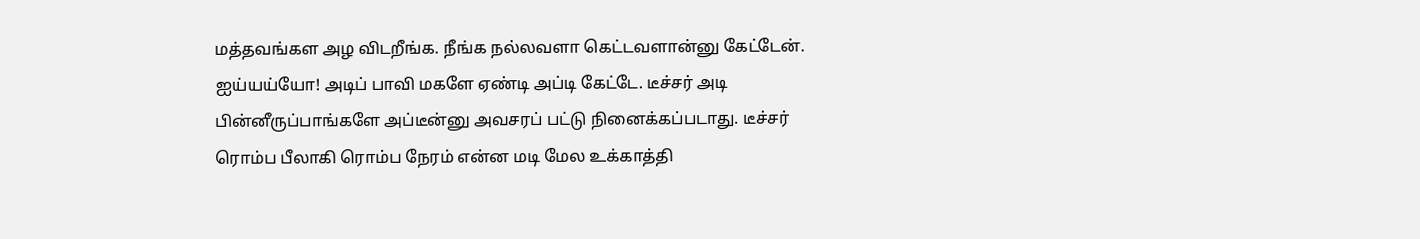மத்தவங்கள அழ விடறீங்க. நீங்க நல்லவளா கெட்டவளான்னு கேட்டேன். ஐய்யய்யோ! அடிப் பாவி மகளே ஏண்டி அப்டி கேட்டே. டீச்சர் அடி பின்னீருப்பாங்களே அப்டீன்னு அவசரப் பட்டு நினைக்கப்படாது. டீச்சர் ரொம்ப பீலாகி ரொம்ப நேரம் என்ன மடி மேல உக்காத்தி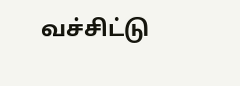வச்சிட்டு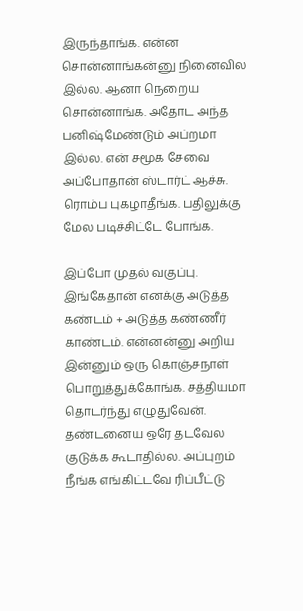இருந்தாங்க. என்ன சொன்னாங்கன்னு நினைவில இல்ல. ஆனா நெறைய சொன்னாங்க. அதோட அந்த பனிஷ்மேண்டும் அப்றமா இல்ல. என் சமூக சேவை அப்போதான் ஸ்டார்ட் ஆச்சு. ரொம்ப புகழாதீங்க. பதிலுக்கு மேல படிச்சிட்டே போங்க.

இப்போ முதல் வகுப்பு. இங்கேதான் எனக்கு அடுத்த கண்டம் + அடுத்த கண்ணீர் காண்டம். என்னன்னு அறிய இன்னும் ஒரு கொஞ்சநாள் பொறுத்துக்கோங்க. சத்தியமா தொடர்ந்து எழுதுவேன். தண்டனைய ஒரே தடவேல குடுக்க கூடாதில்ல. அப்புறம் நீங்க எங்கிட்டவே ரிப்பீட்டு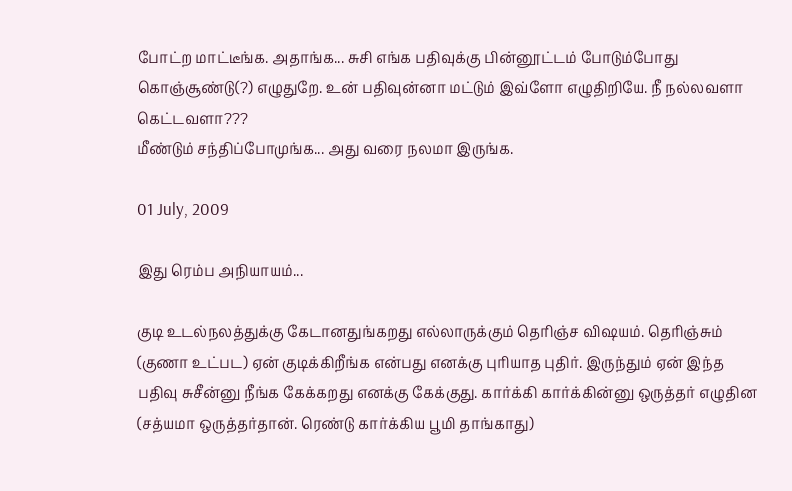போட்ற மாட்டீங்க. அதாங்க... சுசி எங்க பதிவுக்கு பின்னூட்டம் போடும்போது கொஞ்சூண்டு(?) எழுதுறே. உன் பதிவுன்னா மட்டும் இவ்ளோ எழுதிறியே. நீ நல்லவளா கெட்டவளா???
மீண்டும் சந்திப்போமுங்க... அது வரை நலமா இருங்க.

01 July, 2009

இது ரெம்ப அநியாயம்...

குடி உடல்நலத்துக்கு கேடானதுங்கறது எல்லாருக்கும் தெரிஞ்ச விஷயம். தெரிஞ்சும் (குணா உட்பட) ஏன் குடிக்கிறீங்க என்பது எனக்கு புரியாத புதிர். இருந்தும் ஏன் இந்த பதிவு சுசீன்னு நீங்க கேக்கறது எனக்கு கேக்குது. கார்க்கி கார்க்கின்னு ஒருத்தர் எழுதின (சத்யமா ஒருத்தர்தான். ரெண்டு கார்க்கிய பூமி தாங்காது)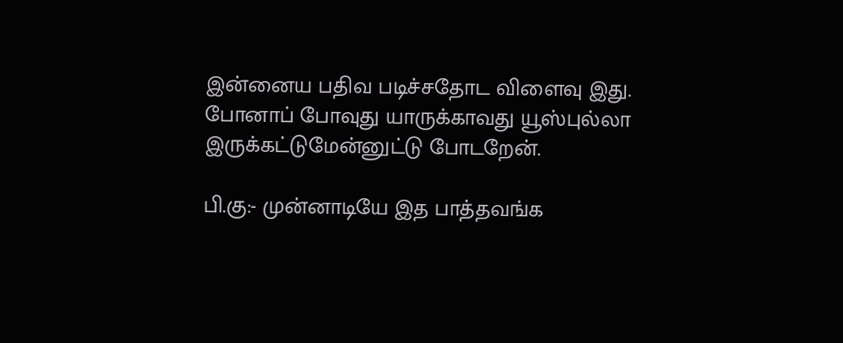இன்னைய பதிவ படிச்சதோட விளைவு இது. போனாப் போவுது யாருக்காவது யூஸ்புல்லா இருக்கட்டுமேன்னுட்டு போடறேன்.

பி.கு:- முன்னாடியே இத பாத்தவங்க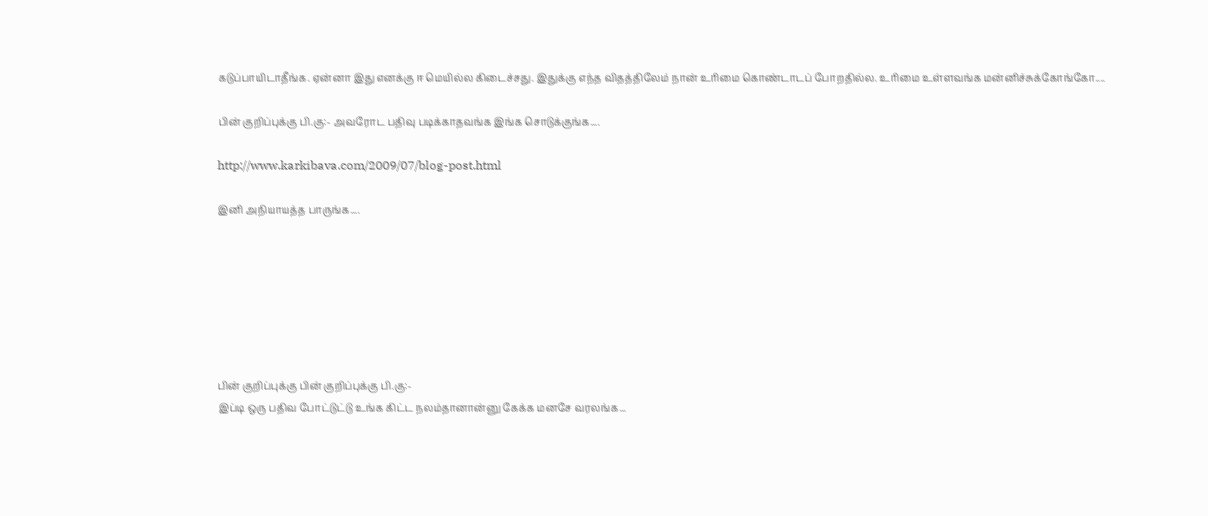கடுப்பாயிடாதீங்க. ஏன்னா இது எனக்கு ஈ மெயில்ல கிடைச்சது. இதுக்கு எந்த விதத்திலேம் நான் உரிமை கொண்டாடப் போறதில்ல. உரிமை உள்ளவங்க மன்னிச்சுக்கோங்கோ....

பின் குறிப்புக்கு பி.கு:- அவரோட பதிவு படிக்காதவங்க இங்க சொடுக்குங்க....

http://www.karkibava.com/2009/07/blog-post.html

இனி அநியாயத்த பாருங்க....







பின் குறிப்புக்கு பின் குறிப்புக்கு பி.கு:-
இப்டி ஒரு பதிவ போட்டுட்டு உங்க கிட்ட நலம்தானான்னு கேக்க மனசே வரலங்க...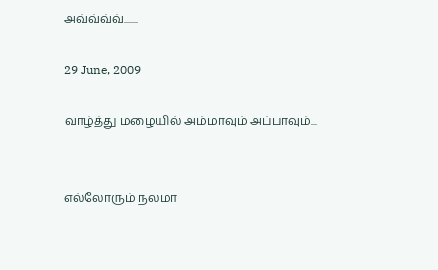அவ்வ்வ்வ்.......

29 June, 2009

வாழ்த்து மழையில் அம்மாவும் அப்பாவும்...


எல்லோரும் நலமா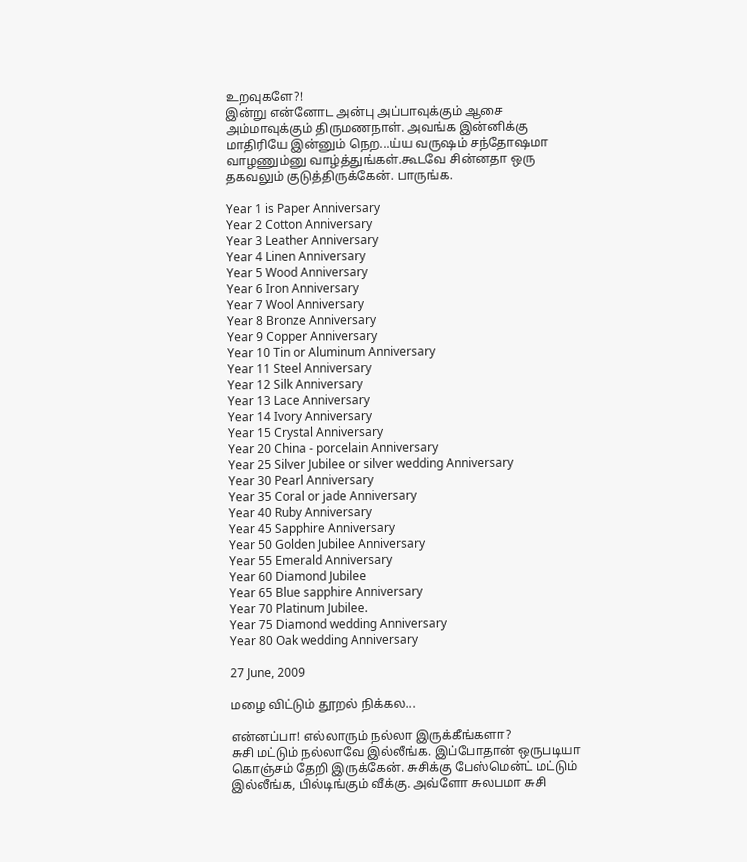உறவுகளே?!
இன்று என்னோட அன்பு அப்பாவுக்கும் ஆசை அம்மாவுக்கும் திருமணநாள். அவங்க இன்னிக்கு மாதிரியே இன்னும் நெற...ய்ய வருஷம் சந்தோஷமா வாழணும்னு வாழ்த்துங்கள்.கூடவே சின்னதா ஒரு தகவலும் குடுத்திருக்கேன். பாருங்க.

Year 1 is Paper Anniversary
Year 2 Cotton Anniversary
Year 3 Leather Anniversary
Year 4 Linen Anniversary
Year 5 Wood Anniversary
Year 6 Iron Anniversary
Year 7 Wool Anniversary
Year 8 Bronze Anniversary
Year 9 Copper Anniversary
Year 10 Tin or Aluminum Anniversary
Year 11 Steel Anniversary
Year 12 Silk Anniversary
Year 13 Lace Anniversary
Year 14 Ivory Anniversary
Year 15 Crystal Anniversary
Year 20 China - porcelain Anniversary
Year 25 Silver Jubilee or silver wedding Anniversary
Year 30 Pearl Anniversary
Year 35 Coral or jade Anniversary
Year 40 Ruby Anniversary
Year 45 Sapphire Anniversary
Year 50 Golden Jubilee Anniversary
Year 55 Emerald Anniversary
Year 60 Diamond Jubilee
Year 65 Blue sapphire Anniversary
Year 70 Platinum Jubilee.
Year 75 Diamond wedding Anniversary
Year 80 Oak wedding Anniversary

27 June, 2009

மழை விட்டும் தூறல் நிக்கல...

என்னப்பா! எல்லாரும் நல்லா இருக்கீங்களா?
சுசி மட்டும் நல்லாவே இல்லீங்க. இப்போதான் ஒருபடியா கொஞ்சம் தேறி இருக்கேன். சுசிக்கு பேஸ்மென்ட் மட்டும் இல்லீங்க, பில்டிங்கும் வீக்கு. அவ்ளோ சுலபமா சுசி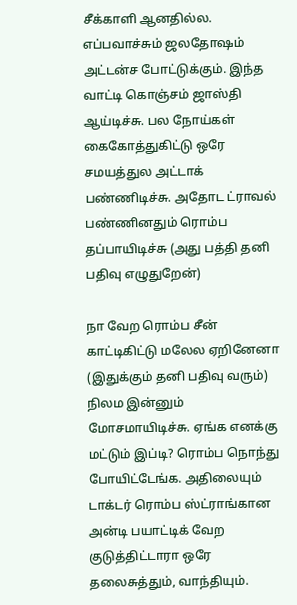சீக்காளி ஆனதில்ல. எப்பவாச்சும் ஜலதோஷம் அட்டன்ச போட்டுக்கும். இந்த வாட்டி கொஞ்சம் ஜாஸ்தி ஆய்டிச்சு. பல நோய்கள் கைகோத்துகிட்டு ஒரே சமயத்துல அட்டாக் பண்ணிடிச்சு. அதோட ட்ராவல் பண்ணினதும் ரொம்ப தப்பாயிடிச்சு (அது பத்தி தனி பதிவு எழுதுறேன்)

நா வேற ரொம்ப சீன் காட்டிகிட்டு மலேல ஏறினேனா (இதுக்கும் தனி பதிவு வரும்) நிலம இன்னும் மோசமாயிடிச்சு. ஏங்க எனக்கு மட்டும் இப்டி? ரொம்ப நொந்து போயிட்டேங்க. அதிலையும் டாக்டர் ரொம்ப ஸ்ட்ராங்கான அன்டி பயாட்டிக் வேற குடுத்திட்டாரா ஒரே தலைசுத்தும், வாந்தியும்.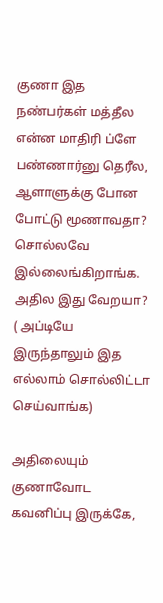குணா இத நண்பர்கள் மத்தீல என்ன மாதிரி ப்ளே பண்ணார்னு தெரீல, ஆளாளுக்கு போன போட்டு மூணாவதா? சொல்லவே இல்லைங்கிறாங்க. அதில இது வேறயா? ( அப்டியே இருந்தாலும் இத எல்லாம் சொல்லிட்டா செய்வாங்க)

அதிலையும் குணாவோட கவனிப்பு இருக்கே,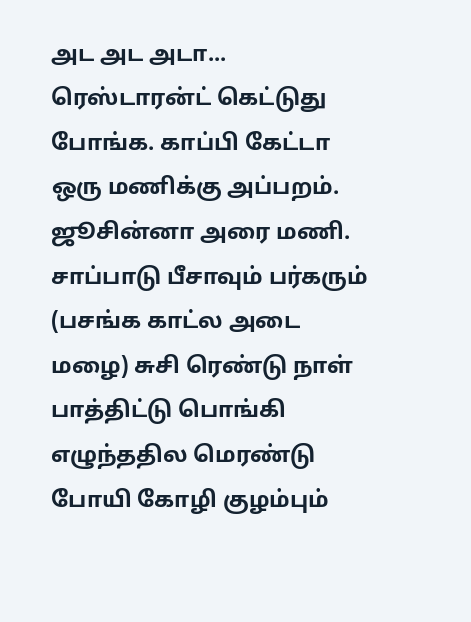அட அட அடா... ரெஸ்டாரன்ட் கெட்டுது போங்க. காப்பி கேட்டா ஒரு மணிக்கு அப்பறம். ஜூசின்னா அரை மணி. சாப்பாடு பீசாவும் பர்கரும் (பசங்க காட்ல அடை மழை) சுசி ரெண்டு நாள் பாத்திட்டு பொங்கி எழுந்ததில மெரண்டு போயி கோழி குழம்பும்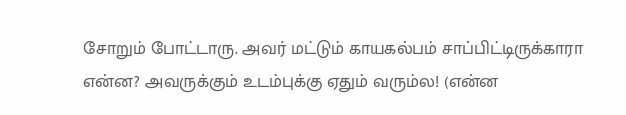சோறும் போட்டாரு. அவர் மட்டும் காயகல்பம் சாப்பிட்டிருக்காரா என்ன? அவருக்கும் உடம்புக்கு ஏதும் வரும்ல! (என்ன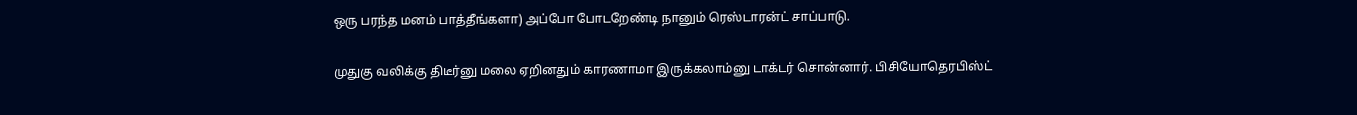ஒரு பரந்த மனம் பாத்தீங்களா) அப்போ போடறேண்டி நானும் ரெஸ்டாரன்ட் சாப்பாடு.

முதுகு வலிக்கு திடீர்னு மலை ஏறினதும் காரணாமா இருக்கலாம்னு டாக்டர் சொன்னார். பிசியோதெரபிஸ்ட்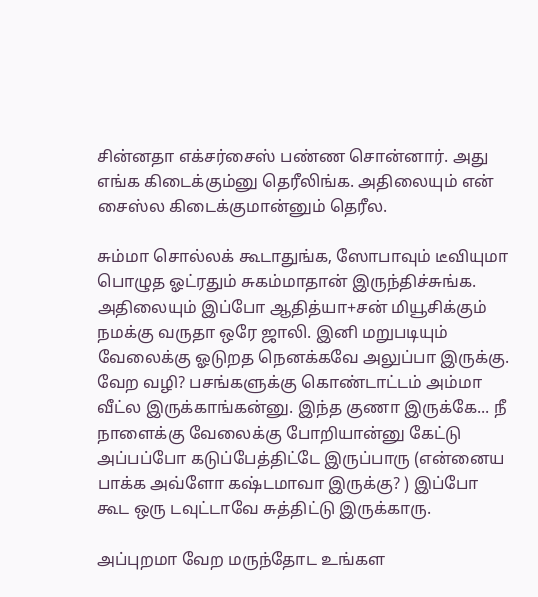சின்னதா எக்சர்சைஸ் பண்ண சொன்னார். அது எங்க கிடைக்கும்னு தெரீலிங்க. அதிலையும் என் சைஸ்ல கிடைக்குமான்னும் தெரீல.

சும்மா சொல்லக் கூடாதுங்க, ஸோபாவும் டீவியுமா பொழுத ஓட்ரதும் சுகம்மாதான் இருந்திச்சுங்க. அதிலையும் இப்போ ஆதித்யா+சன் மியூசிக்கும் நமக்கு வருதா ஒரே ஜாலி. இனி மறுபடியும் வேலைக்கு ஓடுறத நெனக்கவே அலுப்பா இருக்கு. வேற வழி? பசங்களுக்கு கொண்டாட்டம் அம்மா வீட்ல இருக்காங்கன்னு. இந்த குணா இருக்கே... நீ நாளைக்கு வேலைக்கு போறியான்னு கேட்டு அப்பப்போ கடுப்பேத்திட்டே இருப்பாரு (என்னைய பாக்க அவ்ளோ கஷ்டமாவா இருக்கு? ) இப்போ கூட ஒரு டவுட்டாவே சுத்திட்டு இருக்காரு.

அப்புறமா வேற மருந்தோட உங்கள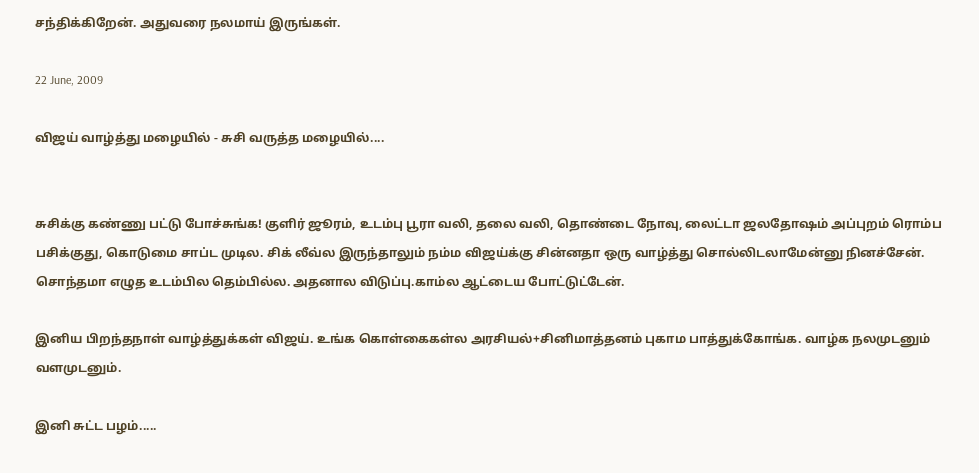சந்திக்கிறேன். அதுவரை நலமாய் இருங்கள்.

22 June, 2009

விஜய் வாழ்த்து மழையில் - சுசி வருத்த மழையில்....


சுசிக்கு கண்ணு பட்டு போச்சுங்க! குளிர் ஜூரம், உடம்பு பூரா வலி, தலை வலி, தொண்டை நோவு, லைட்டா ஜலதோஷம் அப்புறம் ரொம்ப பசிக்குது, கொடுமை சாப்ட முடில. சிக் லீவ்ல இருந்தாலும் நம்ம விஜய்க்கு சின்னதா ஒரு வாழ்த்து சொல்லிடலாமேன்னு நினச்சேன். சொந்தமா எழுத உடம்பில தெம்பில்ல. அதனால விடுப்பு.காம்ல ஆட்டைய போட்டுட்டேன்.

இனிய பிறந்தநாள் வாழ்த்துக்கள் விஜய். உங்க கொள்கைகள்ல அரசியல்+சினிமாத்தனம் புகாம பாத்துக்கோங்க. வாழ்க நலமுடனும் வளமுடனும்.

இனி சுட்ட பழம்.....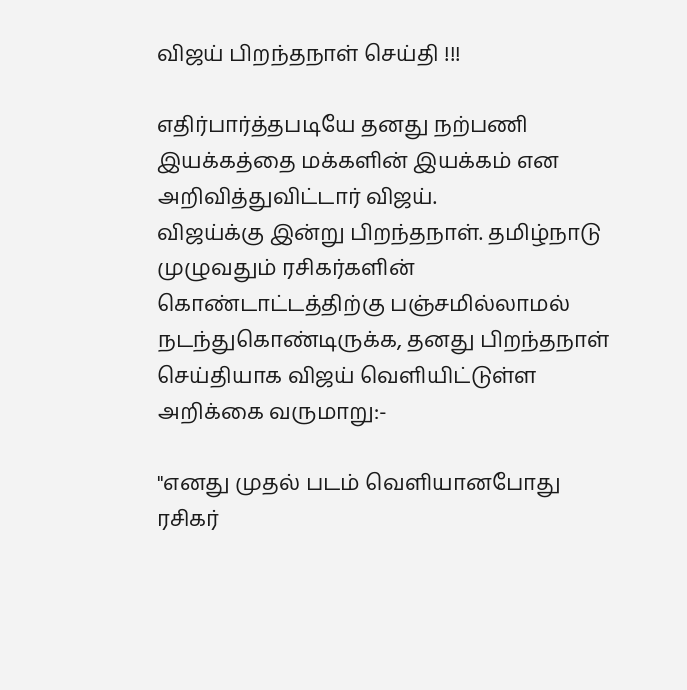விஜய் பிறந்தநாள் செய்தி !!!

எதிர்பார்த்தபடியே தனது நற்பணி இயக்கத்தை மக்களின் இயக்கம் என அறிவித்துவிட்டார் விஜய்.
விஜய்க்கு இன்று பிறந்தநாள். தமிழ்நாடு முழுவதும் ரசிகர்களின் கொண்டாட்டத்திற்கு பஞ்சமில்லாமல் நடந்துகொண்டிருக்க, தனது பிறந்தநாள் செய்தியாக விஜய் வெளியிட்டுள்ள அறிக்கை வருமாறு:-

"எனது முதல் படம் வெளியானபோது ரசிகர்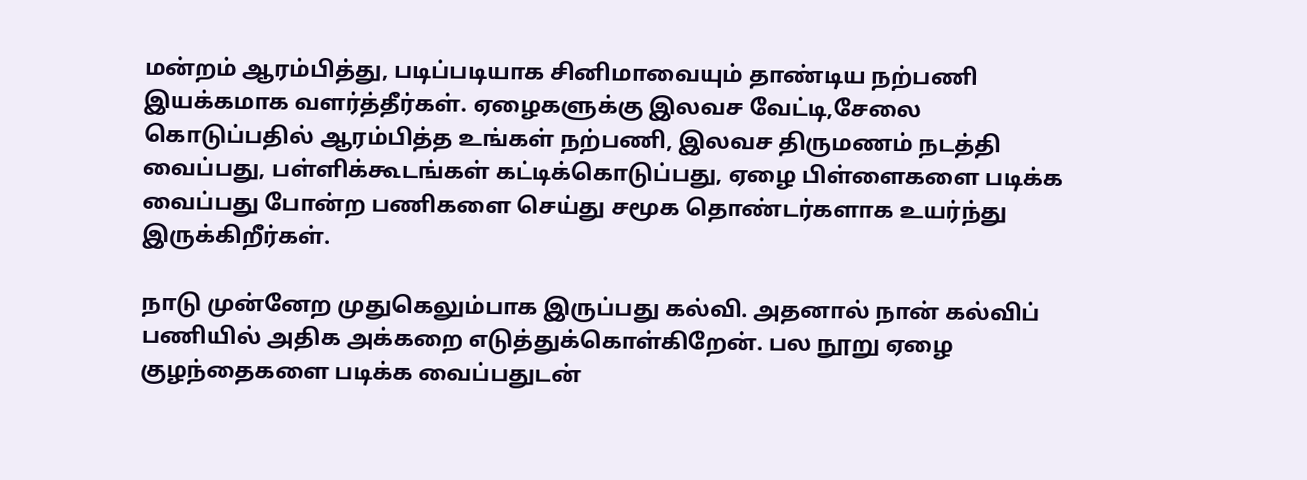மன்றம் ஆரம்பித்து, படிப்படியாக சினிமாவையும் தாண்டிய நற்பணி இயக்கமாக வளர்த்தீர்கள். ஏழைகளுக்கு இலவச வேட்டி,சேலை கொடுப்பதில் ஆரம்பித்த உங்கள் நற்பணி, இலவச திருமணம் நடத்தி வைப்பது, பள்ளிக்கூடங்கள் கட்டிக்கொடுப்பது, ஏழை பிள்ளைகளை படிக்க வைப்பது போன்ற பணிகளை செய்து சமூக தொண்டர்களாக உயர்ந்து இருக்கிறீர்கள்.

நாடு முன்னேற முதுகெலும்பாக இருப்பது கல்வி. அதனால் நான் கல்விப் பணியில் அதிக அக்கறை எடுத்துக்கொள்கிறேன். பல நூறு ஏழை குழந்தைகளை படிக்க வைப்பதுடன்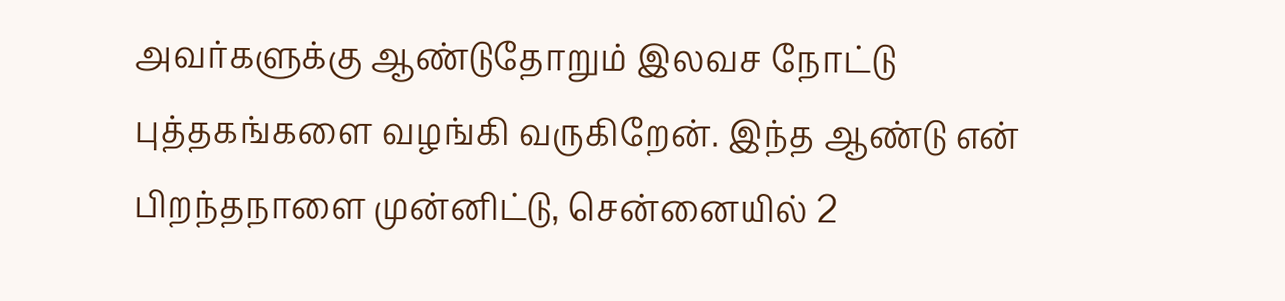அவர்களுக்கு ஆண்டுதோறும் இலவச நோட்டு புத்தகங்களை வழங்கி வருகிறேன். இந்த ஆண்டு என் பிறந்தநாளை முன்னிட்டு, சென்னையில் 2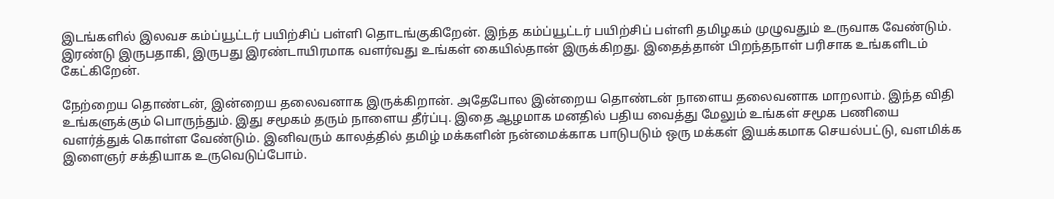இடங்களில் இலவச கம்ப்யூட்டர் பயிற்சிப் பள்ளி தொடங்குகிறேன். இந்த கம்ப்யூட்டர் பயிற்சிப் பள்ளி தமிழகம் முழுவதும் உருவாக வேண்டும். இரண்டு இருபதாகி, இருபது இரண்டாயிரமாக வளர்வது உங்கள் கையில்தான் இருக்கிறது. இதைத்தான் பிறந்தநாள் பரிசாக உங்களிடம் கேட்கிறேன்.

நேற்றைய தொண்டன், இன்றைய தலைவனாக இருக்கிறான். அதேபோல இன்றைய தொண்டன் நாளைய தலைவனாக மாறலாம். இந்த விதி உங்களுக்கும் பொருந்தும். இது சமூகம் தரும் நாளைய தீர்ப்பு. இதை ஆழமாக மனதில் பதிய வைத்து மேலும் உங்கள் சமூக பணியை வளர்த்துக் கொள்ள வேண்டும். இனிவரும் காலத்தில் தமிழ் மக்களின் நன்மைக்காக பாடுபடும் ஒரு மக்கள் இயக்கமாக செயல்பட்டு, வளமிக்க இளைஞர் சக்தியாக உருவெடுப்போம்.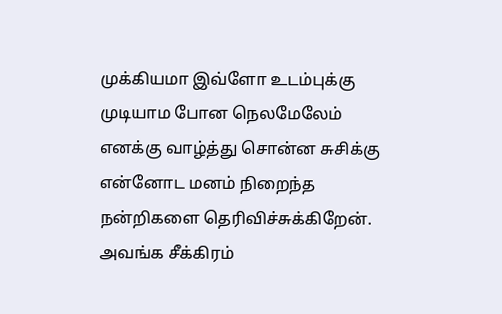முக்கியமா இவ்ளோ உடம்புக்கு முடியாம போன நெலமேலேம் எனக்கு வாழ்த்து சொன்ன சுசிக்கு என்னோட மனம் நிறைந்த நன்றிகளை தெரிவிச்சுக்கிறேன். அவங்க சீக்கிரம்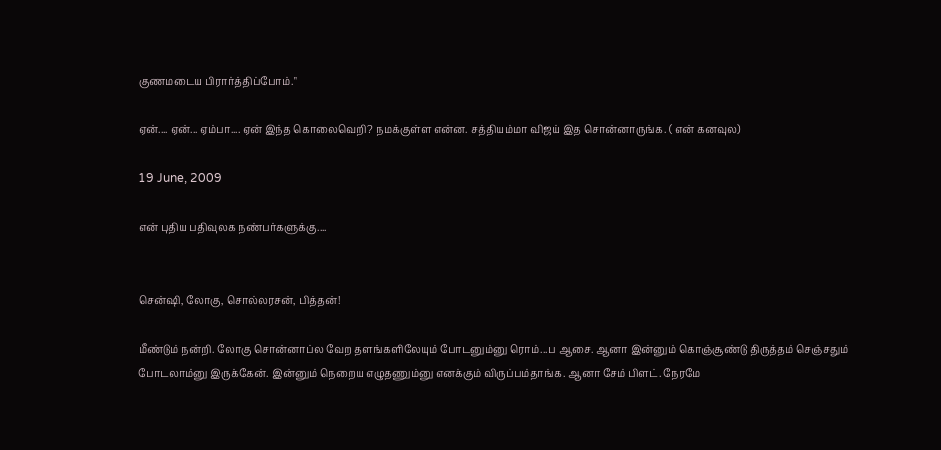குணமடைய பிரார்த்திப்போம்."

ஏன்.... ஏன்... ஏம்பா.... ஏன் இந்த கொலைவெறி? நமக்குள்ள என்ன. சத்தியம்மா விஜய் இத சொன்னாருங்க. ( என் கனவுல)

19 June, 2009

என் புதிய பதிவுலக நண்பர்களுக்கு....


சென்ஷி, லோகு, சொல்லரசன், பித்தன்!

மீண்டும் நன்றி. லோகு சொன்னாப்ல வேற தளங்களிலேயும் போடனும்னு ரொம்...ப ஆசை. ஆனா இன்னும் கொஞ்சூண்டு திருத்தம் செஞ்சதும் போடலாம்னு இருக்கேன். இன்னும் நெறைய எழுதணும்னு எனக்கும் விருப்பம்தாங்க. ஆனா சேம் பிளட். நேரமே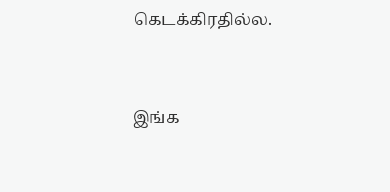கெடக்கிரதில்ல.


இங்க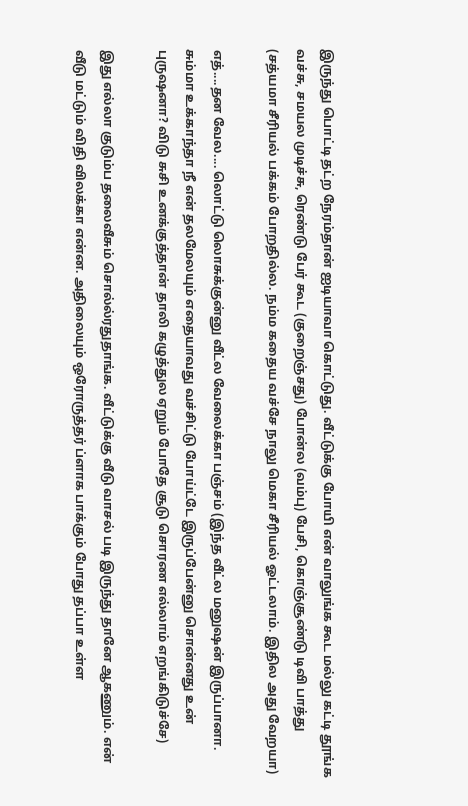இருந்து பொட்டி தட்ற நேரம்தான் ஐடியாவா கொட்டுது. வீட்டுக்கு போயி என் வாலுங்க கூட மல்லு கட்டி தூங்க வச்சு, சமயல முடிச்சு, ரெண்டு பேர் கூட (குறைஞ்சது) போன்ல (வம்பு) பேசி, கொஞ்சூண்டு டிவி பாத்து (சத்யமா சீரியல் பக்கம் போறதில்ல. நம்ம கதைய வச்சே நாலு மெகா சீரியல் ஓட்டலாம். இதில அது வேறயா)

எத்....தன வேல.... லொட்டு லொசுக்குன்னு வீட்ல வேலைக்கா பஞ்சம் (இந்த வீட்ல மனுஷன் இருப்பானா. சும்மா உக்காந்தா நீ என் தலமேலயும் எதையாவது வச்சிட்டு போய்ட்டே இருப்பேன்னு சொன்னது உன் புருஷனா? விடு சுசி உனக்குத்தான் தாலி கழுத்துல ஏறும் போதே சூடு சொரண எல்லாம் எறங்கிடுச்சே)

இது எல்லா குடும்ப தலைவீசும் சொல்ல்ரதுதாங்க. வீட்டுக்கு வீடு வாசல் படி இருந்து தானே ஆகணும். என் வீடு மட்டும் விதி விலக்கா என்ன. அதிலையும் ஒரோருத்தர் ப்ளாக பாக்கும் போது தப்பா உள்ள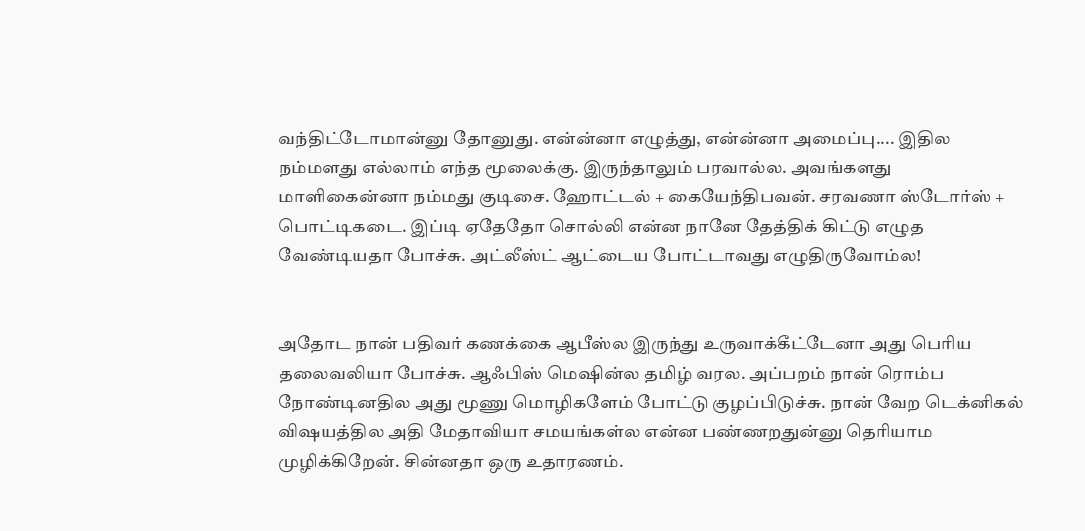வந்திட்டோமான்னு தோனுது. என்ன்னா எழுத்து, என்ன்னா அமைப்பு.... இதில நம்மளது எல்லாம் எந்த மூலைக்கு. இருந்தாலும் பரவால்ல. அவங்களது மாளிகைன்னா நம்மது குடிசை. ஹோட்டல் + கையேந்திபவன். சரவணா ஸ்டோர்ஸ் + பொட்டிகடை. இப்டி ஏதேதோ சொல்லி என்ன நானே தேத்திக் கிட்டு எழுத வேண்டியதா போச்சு. அட்லீஸ்ட் ஆட்டைய போட்டாவது எழுதிருவோம்ல!


அதோட நான் பதிவர் கணக்கை ஆபீஸ்ல இருந்து உருவாக்கீட்டேனா அது பெரிய தலைவலியா போச்சு. ஆஃபிஸ் மெஷின்ல தமிழ் வரல. அப்பறம் நான் ரொம்ப நோண்டினதில அது மூணு மொழிகளேம் போட்டு குழப்பிடுச்சு. நான் வேற டெக்னிகல் விஷயத்தில அதி மேதாவியா சமயங்கள்ல என்ன பண்ணறதுன்னு தெரியாம முழிக்கிறேன். சின்னதா ஒரு உதாரணம்.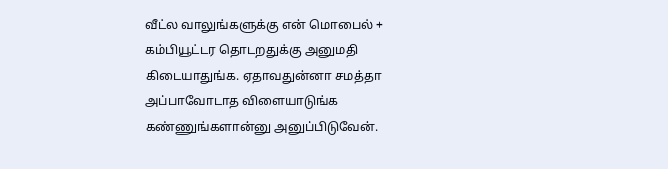வீட்ல வாலுங்களுக்கு என் மொபைல் + கம்பியூட்டர தொடறதுக்கு அனுமதி கிடையாதுங்க. ஏதாவதுன்னா சமத்தா அப்பாவோடாத விளையாடுங்க கண்ணுங்களான்னு அனுப்பிடுவேன்.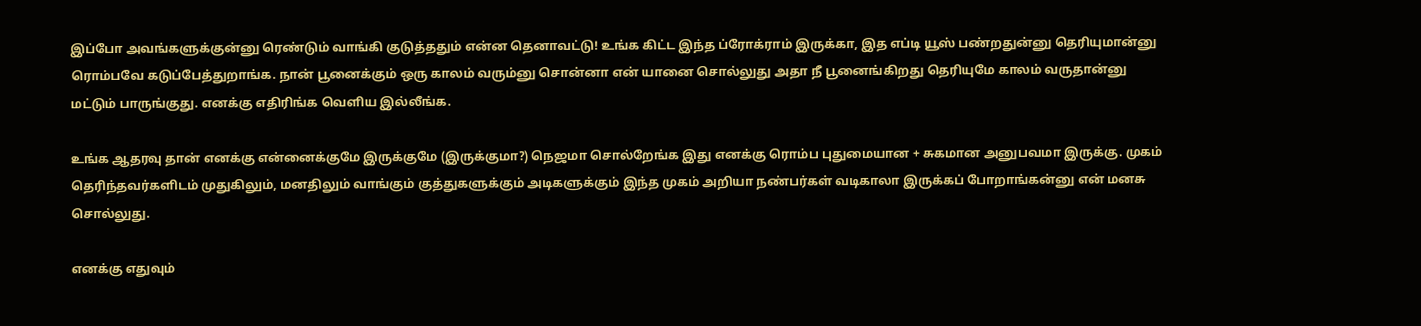இப்போ அவங்களுக்குன்னு ரெண்டும் வாங்கி குடுத்ததும் என்ன தெனாவட்டு! உங்க கிட்ட இந்த ப்ரோக்ராம் இருக்கா, இத எப்டி யூஸ் பண்றதுன்னு தெரியுமான்னு ரொம்பவே கடுப்பேத்துறாங்க. நான் பூனைக்கும் ஒரு காலம் வரும்னு சொன்னா என் யானை சொல்லுது அதா நீ பூனைங்கிறது தெரியுமே காலம் வருதான்னு மட்டும் பாருங்குது. எனக்கு எதிரிங்க வெளிய இல்லீங்க.

உங்க ஆதரவு தான் எனக்கு என்னைக்குமே இருக்குமே (இருக்குமா?) நெஜமா சொல்றேங்க இது எனக்கு ரொம்ப புதுமையான + சுகமான அனுபவமா இருக்கு. முகம் தெரிந்தவர்களிடம் முதுகிலும், மனதிலும் வாங்கும் குத்துகளுக்கும் அடிகளுக்கும் இந்த முகம் அறியா நண்பர்கள் வடிகாலா இருக்கப் போறாங்கன்னு என் மனசு சொல்லுது.

எனக்கு எதுவும்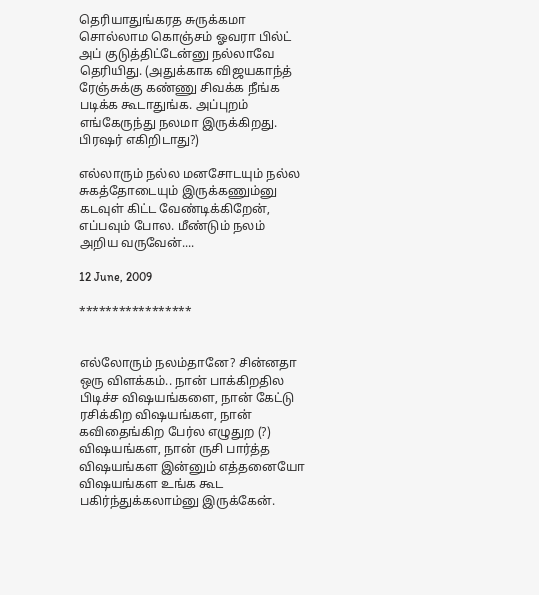தெரியாதுங்கரத சுருக்கமா சொல்லாம கொஞ்சம் ஓவரா பில்ட் அப் குடுத்திட்டேன்னு நல்லாவே தெரியிது. (அதுக்காக விஜயகாந்த் ரேஞ்சுக்கு கண்ணு சிவக்க நீங்க படிக்க கூடாதுங்க. அப்புறம் எங்கேருந்து நலமா இருக்கிறது. பிரஷர் எகிறிடாது?)

எல்லாரும் நல்ல மனசோடயும் நல்ல சுகத்தோடையும் இருக்கணும்னு கடவுள் கிட்ட வேண்டிக்கிறேன், எப்பவும் போல. மீண்டும் நலம் அறிய வருவேன்....

12 June, 2009

*****************


எல்லோரும் நலம்தானே? சின்னதா ஒரு விளக்கம்.. நான் பாக்கிறதில பிடிச்ச விஷயங்களை, நான் கேட்டு ரசிக்கிற விஷயங்கள, நான் கவிதைங்கிற பேர்ல எழுதுற (?) விஷயங்கள, நான் ருசி பார்த்த விஷயங்கள இன்னும் எத்தனையோ விஷயங்கள உங்க கூட பகிர்ந்துக்கலாம்னு இருக்கேன்.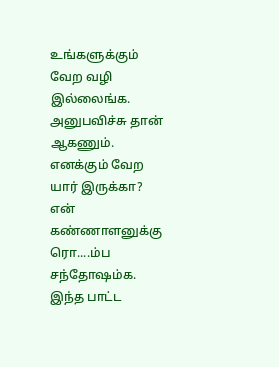உங்களுக்கும் வேற வழி இல்லைங்க. அனுபவிச்சு தான் ஆகணும். எனக்கும் வேற யார் இருக்கா? என் கண்ணாளனுக்கு ரொ....ம்ப சந்தோஷம்க. இந்த பாட்ட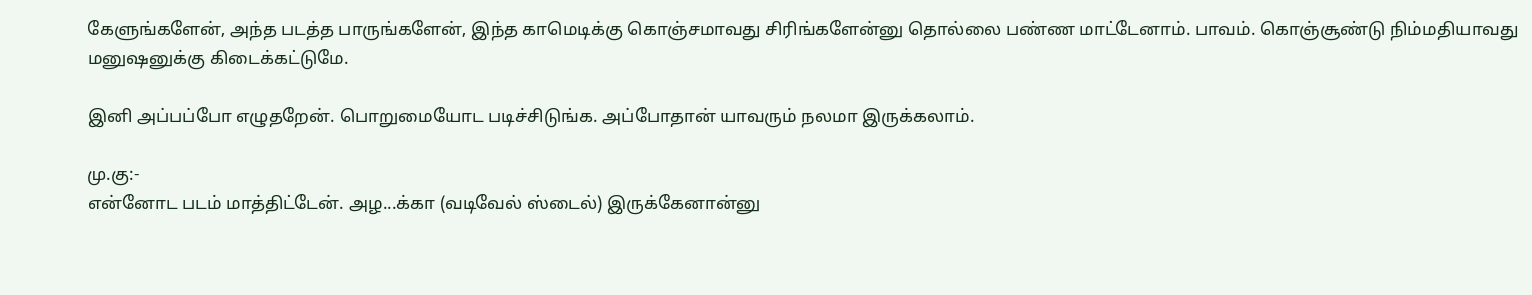கேளுங்களேன், அந்த படத்த பாருங்களேன், இந்த காமெடிக்கு கொஞ்சமாவது சிரிங்களேன்னு தொல்லை பண்ண மாட்டேனாம். பாவம். கொஞ்சூண்டு நிம்மதியாவது மனுஷனுக்கு கிடைக்கட்டுமே.

இனி அப்பப்போ எழுதறேன். பொறுமையோட படிச்சிடுங்க. அப்போதான் யாவரும் நலமா இருக்கலாம்.

மு.கு:-
என்னோட படம் மாத்திட்டேன். அழ...க்கா (வடிவேல் ஸ்டைல்) இருக்கேனான்னு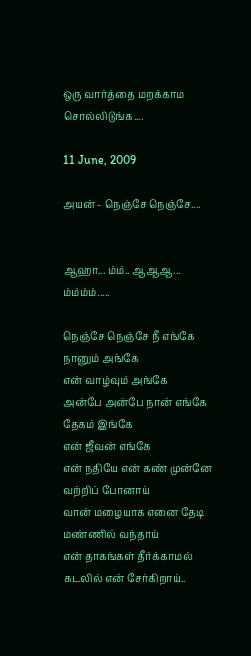ஒரு வார்த்தை மறக்காம சொல்லிடுங்க....

11 June, 2009

அயன் - நெஞ்சே நெஞ்சே....


ஆஹா... ம்ம்.. ஆஆஆ... ம்ம்ம்ம்.....

நெஞ்சே நெஞ்சே நீ எங்கே நானும் அங்கே
என் வாழ்வும் அங்கே
அன்பே அன்பே நான் எங்கே தேகம் இங்கே
என் ஜீவன் எங்கே
என் நதியே என் கண் முன்னே வற்றிப் போனாய்
வான் மழையாக எனை தேடி மண்ணில் வந்தாய்
என் தாகங்கள் தீர்க்காமல் கடலில் என் சேர்கிறாய்..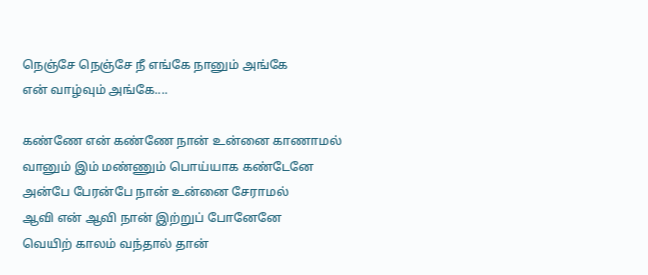நெஞ்சே நெஞ்சே நீ எங்கே நானும் அங்கே
என் வாழ்வும் அங்கே....

கண்ணே என் கண்ணே நான் உன்னை காணாமல்
வானும் இம் மண்ணும் பொய்யாக கண்டேனே
அன்பே பேரன்பே நான் உன்னை சேராமல்
ஆவி என் ஆவி நான் இற்றுப் போனேனே
வெயிற் காலம் வந்தால் தான்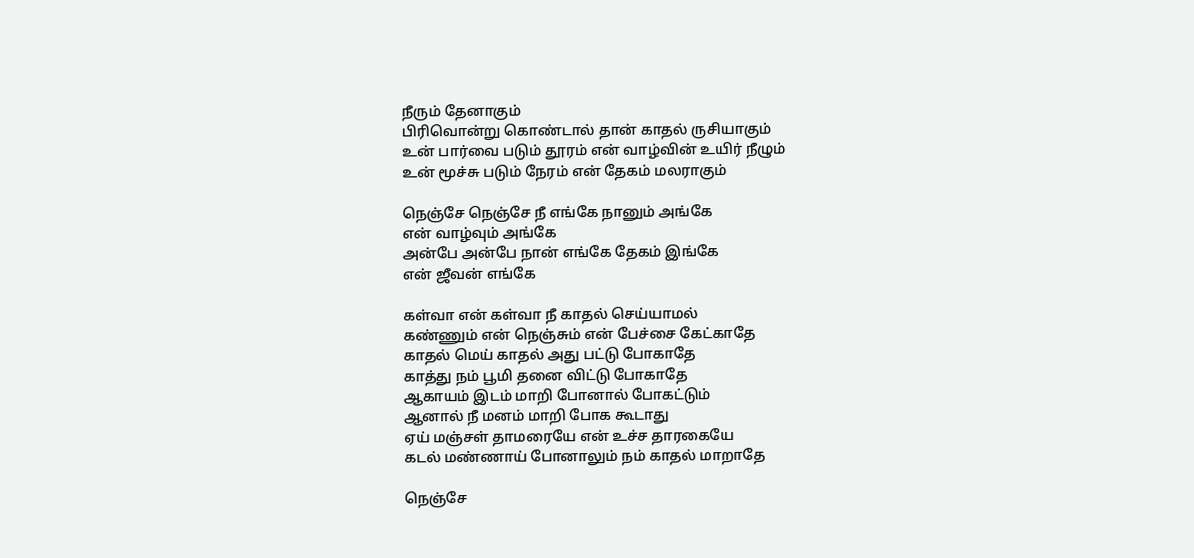நீரும் தேனாகும்
பிரிவொன்று கொண்டால் தான் காதல் ருசியாகும்
உன் பார்வை படும் தூரம் என் வாழ்வின் உயிர் நீழும்
உன் மூச்சு படும் நேரம் என் தேகம் மலராகும்

நெஞ்சே நெஞ்சே நீ எங்கே நானும் அங்கே
என் வாழ்வும் அங்கே
அன்பே அன்பே நான் எங்கே தேகம் இங்கே
என் ஜீவன் எங்கே

கள்வா என் கள்வா நீ காதல் செய்யாமல்
கண்ணும் என் நெஞ்சும் என் பேச்சை கேட்காதே
காதல் மெய் காதல் அது பட்டு போகாதே
காத்து நம் பூமி தனை விட்டு போகாதே
ஆகாயம் இடம் மாறி போனால் போகட்டும்
ஆனால் நீ மனம் மாறி போக கூடாது
ஏய் மஞ்சள் தாமரையே என் உச்ச தாரகையே
கடல் மண்ணாய் போனாலும் நம் காதல் மாறாதே

நெஞ்சே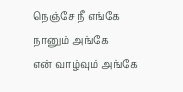நெஞ்சே நீ எங்கே நானும் அங்கே
என் வாழ்வும் அங்கே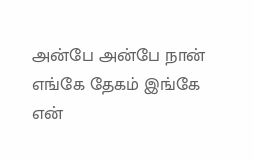அன்பே அன்பே நான் எங்கே தேகம் இங்கே
என்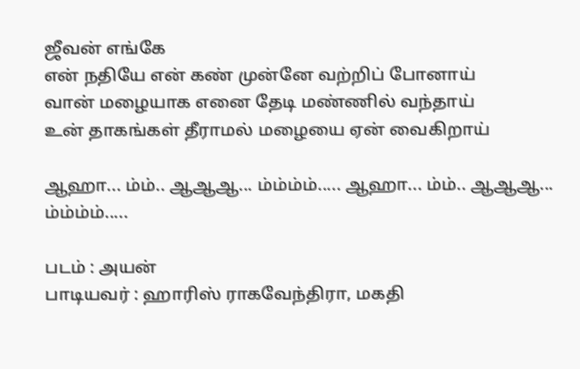ஜீவன் எங்கே
என் நதியே என் கண் முன்னே வற்றிப் போனாய்
வான் மழையாக எனை தேடி மண்ணில் வந்தாய்
உன் தாகங்கள் தீராமல் மழையை ஏன் வைகிறாய்

ஆஹா... ம்ம்.. ஆஆஆ... ம்ம்ம்ம்..... ஆஹா... ம்ம்.. ஆஆஆ... ம்ம்ம்ம்.....

படம் : அயன்
பாடியவர் : ஹாரிஸ் ராகவேந்திரா, மகதி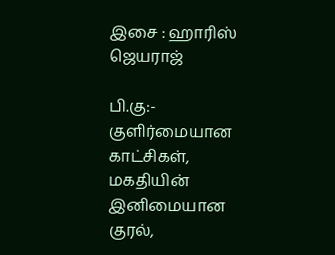இசை : ஹாரிஸ் ஜெயராஜ்

பி.கு:- குளிர்மையான காட்சிகள், மகதியின் இனிமையான குரல்,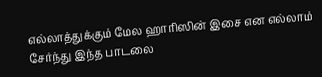எல்லாத்துக்கும் மேல ஹாரிஸின் இசை என எல்லாம் சேர்ந்து இந்த பாடலை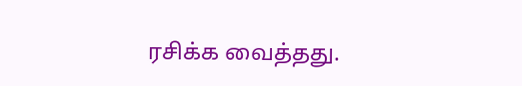ரசிக்க வைத்தது.